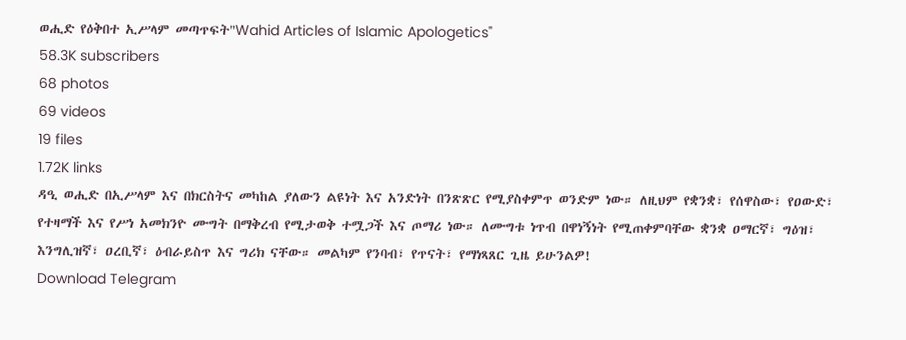ወሒድ የዕቅበተ ኢሥላም መጣጥፍት"Wahid Articles of Islamic Apologetics"
58.3K subscribers
68 photos
69 videos
19 files
1.72K links
ዳዒ ወሒድ በኢሥላም እና በክርስትና መካከል ያለውን ልዩነት እና አንድነት በንጽጽር የሚያስቀምጥ ወንድም ነው። ለዚህም የቋንቋ፣ የሰዋስው፣ የዐውድ፣ የተዛማች እና የሥነ አመክንዮ ሙግት በማቅረብ የሚታወቅ ተሟጋች እና ጦማሪ ነው። ለሙግቱ ነጥብ በዋነኝነት የሚጠቀምባቸው ቋንቋ ዐማርኛ፣ ግዕዝ፣ እንግሊዝኛ፣ ዐረቢኛ፣ ዕብራይስጥ እና ግሪክ ናቸው። መልካም የንባብ፣ የጥናት፣ የማነጻጸር ጊዜ ይሁንልዎ!
Download Telegram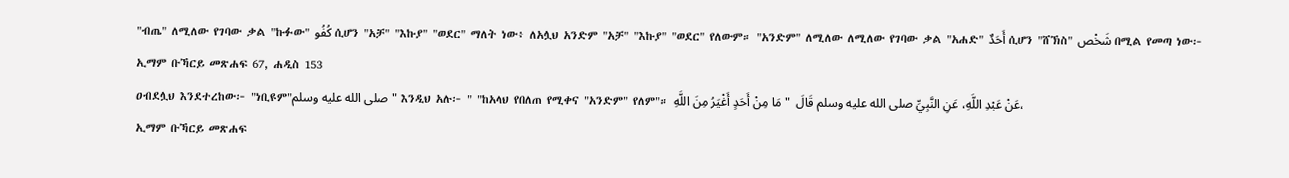"ብጤ" ለሚለው የገባው ቃል "ኩፉው" كُفُو ሲሆን "አቻ" "እኩያ" "ወደር" ማለት ነው፥ ለአሏህ አንድም "አቻ" "እኩያ" "ወደር" የለውም። "አንድም" ለሚለው ለሚለው የገባው ቃል "አሐድ" أَحَدٌ ሲሆን "ሸኽስ" شَخْص በሚል የመጣ ነው፦
ኢማም ቡኻርይ መጽሐፍ 67, ሐዲስ 153
ዐብደሏህ እንደተረከው፦ "ነቢዩም"صلى الله عليه وسلم" እንዲህ አሉ፦ " "ከአላህ የበለጠ የሚቀና "አንድም" የለም"። عَنْ عَبْدِ اللَّهِ، عَنِ النَّبِيِّ صلى الله عليه وسلم قَالَ  " مَا مِنْ أَحَدٍ أَغْيَرُ مِنَ اللَّهِ،
ኢማም ቡኻርይ መጽሐፍ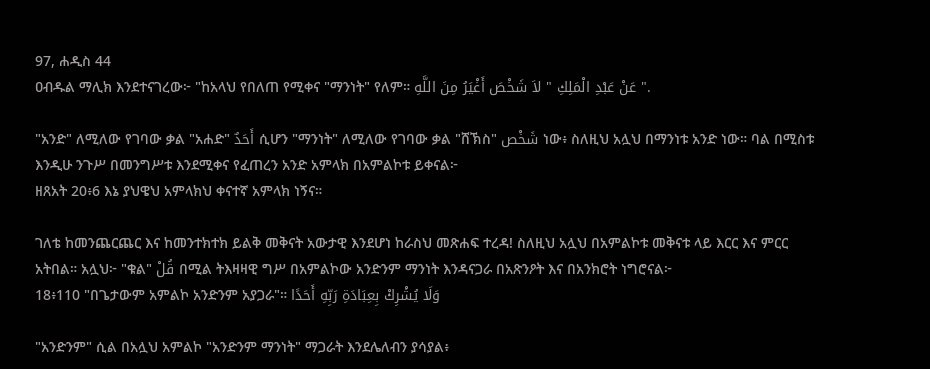97, ሐዲስ 44
ዐብዱል ማሊክ እንደተናገረው፦ "ከአላህ የበለጠ የሚቀና "ማንነት" የለም። عَنْ عَبْدِ الْمَلِكِ " لاَ شَخْصَ أَغْيَرُ مِنَ اللَّهِ ".

"አንድ" ለሚለው የገባው ቃል "አሐድ" أَحَدٌ ሲሆን "ማንነት" ለሚለው የገባው ቃል "ሸኽስ" شَخْص ነው፥ ስለዚህ አሏህ በማንነቱ አንድ ነው። ባል በሚስቱ እንዲሁ ንጉሥ በመንግሥቱ እንደሚቀና የፈጠረን አንድ አምላክ በአምልኮቱ ይቀናል፦
ዘጸአት 20፥6 እኔ ያህዌህ አምላክህ ቀናተኛ አምላክ ነኝና።

ገለቴ ከመንጨርጨር እና ከመንተክተክ ይልቅ መቅናት አውታዊ እንደሆነ ከራስህ መጽሐፍ ተረዳ! ስለዚህ አሏህ በአምልኮቱ መቅናቱ ላይ እርር እና ምርር አትበል። አሏህ፦ "ቁል" قُلْ በሚል ትእዛዛዊ ግሥ በአምልኮው አንድንም ማንነት እንዳናጋራ በአጽንዖት እና በአንክሮት ነግሮናል፦
18፥110 "በጌታውም አምልኮ አንድንም አያጋራ"። وَلَا يُشْرِكْ بِعِبَادَةِ رَبِّهِ أَحَدًا

"አንድንም" ሲል በአሏህ አምልኮ "አንድንም ማንነት" ማጋራት እንደሌለብን ያሳያል፥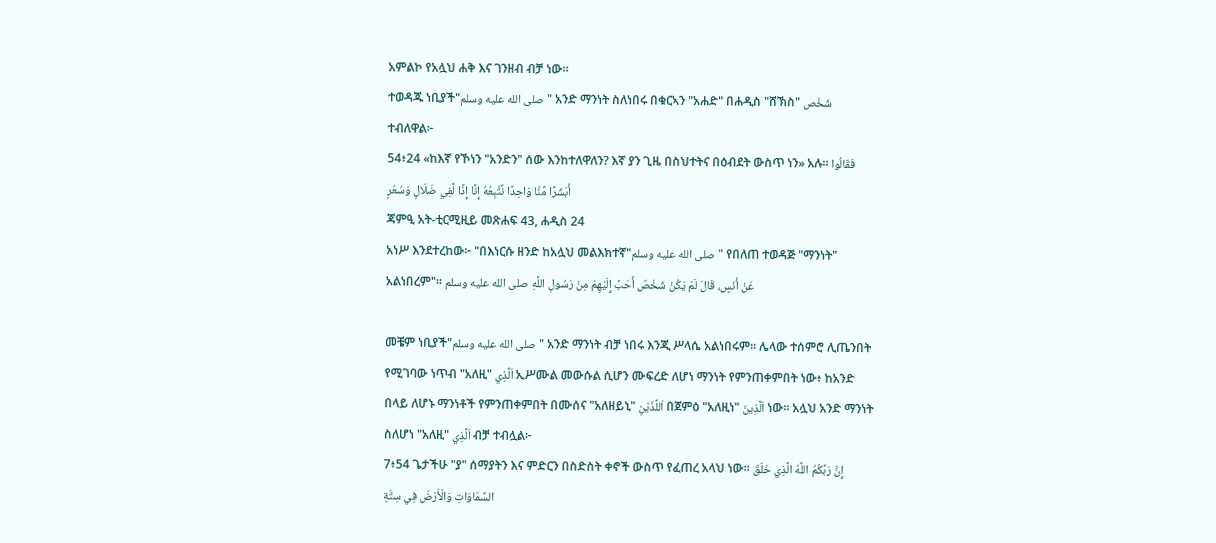አምልኮ የአሏህ ሐቅ እና ገንዘብ ብቻ ነው።
ተወዳጁ ነቢያች"صلى الله عليه وسلم" አንድ ማንነት ስለነበሩ በቁርኣን "አሐድ" በሐዲስ "ሸኽስ" شَخْص ተብለዋል፦
54፥24 «ከእኛ የኾነን "አንድን" ሰው እንከተለዋለን? እኛ ያን ጊዜ በስህተትና በዕብደት ውስጥ ነን» አሉ፡፡ فَقَالُوا أَبَشَرًا مِّنَّا وَاحِدًا نَّتَّبِعُهُ إِنَّا إِذًا لَّفِي ضَلَالٍ وَسُعُرٍ
ጃምዒ አት-ቲርሚዚይ መጽሐፍ 43, ሐዲስ 24
አነሥ እንደተረከው፦ "በእነርሱ ዘንድ ከአሏህ መልእክተኛ"صلى الله عليه وسلم" የበለጠ ተወዳጅ "ማንነት" አልነበረም"። عَنْ أَنَسٍ، قَالَ لَمْ يَكُنْ شَخْصٌ أَحَبَّ إِلَيْهِمْ مِنْ رَسُولِ اللَّهِ صلى الله عليه وسلم

መቼም ነቢያች"صلى الله عليه وسلم" አንድ ማንነት ብቻ ነበሩ እንጂ ሥላሴ አልነበሩም። ሌላው ተሰምሮ ሊጤንበት የሚገባው ነጥብ "አለዚ" اَلَّذِي ኢሥሙል መውሱል ሲሆን ሙፍረድ ለሆነ ማንነት የምንጠቀምበት ነው፥ ከአንድ በላይ ለሆኑ ማንነቶች የምንጠቀምበት በሙሰና "አለዘይኒ" اَللَّذَيْنِ በጀምዕ "አለዚነ" اَلَّذِينَ ነው። አሏህ አንድ ማንነት ስለሆነ "አለዚ" اَلَّذِي ብቻ ተብሏል፦
7፥54 ጌታችሁ "ያ" ሰማያትን እና ምድርን በስድስት ቀኖች ውስጥ የፈጠረ አላህ ነው፡፡ إِنَّ رَبَّكُمُ اللَّهُ الَّذِي خَلَقَ السَّمَاوَاتِ وَالْأَرْضَ فِي سِتَّةِ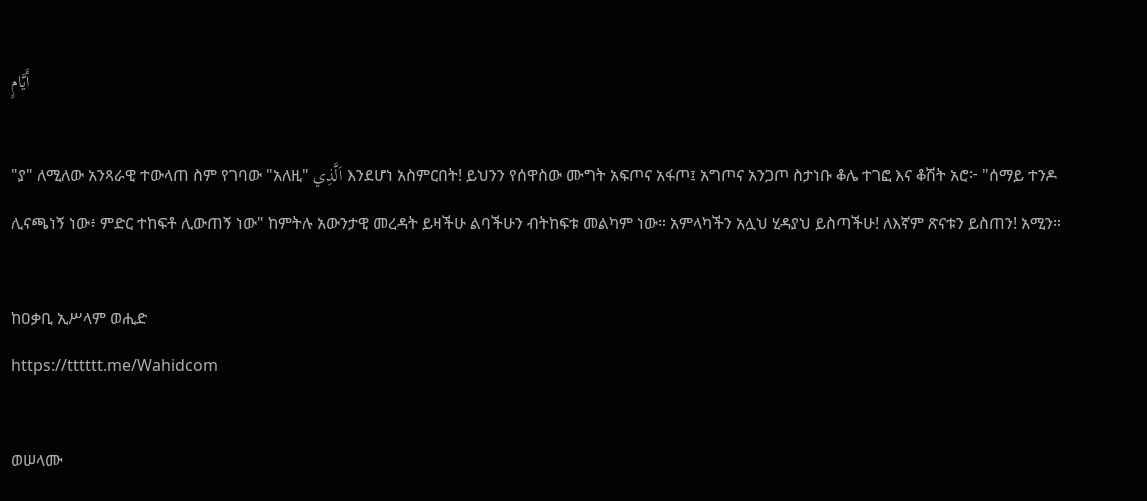أَيَّامٍ

"ያ" ለሚለው አንጻራዊ ተውላጠ ስም የገባው "አለዚ" اَلَّذِي እንደሆነ አስምርበት! ይህንን የሰዋስው ሙግት አፍጦና አፋጦ፤ አግጦና አንጋጦ ስታነቡ ቆሌ ተገፎ እና ቆሽት አሮ፦ "ሰማይ ተንዶ ሊናጫነኝ ነው፥ ምድር ተከፍቶ ሊውጠኝ ነው" ከምትሉ አውንታዊ መረዳት ይዛችሁ ልባችሁን ብትከፍቱ መልካም ነው። አምላካችን አሏህ ሂዳያህ ይስጣችሁ! ለእኛም ጽናቱን ይስጠን! አሚን።

ከዐቃቢ ኢሥላም ወሒድ
https://tttttt.me/Wahidcom

ወሠላሙ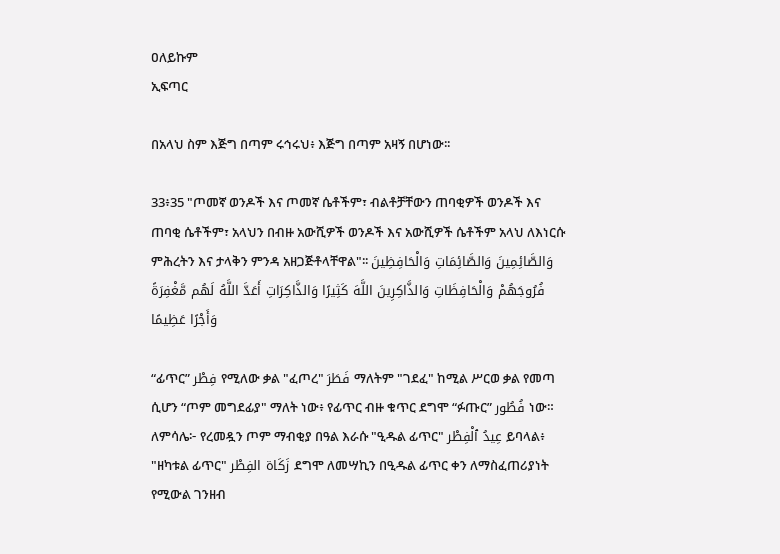ዐለይኩም
ኢፍጣር

በአላህ ስም እጅግ በጣም ሩኅሩህ፥ እጅግ በጣም አዛኝ በሆነው፡፡

33፥35 "ጦመኛ ወንዶች እና ጦመኛ ሴቶችም፣ ብልቶቻቸውን ጠባቂዎች ወንዶች እና ጠባቂ ሴቶችም፣ አላህን በብዙ አውሺዎች ወንዶች እና አውሺዎች ሴቶችም አላህ ለእነርሱ ምሕረትን እና ታላቅን ምንዳ አዘጋጅቶላቸዋል"፡፡ وَالصَّائِمِينَ وَالصَّائِمَاتِ وَالْحَافِظِينَ فُرُوجَهُمْ وَالْحَافِظَاتِ وَالذَّاكِرِينَ اللَّهَ كَثِيرًا وَالذَّاكِرَاتِ أَعَدَّ اللَّهُ لَهُم مَّغْفِرَةً وَأَجْرًا عَظِيمًا

“ፊጥር” فِطْر የሚለው ቃል "ፈጦረ" فَطَرَ ማለትም "ገደፈ" ከሚል ሥርወ ቃል የመጣ ሲሆን “ጦም መግደፊያ" ማለት ነው፥ የፊጥር ብዙ ቁጥር ደግሞ “ፉጡር” فُطُور ነው። ለምሳሌ፦ የረመዷን ጦም ማብቂያ በዓል እራሱ "ዒዱል ፊጥር" عِيدُ ٱلْفِطْر ይባላል፥ "ዘካቱል ፊጥር" زَكَاة الفِطْر ደግሞ ለመሣኪን በዒዱል ፊጥር ቀን ለማስፈጠሪያነት የሚውል ገንዘብ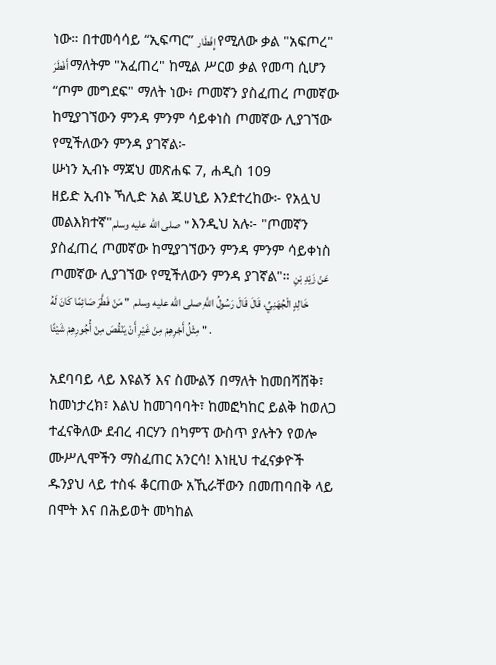ነው። በተመሳሳይ “ኢፍጣር” إِفْطَار የሚለው ቃል "አፍጦረ" أَفْطَرَ ማለትም "አፈጠረ" ከሚል ሥርወ ቃል የመጣ ሲሆን “ጦም መግደፍ" ማለት ነው፥ ጦመኛን ያስፈጠረ ጦመኛው ከሚያገኘውን ምንዳ ምንም ሳይቀነስ ጦመኛው ሊያገኘው የሚችለውን ምንዳ ያገኛል፦
ሡነን ኢብኑ ማጃህ መጽሐፍ 7, ሐዲስ 109
ዘይድ ኢብኑ ኻሊድ አል ጁሀኒይ እንደተረከው፦ የአሏህ መልእክተኛ"صلى الله عليه وسلم" እንዲህ አሉ፦ "ጦመኛን ያስፈጠረ ጦመኛው ከሚያገኘውን ምንዳ ምንም ሳይቀነስ ጦመኛው ሊያገኘው የሚችለውን ምንዳ ያገኛል"። عَنْ زَيْدِ بْنِ خَالِدٍ الْجُهَنِيِّ، قَالَ قَالَ رَسُولُ اللَّهِ صلى الله عليه وسلم  " مَنْ فَطَّرَ صَائِمًا كَانَ لَهُ مِثْلُ أَجْرِهِمْ مِنْ غَيْرِ أَنْ يَنْقُصَ مِنْ أُجُورِهِمْ شَيْئًا " .

አደባባይ ላይ እዩልኝ እና ስሙልኝ በማለት ከመበሻሸቅ፣ ከመነታረክ፣ እልህ ከመገባባት፣ ከመፎካከር ይልቅ ከወለጋ ተፈናቅለው ደብረ ብርሃን በካምፕ ውስጥ ያሉትን የወሎ ሙሥሊሞችን ማስፈጠር አንርሳ! እነዚህ ተፈናቃዮች ዱንያህ ላይ ተስፋ ቆርጠው አኺራቸውን በመጠባበቅ ላይ በሞት እና በሕይወት መካከል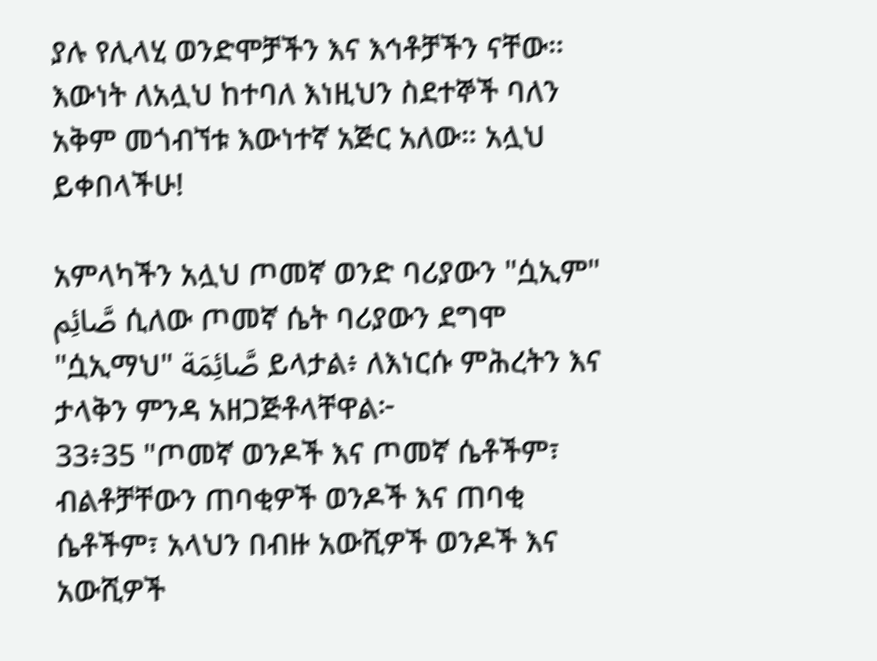ያሉ የሊላሂ ወንድሞቻችን እና እኅቶቻችን ናቸው። እውነት ለአሏህ ከተባለ እነዚህን ስደተኞች ባለን አቅም መጎብኘቱ እውነተኛ አጅር አለው። አሏህ ይቀበላችሁ!

አምላካችን አሏህ ጦመኛ ወንድ ባሪያውን "ሷኢም" صَّائِم ሲለው ጦመኛ ሴት ባሪያውን ደግሞ "ሷኢማህ" صَّائِمَة ይላታል፥ ለእነርሱ ምሕረትን እና ታላቅን ምንዳ አዘጋጅቶላቸዋል፦
33፥35 "ጦመኛ ወንዶች እና ጦመኛ ሴቶችም፣ ብልቶቻቸውን ጠባቂዎች ወንዶች እና ጠባቂ ሴቶችም፣ አላህን በብዙ አውሺዎች ወንዶች እና አውሺዎች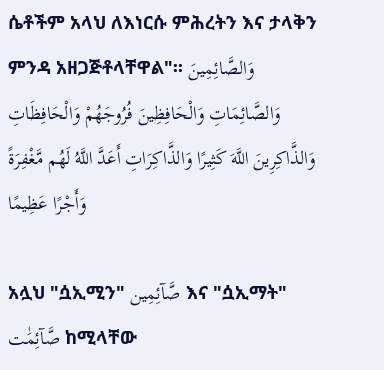ሴቶችም አላህ ለእነርሱ ምሕረትን እና ታላቅን ምንዳ አዘጋጅቶላቸዋል"፡፡ وَالصَّائِمِينَ وَالصَّائِمَاتِ وَالْحَافِظِينَ فُرُوجَهُمْ وَالْحَافِظَاتِ وَالذَّاكِرِينَ اللَّهَ كَثِيرًا وَالذَّاكِرَاتِ أَعَدَّ اللَّهُ لَهُم مَّغْفِرَةً وَأَجْرًا عَظِيمًا

አሏህ "ሷኢሚን" صَّآئِمِين እና "ሷኢማት" صَّآئِمَٰت ከሚላቸው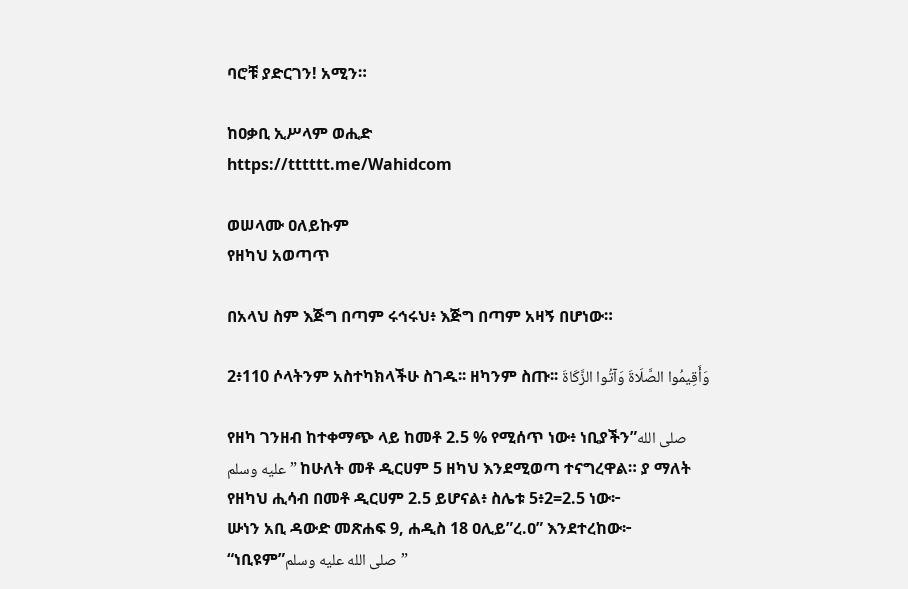ባሮቹ ያድርገን! አሚን።

ከዐቃቢ ኢሥላም ወሒድ
https://tttttt.me/Wahidcom

ወሠላሙ ዐለይኩም
የዘካህ አወጣጥ

በአላህ ስም እጅግ በጣም ሩኅሩህ፥ እጅግ በጣም አዛኝ በሆነው።

2፥110 ሶላትንም አስተካክላችሁ ስገዱ፡፡ ዘካንም ስጡ፡፡ وَأَقِيمُوا الصَّلَاةَ وَآتُوا الزَّكَاةَ

የዘካ ገንዘብ ከተቀማጭ ላይ ከመቶ 2.5 % የሚሰጥ ነው፥ ነቢያችን”صلى الله عليه وسلم” ከሁለት መቶ ዲርሀም 5 ዘካህ እንደሚወጣ ተናግረዋል። ያ ማለት የዘካህ ሒሳብ በመቶ ዲርሀም 2.5 ይሆናል፥ ስሌቱ 5፥2=2.5 ነው፦
ሡነን አቢ ዳውድ መጽሐፍ 9, ሐዲስ 18 ዐሊይ”ረ.ዐ” እንደተረከው፦ “ነቢዩም”صلى الله عليه وسلم”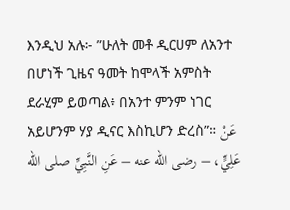እንዲህ አሉ፦ ”ሁለት መቶ ዲርሀም ለአንተ በሆነች ጊዜና ዓመት ከሞላች አምስት ደራሂም ይወጣል፥ በአንተ ምንም ነገር አይሆንም ሃያ ዲናር እስኪሆን ድረስ”። عَنْ عَلِيٍّ، – رضى الله عنه – عَنِ النَّبِيِّ صلى الله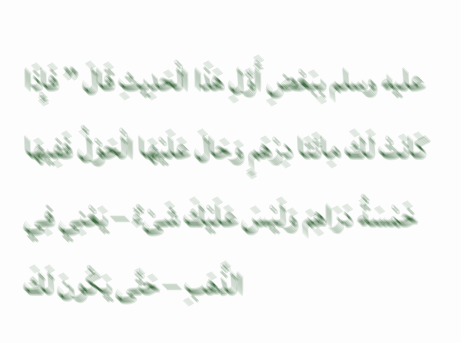عليه وسلم بِبَعْضِ أَوَّلِ هَذَا الْحَدِيثِ قَالَ ” فَإِذَا كَانَتْ لَكَ مِائَتَا دِرْهَمٍ وَحَالَ عَلَيْهَا الْحَوْلُ فَفِيهَا خَمْسَةُ دَرَاهِمَ وَلَيْسَ عَلَيْكَ شَىْءٌ – يَعْنِي فِي الذَّهَبِ – حَتَّى يَكُونَ لَكَ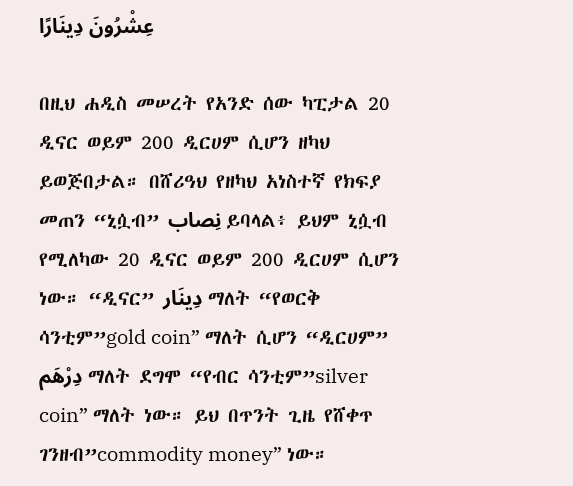عِشْرُونَ دِينَارًا

በዚህ ሐዲስ መሠረት የአንድ ሰው ካፒታል 20 ዲናር ወይም 200 ዲርሀም ሲሆን ዘካህ ይወጅበታል። በሸሪዓህ የዘካህ አነስተኛ የክፍያ መጠን “ኒሷብ” نِصاب ይባላል፥ ይህም ኒሷብ የሚለካው 20 ዲናር ወይም 200 ዲርሀም ሲሆን ነው። “ዲናር” دِينَار ማለት “የወርቅ ሳንቲም”gold coin” ማለት ሲሆን “ዲርሀም” دِرْهَم ማለት ደግሞ “የብር ሳንቲም”silver coin” ማለት ነው። ይህ በጥንት ጊዜ የሸቀጥ ገንዘብ”commodity money” ነው።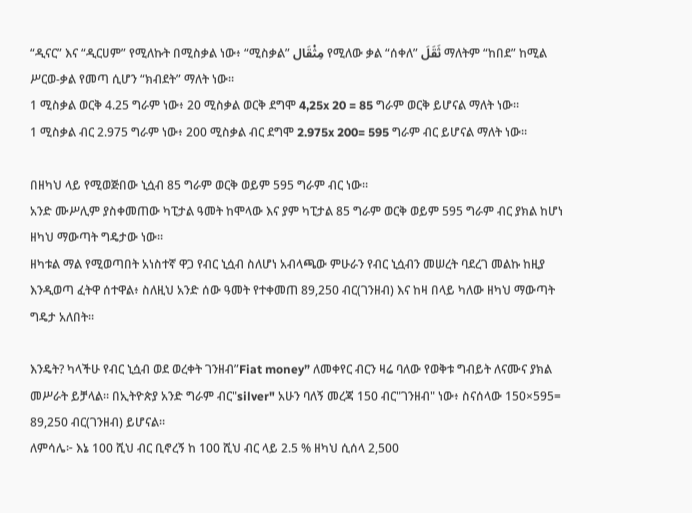“ዲናር” እና “ዲርሀም” የሚለኩት በሚስቃል ነው፥ “ሚስቃል” مِثْقَال የሚለው ቃል “ሰቀለ” ثَقَلَ ማለትም “ከበደ” ከሚል ሥርወ-ቃል የመጣ ሲሆን “ክብደት” ማለት ነው።
1 ሚስቃል ወርቅ 4.25 ግራም ነው፥ 20 ሚስቃል ወርቅ ደግሞ 4,25x 20 = 85 ግራም ወርቅ ይሆናል ማለት ነው።
1 ሚስቃል ብር 2.975 ግራም ነው፥ 200 ሚስቃል ብር ደግሞ 2.975x 200= 595 ግራም ብር ይሆናል ማለት ነው።

በዘካህ ላይ የሚወጅበው ኒሷብ 85 ግራም ወርቅ ወይም 595 ግራም ብር ነው።
አንድ ሙሥሊም ያስቀመጠው ካፒታል ዓመት ከሞላው እና ያም ካፒታል 85 ግራም ወርቅ ወይም 595 ግራም ብር ያክል ከሆነ ዘካህ ማውጣት ግዴታው ነው።
ዘካቱል ማል የሚወጣበት አነስተኛ ዋጋ የብር ኒሷብ ስለሆነ አብላጫው ምሁራን የብር ኒሷብን መሠረት ባደረገ መልኩ ከዚያ እንዲወጣ ፈትዋ ሰተዋል፥ ስለዚህ አንድ ሰው ዓመት የተቀመጠ 89,250 ብር(ገንዘብ) እና ከዛ በላይ ካለው ዘካህ ማውጣት ግዴታ አለበት።

እንዴት? ካላችሁ የብር ኒሷብ ወደ ወረቀት ገንዘብ”Fiat money” ለመቀየር ብርን ዛሬ ባለው የወቅቱ ግብይት ለናሙና ያክል መሥራት ይቻላል። በኢትዮጵያ አንድ ግራም ብር"silver" አሁን ባለኝ መረጃ 150 ብር"ገንዘብ" ነው፥ ስናሰላው 150×595= 89,250 ብር(ገንዘብ) ይሆናል።
ለምሳሌ፦ እኔ 100 ሺህ ብር ቢኖረኝ ከ 100 ሺህ ብር ላይ 2.5 % ዘካህ ሲሰላ 2,500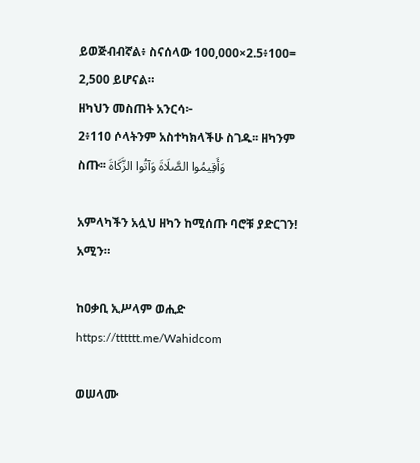ይወጅብብኛል፥ ስናሰላው 100,000×2.5፥100= 2,500 ይሆናል።
ዘካህን መስጠት አንርሳ፦
2፥110 ሶላትንም አስተካክላችሁ ስገዱ፡፡ ዘካንም ስጡ፡፡ وَأَقِيمُوا الصَّلَاةَ وَآتُوا الزَّكَاةَ

አምላካችን አሏህ ዘካን ከሚሰጡ ባሮቹ ያድርገን! አሚን።

ከዐቃቢ ኢሥላም ወሒድ
https://tttttt.me/Wahidcom

ወሠላሙ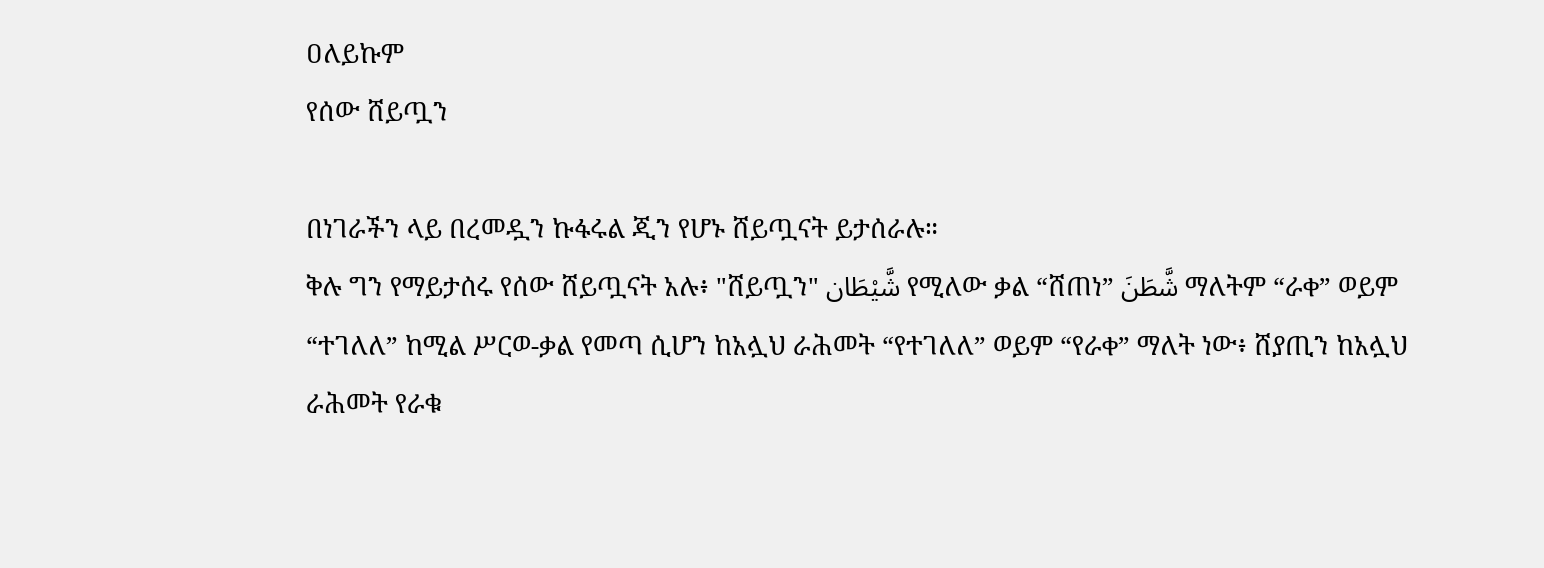ዐለይኩም
የሰው ሸይጧን

በነገራችን ላይ በረመዷን ኩፋሩል ጂን የሆኑ ሸይጧናት ይታሰራሉ።
ቅሉ ግን የማይታሰሩ የሰው ሸይጧናት አሉ፥ "ሸይጧን" شَّيْطَان የሚለው ቃል “ሸጠነ” شَّطَنَ ማለትም “ራቀ” ወይም “ተገለለ” ከሚል ሥርወ-ቃል የመጣ ሲሆን ከአሏህ ራሕመት “የተገለለ” ወይም “የራቀ” ማለት ነው፥ ሸያጢን ከአሏህ ራሕመት የራቁ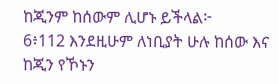ከጂንም ከሰውም ሊሆኑ ይችላል፦
6፥112 እንደዚሁም ለነቢያት ሁሉ ከሰው እና ከጂን የኾኑን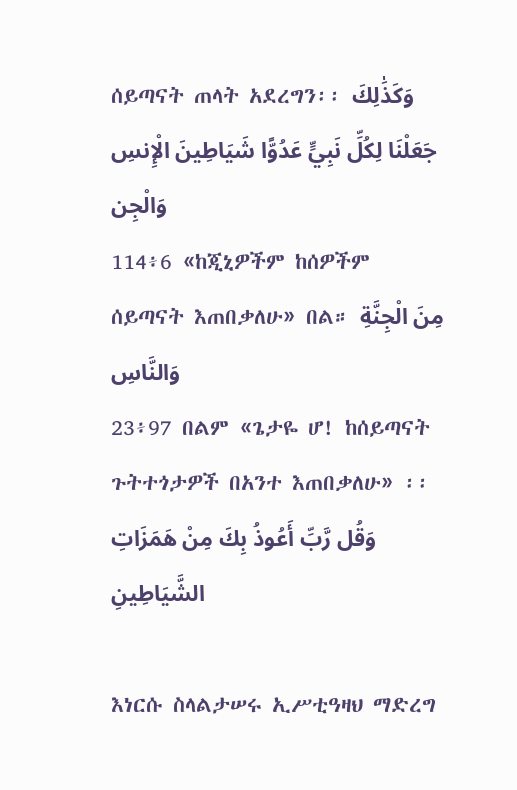ሰይጣናት ጠላት አደረግን፡፡ وَكَذَٰلِكَ جَعَلْنَا لِكُلِّ نَبِيٍّ عَدُوًّا شَيَاطِينَ الْإِنسِ وَالْجِن
114፥6 «ከጂኒዎችም ከሰዎችም ሰይጣናት እጠበቃለሁ» በል። مِنَ الْجِنَّةِ وَالنَّاسِ
23፥97 በልም «ጌታዬ ሆ! ከሰይጣናት ጉትተጎታዎች በአንተ እጠበቃለሁ» ፡፡ وَقُل رَّبِّ أَعُوذُ بِكَ مِنْ هَمَزَاتِ الشَّيَاطِينِ

እነርሱ ስላልታሠሩ ኢሥቲዓዛህ ማድረግ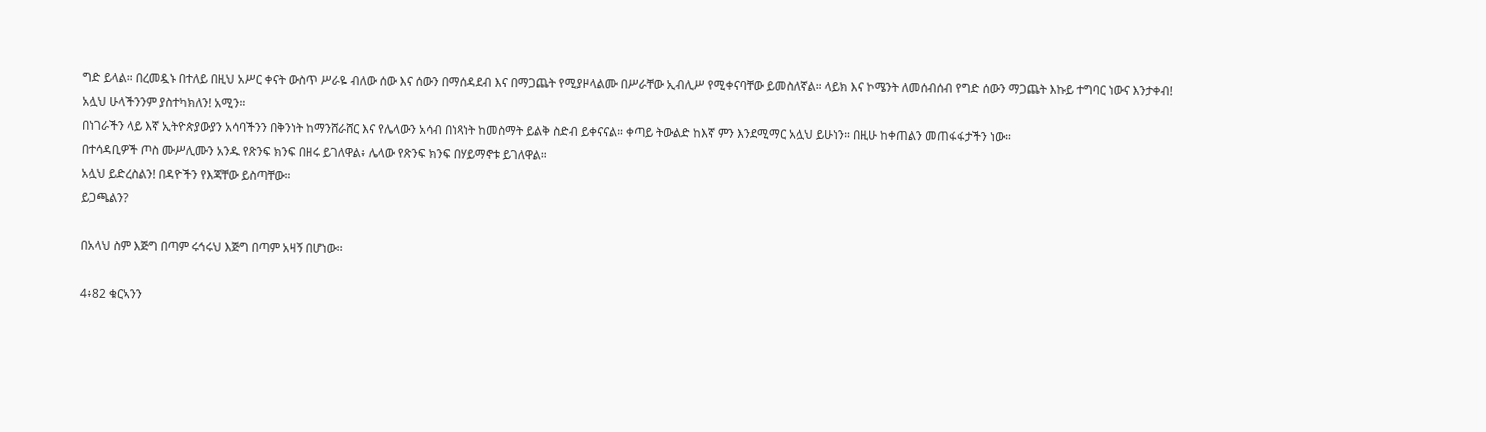ግድ ይላል። በረመዷኑ በተለይ በዚህ አሥር ቀናት ውስጥ ሥራዬ ብለው ሰው እና ሰውን በማሰዳደብ እና በማጋጨት የሚያዞላልሙ በሥራቸው ኢብሊሥ የሚቀናባቸው ይመስለኛል። ላይክ እና ኮሜንት ለመሰብሰብ የግድ ሰውን ማጋጨት እኩይ ተግባር ነውና እንታቀብ!
አሏህ ሁላችንንም ያስተካክለን! አሚን።
በነገራችን ላይ እኛ ኢትዮጵያውያን አሳባችንን በቅንነት ከማንሸራሸር እና የሌላውን አሳብ በነጻነት ከመስማት ይልቅ ስድብ ይቀናናል። ቀጣይ ትውልድ ከእኛ ምን እንደሚማር አሏህ ይሁነን። በዚሁ ከቀጠልን መጠፋፋታችን ነው።
በተሳዳቢዎች ጦስ ሙሥሊሙን አንዱ የጽንፍ ክንፍ በዘሩ ይገለዋል፥ ሌላው የጽንፍ ክንፍ በሃይማኖቱ ይገለዋል።
አሏህ ይድረስልን! በዳዮችን የእጃቸው ይስጣቸው።
ይጋጫልን?

በአላህ ስም እጅግ በጣም ሩኅሩህ እጅግ በጣም አዛኝ በሆነው፡፡

4፥82 ቁርኣንን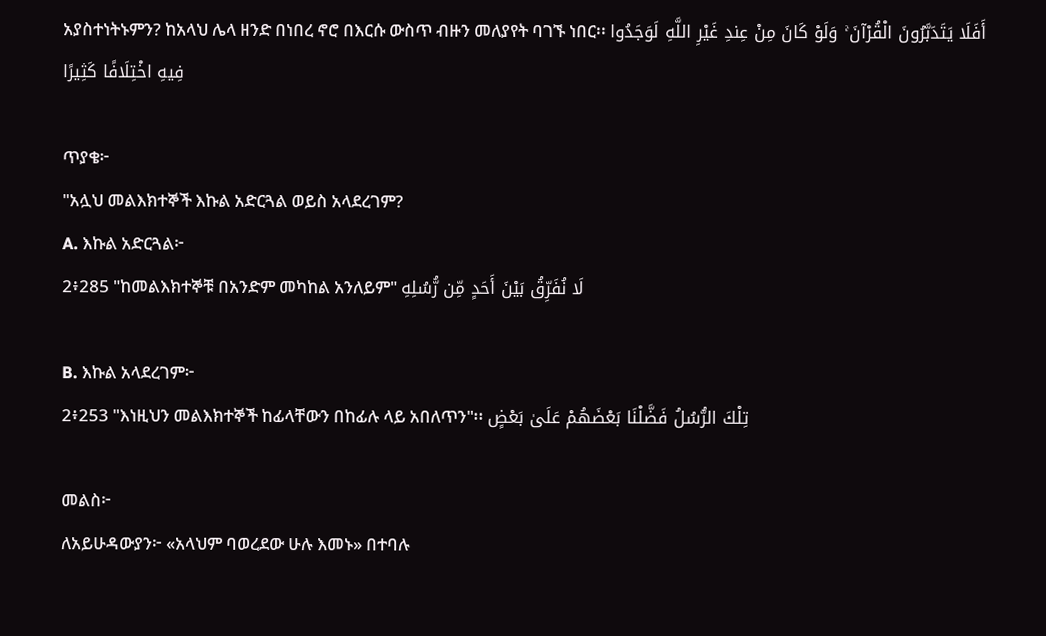አያስተነትኑምን? ከአላህ ሌላ ዘንድ በነበረ ኖሮ በእርሱ ውስጥ ብዙን መለያየት ባገኙ ነበር፡፡ أَفَلَا يَتَدَبَّرُونَ الْقُرْآنَ ۚ وَلَوْ كَانَ مِنْ عِندِ غَيْرِ اللَّهِ لَوَجَدُوا فِيهِ اخْتِلَافًا كَثِيرًا

ጥያቄ፦
"አሏህ መልእክተኞች እኩል አድርጓል ወይስ አላደረገም?
A. እኩል አድርጓል፦
2፥285 "ከመልእክተኞቹ በአንድም መካከል አንለይም" لَا نُفَرِّقُ بَيْنَ أَحَدٍ مِّن رُّسُلِهِ

B. እኩል አላደረገም፦
2፥253 "እነዚህን መልእክተኞች ከፊላቸውን በከፊሉ ላይ አበለጥን"፡፡ تِلْكَ الرُّسُلُ فَضَّلْنَا بَعْضَهُمْ عَلَىٰ بَعْضٍ

መልስ፦
ለአይሁዳውያን፦ «አላህም ባወረደው ሁሉ እመኑ» በተባሉ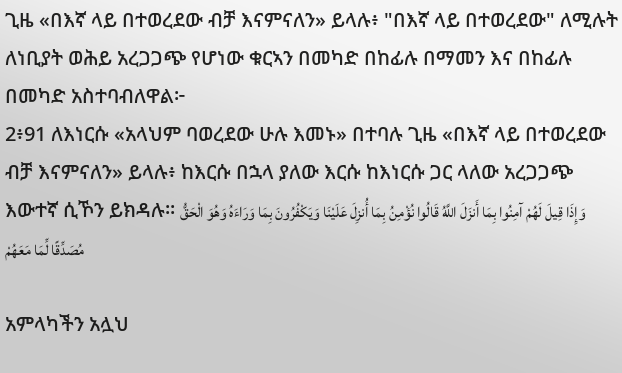ጊዜ «በእኛ ላይ በተወረደው ብቻ እናምናለን» ይላሉ፥ "በእኛ ላይ በተወረደው" ለሚሉት ለነቢያት ወሕይ አረጋጋጭ የሆነው ቁርኣን በመካድ በከፊሉ በማመን እና በከፊሉ በመካድ አስተባብለዋል፦
2፥91 ለእነርሱ «አላህም ባወረደው ሁሉ እመኑ» በተባሉ ጊዜ «በእኛ ላይ በተወረደው ብቻ እናምናለን» ይላሉ፥ ከእርሱ በኋላ ያለው እርሱ ከእነርሱ ጋር ላለው አረጋጋጭ እውተኛ ሲኾን ይክዳሉ፡፡ وَإِذَا قِيلَ لَهُمْ آمِنُوا بِمَا أَنزَلَ اللَّهُ قَالُوا نُؤْمِنُ بِمَا أُنزِلَ عَلَيْنَا وَيَكْفُرُونَ بِمَا وَرَاءَهُ وَهُوَ الْحَقُّ مُصَدِّقًا لِّمَا مَعَهُمْ

አምላካችን አሏህ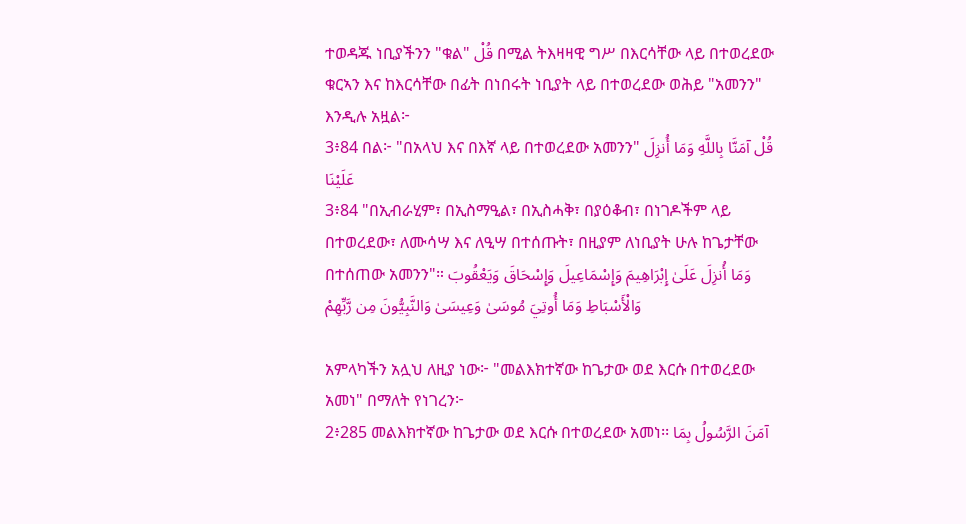ተወዳጁ ነቢያችንን "ቁል" قُلْ በሚል ትእዛዛዊ ግሥ በእርሳቸው ላይ በተወረደው ቁርኣን እና ከእርሳቸው በፊት በነበሩት ነቢያት ላይ በተወረደው ወሕይ "አመንን" እንዲሉ አዟል፦
3፥84 በል፦ "በአላህ እና በእኛ ላይ በተወረደው አመንን" قُلْ آمَنَّا بِاللَّهِ وَمَا أُنزِلَ عَلَيْنَا
3፥84 "በኢብራሂም፣ በኢስማዒል፣ በኢስሓቅ፣ በያዕቆብ፣ በነገዶችም ላይ በተወረደው፣ ለሙሳሣ እና ለዒሣ በተሰጡት፣ በዚያም ለነቢያት ሁሉ ከጌታቸው በተሰጠው አመንን"። وَمَا أُنزِلَ عَلَىٰ إِبْرَاهِيمَ وَإِسْمَاعِيلَ وَإِسْحَاقَ وَيَعْقُوبَ وَالْأَسْبَاطِ وَمَا أُوتِيَ مُوسَىٰ وَعِيسَىٰ وَالنَّبِيُّونَ مِن رَّبِّهِمْ

አምላካችን አሏህ ለዚያ ነው፦ "መልእክተኛው ከጌታው ወደ እርሱ በተወረደው አመነ" በማለት የነገረን፦
2፥285 መልእክተኛው ከጌታው ወደ እርሱ በተወረደው አመነ፡፡ آمَنَ الرَّسُولُ بِمَا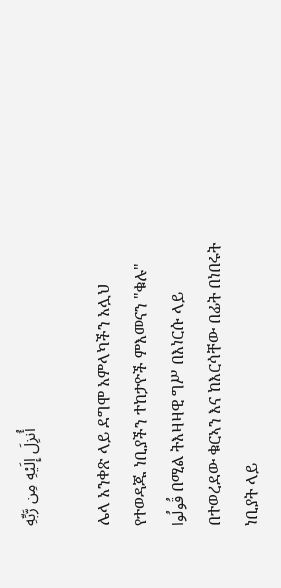أُنزِلَ إِلَيْهِ مِن رَّبِّهِ

ሌላ አንቀጽ ላይ ደግሞ አምላካችን አሏህ የተወዳጁ ነቢያችን ተከታዮች ምእመናን "ቁሉ" قُولُوا በሚል ትእዛዛዊ ግሥ በእነርሱ ላይ በተወረደው ቁርኣን እና ከእርሳቸው በፊት በነበሩት ነቢያት ላይ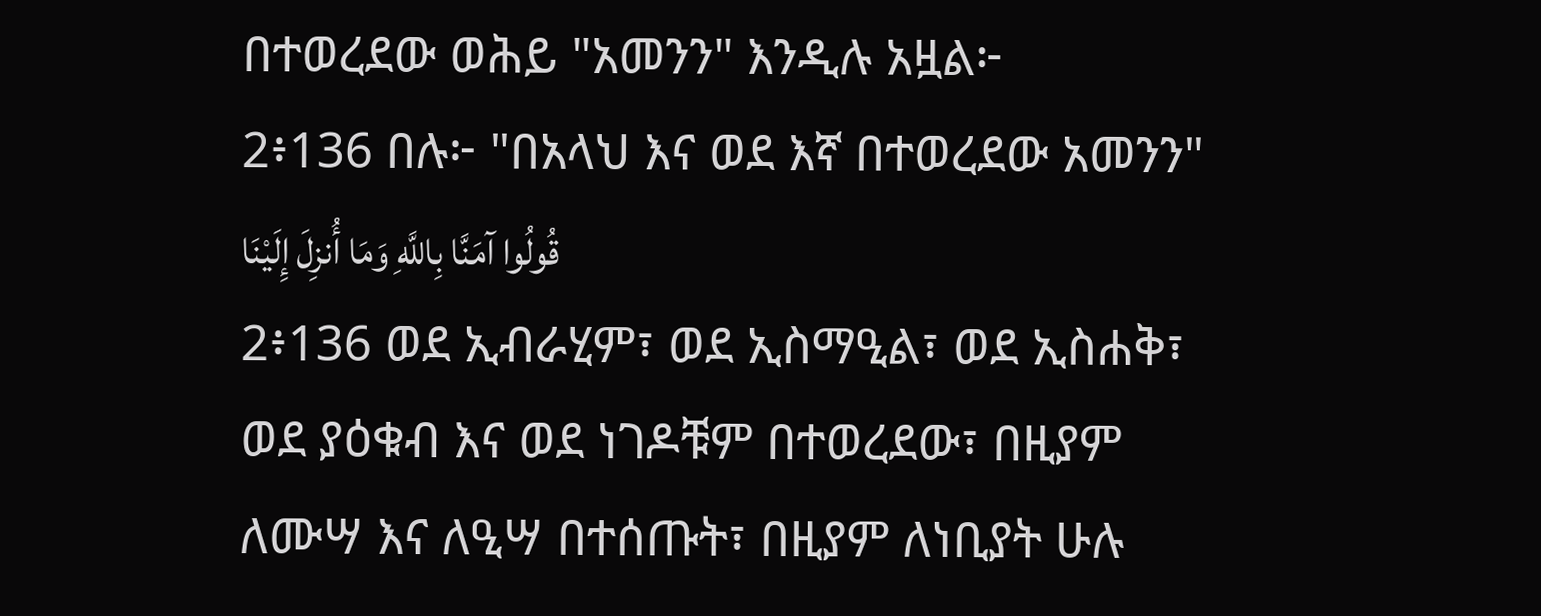በተወረደው ወሕይ "አመንን" እንዲሉ አዟል፦
2፥136 በሉ፦ "በአላህ እና ወደ እኛ በተወረደው አመንን" قُولُوا آمَنَّا بِاللَّهِ وَمَا أُنزِلَ إِلَيْنَا
2፥136 ወደ ኢብራሂም፣ ወደ ኢስማዒል፣ ወደ ኢስሐቅ፣ ወደ ያዕቁብ እና ወደ ነገዶቹም በተወረደው፣ በዚያም ለሙሣ እና ለዒሣ በተሰጡት፣ በዚያም ለነቢያት ሁሉ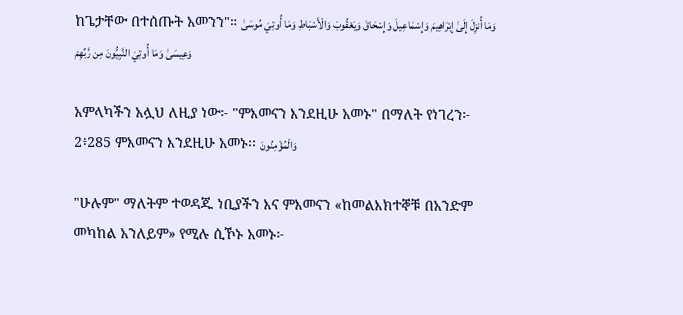ከጌታቸው በተሰጡት አመንን"። وَمَا أُنزِلَ إِلَىٰ إِبْرَاهِيمَ وَإِسْمَاعِيلَ وَإِسْحَاقَ وَيَعْقُوبَ وَالْأَسْبَاطِ وَمَا أُوتِيَ مُوسَىٰ وَعِيسَىٰ وَمَا أُوتِيَ النَّبِيُّونَ مِن رَّبِّهِمْ

አምላካችን አሏህ ለዚያ ነው፦ "ምእመናን እንደዚሁ አመኑ" በማለት የነገረን፦
2፥285 ምእመናን እንደዚሁ አመኑ፡፡ وَالْمُؤْمِنُونَ

"ሁሉም" ማለትም ተወዳጁ ነቢያችን እና ምእመናን «ከመልእክተኞቹ በአንድም መካከል አንለይም» የሚሉ ሲኾኑ አመኑ፦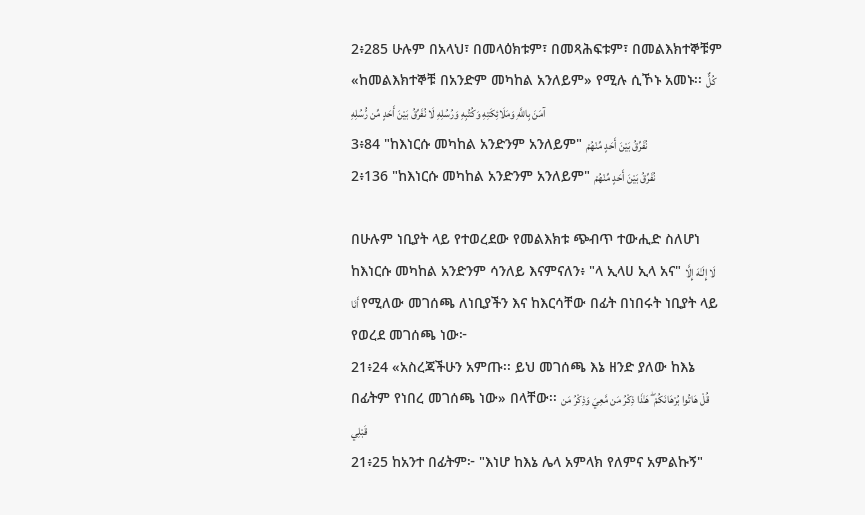2፥285 ሁሉም በአላህ፣ በመላዕክቱም፣ በመጻሕፍቱም፣ በመልእክተኞቹም «ከመልእክተኞቹ በአንድም መካከል አንለይም» የሚሉ ሲኾኑ አመኑ፡፡ كُلٌّ آمَنَ بِاللَّهِ وَمَلَائِكَتِهِ وَكُتُبِهِ وَرُسُلِهِ لَا نُفَرِّقُ بَيْنَ أَحَدٍ مِّن رُّسُلِهِ
3፥84 "ከእነርሱ መካከል አንድንም አንለይም" نُفَرِّقُ بَيْنَ أَحَدٍ مِّنْهُمْ
2፥136 "ከእነርሱ መካከል አንድንም አንለይም" نُفَرِّقُ بَيْنَ أَحَدٍ مِّنْهُمْ

በሁሉም ነቢያት ላይ የተወረደው የመልእክቱ ጭብጥ ተውሒድ ስለሆነ ከእነርሱ መካከል አንድንም ሳንለይ እናምናለን፥ "ላ ኢላሀ ኢላ አና" لَا إِلَـٰهَ إِلَّا أَنَا የሚለው መገሰጫ ለነቢያችን እና ከእርሳቸው በፊት በነበሩት ነቢያት ላይ የወረደ መገሰጫ ነው፦
21፥24 «አስረጃችሁን አምጡ፡፡ ይህ መገሰጫ እኔ ዘንድ ያለው ከእኔ በፊትም የነበረ መገሰጫ ነው» በላቸው፡፡ قُلْ هَاتُوا بُرْهَانَكُمْ ۖ هَـٰذَا ذِكْرُ مَن مَّعِيَ وَذِكْرُ مَن قَبْلِي
21፥25 ከአንተ በፊትም፦ "እነሆ ከእኔ ሌላ አምላክ የለምና አምልኩኝ"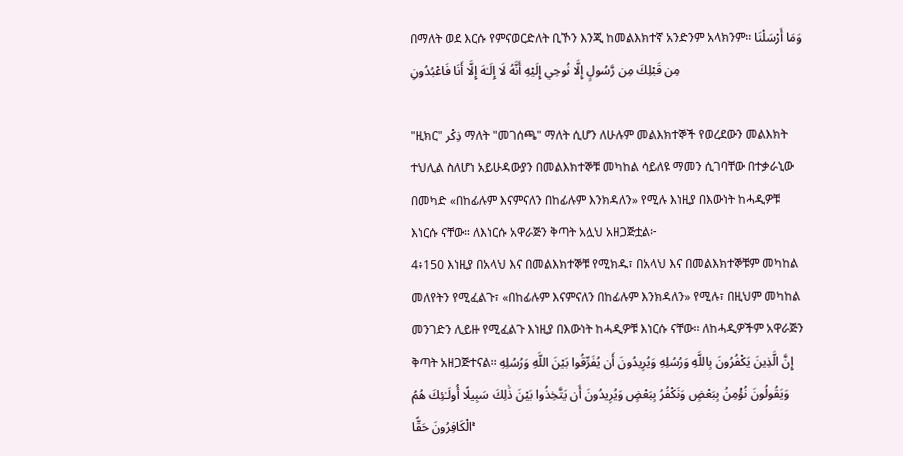በማለት ወደ እርሱ የምናወርድለት ቢኾን እንጂ ከመልእክተኛ አንድንም አላክንም፡፡ وَمَا أَرْسَلْنَا مِن قَبْلِكَ مِن رَّسُولٍ إِلَّا نُوحِي إِلَيْهِ أَنَّهُ لَا إِلَـٰهَ إِلَّا أَنَا فَاعْبُدُونِ

"ዚክር" ذِكْر ማለት "መገሰጫ" ማለት ሲሆን ለሁሉም መልእክተኞች የወረደውን መልእክት ተህሊል ስለሆነ አይሁዳውያን በመልእክተኞቹ መካከል ሳይለዩ ማመን ሲገባቸው በተቃራኒው በመካድ «በከፊሉም እናምናለን በከፊሉም እንክዳለን» የሚሉ እነዚያ በእውነት ከሓዲዎቹ እነርሱ ናቸው። ለእነርሱ አዋራጅን ቅጣት አሏህ አዘጋጅቷል፦
4፥150 እነዚያ በአላህ እና በመልእክተኞቹ የሚክዱ፣ በአላህ እና በመልእክተኞቹም መካከል መለየትን የሚፈልጉ፣ «በከፊሉም እናምናለን በከፊሉም እንክዳለን» የሚሉ፣ በዚህም መካከል መንገድን ሊይዙ የሚፈልጉ እነዚያ በእውነት ከሓዲዎቹ እነርሱ ናቸው፡፡ ለከሓዲዎችም አዋራጅን ቅጣት አዘጋጅተናል፡፡ إِنَّ الَّذِينَ يَكْفُرُونَ بِاللَّهِ وَرُسُلِهِ وَيُرِيدُونَ أَن يُفَرِّقُوا بَيْنَ اللَّهِ وَرُسُلِهِ وَيَقُولُونَ نُؤْمِنُ بِبَعْضٍ وَنَكْفُرُ بِبَعْضٍ وَيُرِيدُونَ أَن يَتَّخِذُوا بَيْنَ ذَٰلِكَ سَبِيلًا أُولَـٰئِكَ هُمُ الْكَافِرُونَ حَقًّا ۚ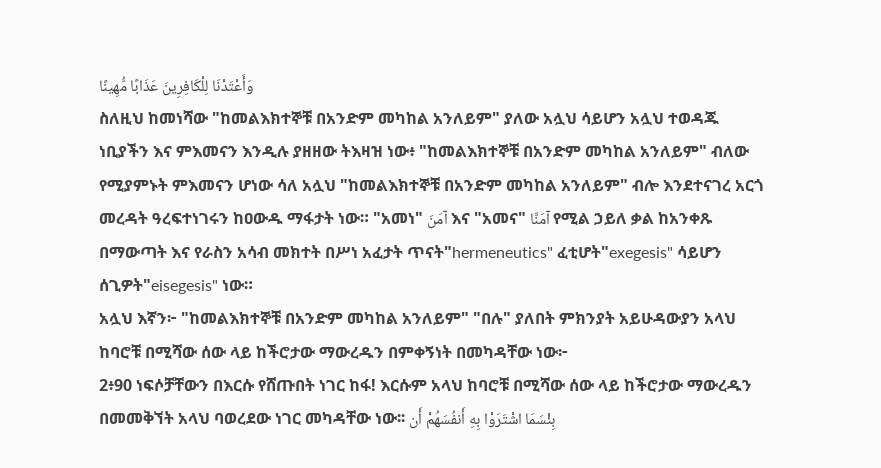وَأَعْتَدْنَا لِلْكَافِرِينَ عَذَابًا مُّهِينًا
ስለዚህ ከመነሻው "ከመልእክተኞቹ በአንድም መካከል አንለይም" ያለው አሏህ ሳይሆን አሏህ ተወዳጁ ነቢያችን እና ምእመናን እንዲሉ ያዘዘው ትእዛዝ ነው፥ "ከመልእክተኞቹ በአንድም መካከል አንለይም" ብለው የሚያምኑት ምእመናን ሆነው ሳለ አሏህ "ከመልእክተኞቹ በአንድም መካከል አንለይም" ብሎ እንደተናገረ አርጎ መረዳት ዓረፍተነገሩን ከዐውዱ ማፋታት ነው። "አመነ" آمَنَ እና "አመና" آمَنَّا የሚል ኃይለ ቃል ከአንቀጹ በማውጣት እና የራስን አሳብ መክተት በሥነ አፈታት ጥናት"hermeneutics" ፈቲሆት"exegesis" ሳይሆን ሰጊዎት"eisegesis" ነው።
አሏህ እኛን፦ "ከመልእክተኞቹ በአንድም መካከል አንለይም" "በሉ" ያለበት ምክንያት አይሁዳውያን አላህ ከባሮቹ በሚሻው ሰው ላይ ከችሮታው ማውረዱን በምቀኝነት በመካዳቸው ነው፦
2፥90 ነፍሶቻቸውን በእርሱ የሸጡበት ነገር ከፋ! እርሱም አላህ ከባሮቹ በሚሻው ሰው ላይ ከችሮታው ማውረዱን በመመቅኘት አላህ ባወረደው ነገር መካዳቸው ነው፡፡ بِئْسَمَا اشْتَرَوْا بِهِ أَنفُسَهُمْ أَن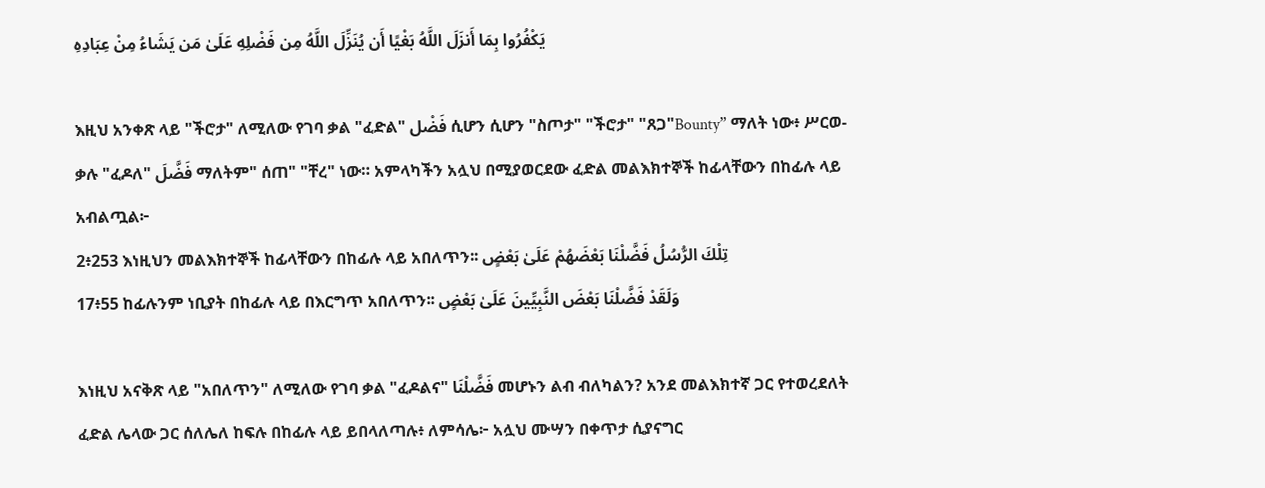يَكْفُرُوا بِمَا أَنزَلَ اللَّهُ بَغْيًا أَن يُنَزِّلَ اللَّهُ مِن فَضْلِهِ عَلَىٰ مَن يَشَاءُ مِنْ عِبَادِهِ

እዚህ አንቀጽ ላይ "ችሮታ" ለሚለው የገባ ቃል "ፈድል" فَضْل ሲሆን ሲሆን "ስጦታ" "ችሮታ" "ጸጋ"Bounty” ማለት ነው፥ ሥርወ-ቃሉ "ፈዶለ" فَضَّلَ ማለትም" ሰጠ" "ቸረ" ነው። አምላካችን አሏህ በሚያወርደው ፈድል መልእክተኞች ከፊላቸውን በከፊሉ ላይ አብልጧል፦
2፥253 እነዚህን መልእክተኞች ከፊላቸውን በከፊሉ ላይ አበለጥን፡፡ تِلْكَ الرُّسُلُ فَضَّلْنَا بَعْضَهُمْ عَلَىٰ بَعْضٍ
17፥55 ከፊሉንም ነቢያት በከፊሉ ላይ በእርግጥ አበለጥን፡፡ وَلَقَدْ فَضَّلْنَا بَعْضَ النَّبِيِّينَ عَلَىٰ بَعْضٍ

እነዚህ አናቅጽ ላይ "አበለጥን" ለሚለው የገባ ቃል "ፈዶልና" فَضَّلْنَا መሆኑን ልብ ብለካልን? አንደ መልእክተኛ ጋር የተወረደለት ፈድል ሌላው ጋር ሰለሌለ ከፍሉ በከፊሉ ላይ ይበላለጣሉ፥ ለምሳሌ፦ አሏህ ሙሣን በቀጥታ ሲያናግር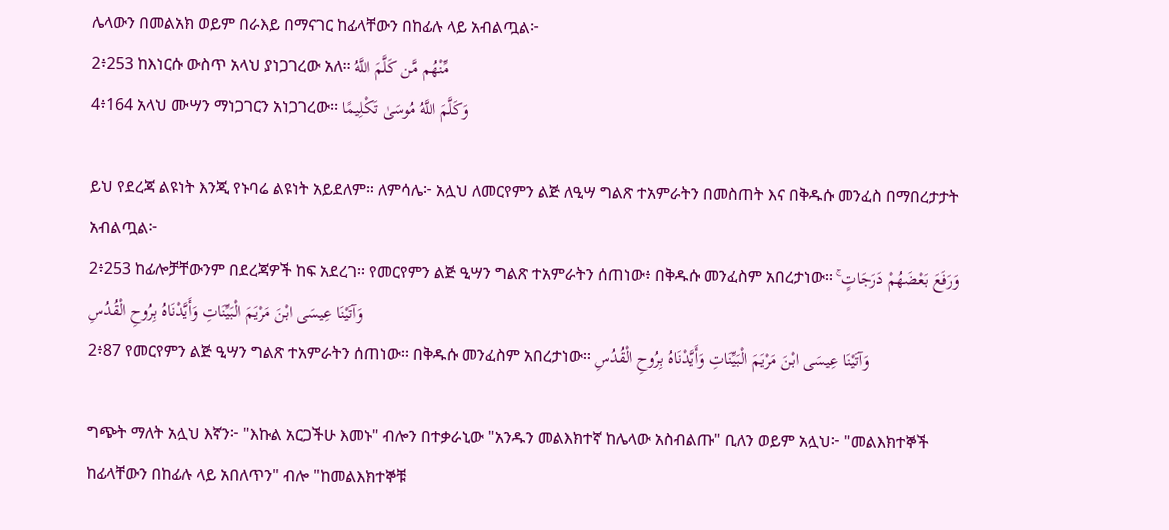ሌላውን በመልአክ ወይም በራእይ በማናገር ከፊላቸውን በከፊሉ ላይ አብልጧል፦
2፥253 ከእነርሱ ውስጥ አላህ ያነጋገረው አለ፡፡ مِّنْهُم مَّن كَلَّمَ اللَّهُ
4፥164 አላህ ሙሣን ማነጋገርን አነጋገረው፡፡ وَكَلَّمَ اللَّهُ مُوسَىٰ تَكْلِيمًا

ይህ የደረጃ ልዩነት እንጂ የኑባሬ ልዩነት አይደለም። ለምሳሌ፦ አሏህ ለመርየምን ልጅ ለዒሣ ግልጽ ተአምራትን በመስጠት እና በቅዱሱ መንፈስ በማበረታታት አብልጧል፦
2፥253 ከፊሎቻቸውንም በደረጃዎች ከፍ አደረገ፡፡ የመርየምን ልጅ ዒሣን ግልጽ ተአምራትን ሰጠነው፥ በቅዱሱ መንፈስም አበረታነው፡፡ وَرَفَعَ بَعْضَهُمْ دَرَجَاتٍ ۚ وَآتَيْنَا عِيسَى ابْنَ مَرْيَمَ الْبَيِّنَاتِ وَأَيَّدْنَاهُ بِرُوحِ الْقُدُسِ
2፥87 የመርየምን ልጅ ዒሣን ግልጽ ተአምራትን ሰጠነው፡፡ በቅዱሱ መንፈስም አበረታነው፡፡ وَآتَيْنَا عِيسَى ابْنَ مَرْيَمَ الْبَيِّنَاتِ وَأَيَّدْنَاهُ بِرُوحِ الْقُدُسِ

ግጭት ማለት አሏህ እኛን፦ "እኩል አርጋችሁ እመኑ" ብሎን በተቃራኒው "አንዱን መልእክተኛ ከሌላው አስብልጡ" ቢለን ወይም አሏህ፦ "መልእክተኞች ከፊላቸውን በከፊሉ ላይ አበለጥን" ብሎ "ከመልእክተኞቹ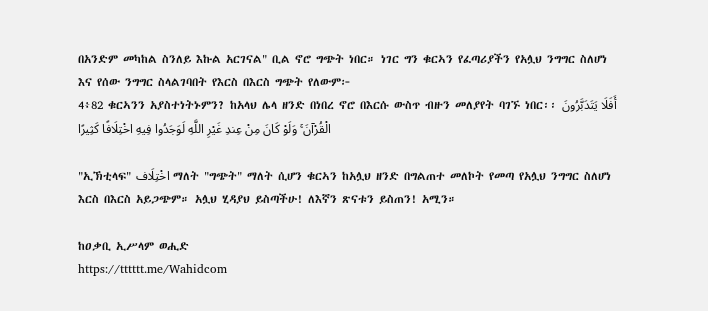በአንድም መካከል ስንለይ እኩል አርገናል" ቢል ኖሮ ግጭት ነበር። ነገር ግን ቁርኣን የፈጣሪያችን የአሏህ ንግግር ስለሆነ እና የሰው ንግግር ስላልገባበት የእርስ በእርስ ግጭት የለውም፦
4፥82 ቁርኣንን አያስተነትኑምን? ከአላህ ሌላ ዘንድ በነበረ ኖሮ በእርሱ ውስጥ ብዙን መለያየት ባገኙ ነበር፡፡ أَفَلَا يَتَدَبَّرُونَ الْقُرْآنَ ۚ وَلَوْ كَانَ مِنْ عِندِ غَيْرِ اللَّهِ لَوَجَدُوا فِيهِ اخْتِلَافًا كَثِيرًا

"ኢኽቲላፍ" اخْتِلَاف ማለት "ግጭት" ማለት ሲሆን ቁርኣን ከአሏህ ዘንድ በግልጠተ መለኮት የመጣ የአሏህ ንግግር ስለሆነ እርስ በእርስ አይጋጭም። አሏህ ሂዳያህ ይስጣችሁ! ለእኛን ጽናቱን ይስጠን! አሚን።

ከዐቃቢ ኢሥላም ወሒድ
https://tttttt.me/Wahidcom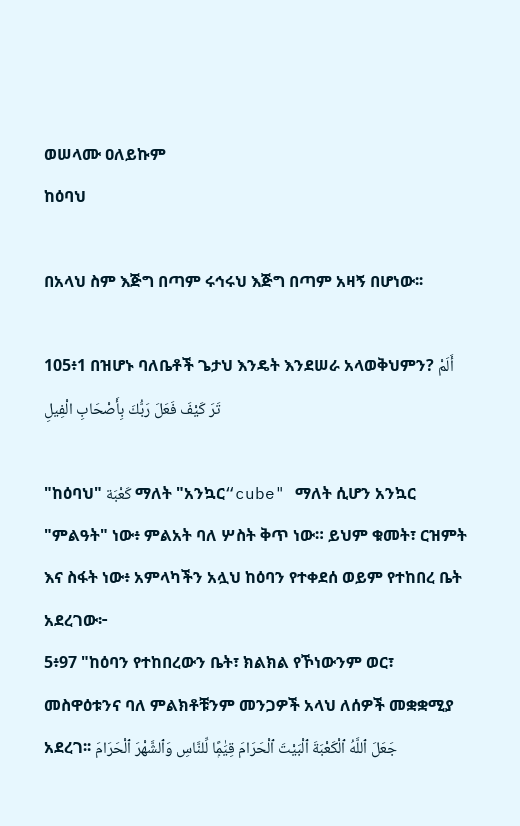ወሠላሙ ዐለይኩም
ከዕባህ

በአላህ ስም እጅግ በጣም ሩኅሩህ እጅግ በጣም አዛኝ በሆነው፡፡

105፥1 በዝሆኑ ባለቤቶች ጌታህ እንዴት እንደሠራ አላወቅህምን? أَلَمْ تَرَ كَيْفَ فَعَلَ رَبُّكَ بِأَصْحَابِ الْفِيلِ

"ከዕባህ" كَعْبَة ማለት "አንኳር“cube" ማለት ሲሆን አንኳር "ምልዓት" ነው፥ ምልአት ባለ ሦስት ቅጥ ነው። ይህም ቁመት፣ ርዝምት እና ስፋት ነው፥ አምላካችን አሏህ ከዕባን የተቀደሰ ወይም የተከበረ ቤት አደረገው፦
5፥97 "ከዕባን የተከበረውን ቤት፣ ክልክል የኾነውንም ወር፣ መስዋዕቱንና ባለ ምልክቶቹንም መንጋዎች አላህ ለሰዎች መቋቋሚያ አደረገ፡፡ جَعَلَ ٱللَّهُ ٱلْكَعْبَةَ ٱلْبَيْتَ ٱلْحَرَامَ قِيَٰمًۭا لِّلنَّاسِ وَٱلشَّهْرَ ٱلْحَرَامَ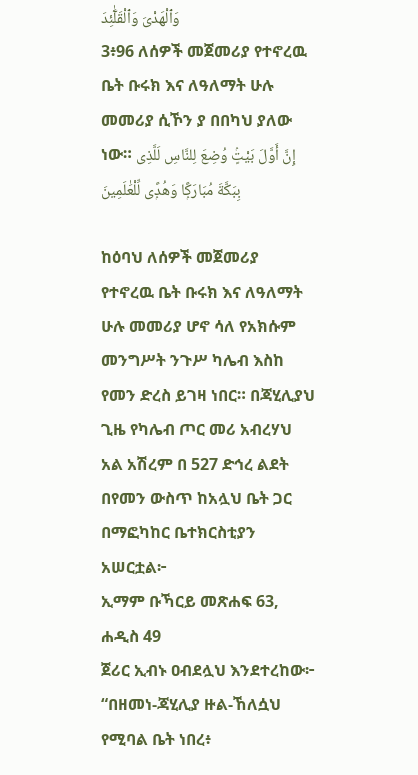وَٱلْهَدْىَ وَٱلْقَلَٰٓئِدَ
3፥96 ለሰዎች መጀመሪያ የተኖረዉ ቤት ቡሩክ እና ለዓለማት ሁሉ መመሪያ ሲኾን ያ በበካህ ያለው ነው። إِنَّ أَوَّلَ بَيْتٍۢ وُضِعَ لِلنَّاسِ لَلَّذِى بِبَكَّةَ مُبَارَكًۭا وَهُدًۭى لِّلْعَٰلَمِينَ

ከዕባህ ለሰዎች መጀመሪያ የተኖረዉ ቤት ቡሩክ እና ለዓለማት ሁሉ መመሪያ ሆኖ ሳለ የአክሱም መንግሥት ንጉሥ ካሌብ እስከ የመን ድረስ ይገዛ ነበር። በጃሂሊያህ ጊዜ የካሌብ ጦር መሪ አብረሃህ አል አሽረም በ 527 ድኅረ ልደት በየመን ውስጥ ከአሏህ ቤት ጋር በማፎካከር ቤተክርስቲያን አሠርቷል፦
ኢማም ቡኻርይ መጽሐፍ 63, ሐዲስ 49
ጀሪር ኢብኑ ዐብደሏህ እንደተረከው፦ “በዘመነ-ጃሂሊያ ዙል-ኸለሷህ የሚባል ቤት ነበረ፥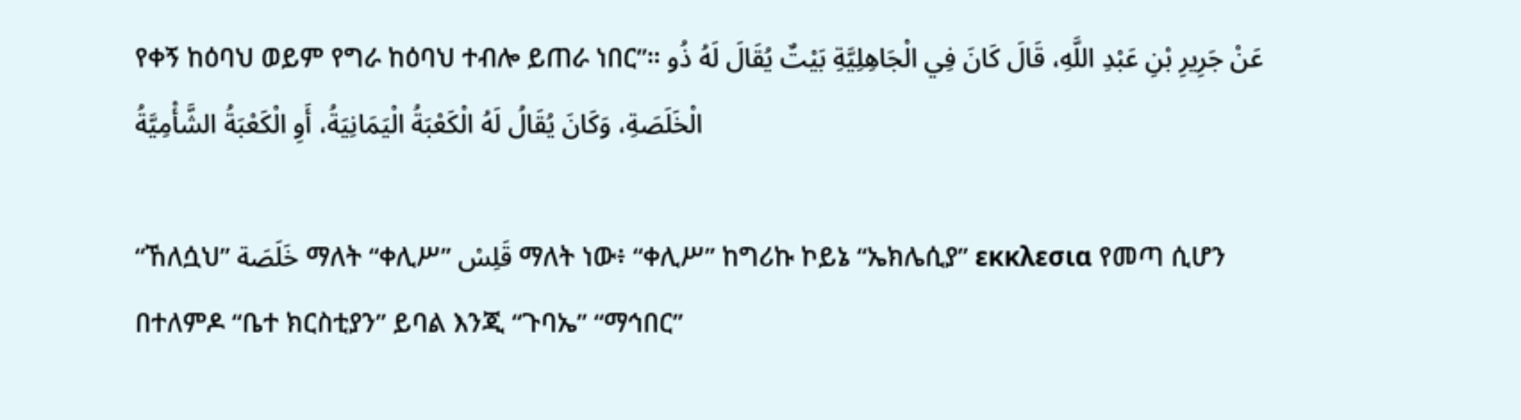የቀኝ ከዕባህ ወይም የግራ ከዕባህ ተብሎ ይጠራ ነበር”። عَنْ جَرِيرِ بْنِ عَبْدِ اللَّهِ، قَالَ كَانَ فِي الْجَاهِلِيَّةِ بَيْتٌ يُقَالَ لَهُ ذُو الْخَلَصَةِ، وَكَانَ يُقَالُ لَهُ الْكَعْبَةُ الْيَمَانِيَةُ، أَوِ الْكَعْبَةُ الشَّأْمِيَّةُ

“ኸለሷህ” خَلَصَة ማለት “ቀሊሥ” قَلِسْ ማለት ነው፥ “ቀሊሥ” ከግሪኩ ኮይኔ “ኤክሌሲያ” εκκλεσια የመጣ ሲሆን በተለምዶ “ቤተ ክርስቲያን” ይባል እንጂ “ጉባኤ” “ማኅበር”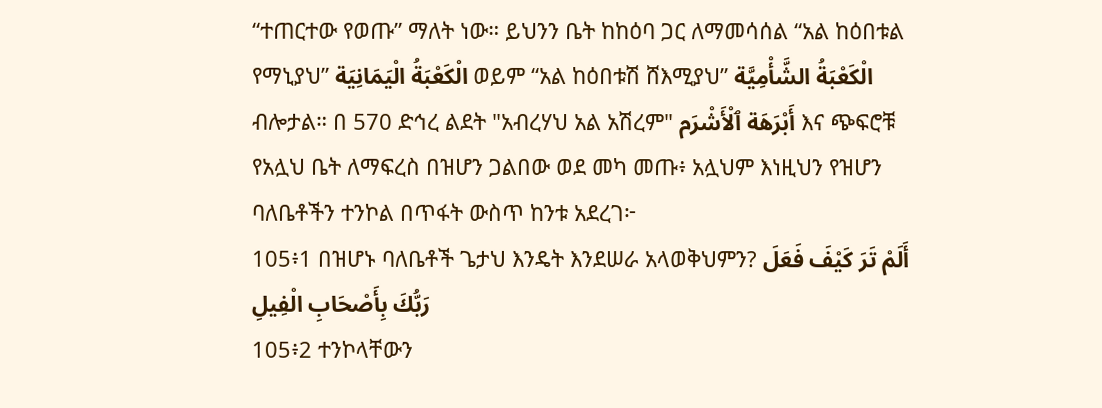“ተጠርተው የወጡ” ማለት ነው። ይህንን ቤት ከከዕባ ጋር ለማመሳሰል “አል ከዕበቱል የማኒያህ” الْكَعْبَةُ الْيَمَانِيَة ወይም “አል ከዕበቱሽ ሸእሚያህ” الْكَعْبَةُ الشَّأْمِيَّة ብሎታል። በ 570 ድኅረ ልደት "አብረሃህ አል አሽረም" أَبْرَهَة ٱلْأَشْرَم እና ጭፍሮቹ የአሏህ ቤት ለማፍረስ በዝሆን ጋልበው ወደ መካ መጡ፥ አሏህም እነዚህን የዝሆን ባለቤቶችን ተንኮል በጥፋት ውስጥ ከንቱ አደረገ፦
105፥1 በዝሆኑ ባለቤቶች ጌታህ እንዴት እንደሠራ አላወቅህምን? أَلَمْ تَرَ كَيْفَ فَعَلَ رَبُّكَ بِأَصْحَابِ الْفِيلِ
105፥2 ተንኮላቸውን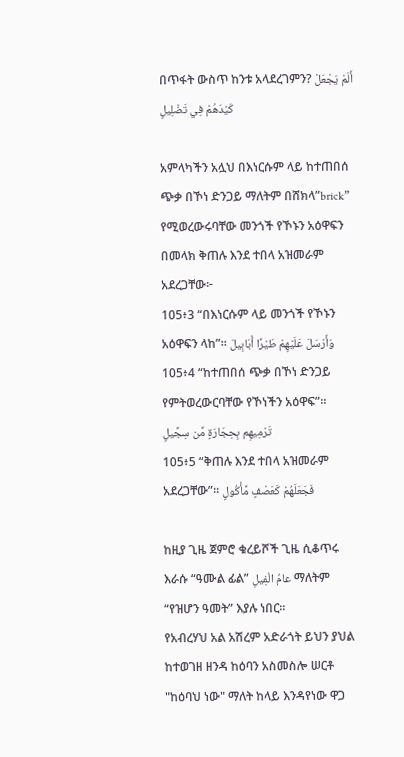በጥፋት ውስጥ ከንቱ አላደረገምን? أَلَمْ يَجْعَلْ كَيْدَهُمْ فِي تَضْلِيلٍ

አምላካችን አሏህ በእነርሱም ላይ ከተጠበሰ ጭቃ በኾነ ድንጋይ ማለትም በሸክላ”brick” የሚወረውሩባቸው መንጎች የኾኑን አዕዋፍን በመላክ ቅጠሉ እንደ ተበላ አዝመራም አደረጋቸው፦
105፥3 “በእነርሱም ላይ መንጎች የኾኑን አዕዋፍን ላከ”፡፡ وَأَرْسَلَ عَلَيْهِمْ طَيْرًا أَبَابِيلَ
105፥4 “ከተጠበሰ ጭቃ በኾነ ድንጋይ የምትወረውርባቸው የኾነችን አዕዋፍ”፡፡ تَرْمِيهِم بِحِجَارَةٍ مِّن سِجِّيلٍ
105፥5 “ቅጠሉ እንደ ተበላ አዝመራም አደረጋቸው”፡፡ فَجَعَلَهُمْ كَعَصْفٍ مَّأْكُولٍ

ከዚያ ጊዜ ጀምሮ ቁረይሾች ጊዜ ሲቆጥሩ እራሱ “ዓሙል ፊል” عامُ الْفِيلِ ማለትም “የዝሆን ዓመት” እያሉ ነበር።
የአብረሃህ አል አሽረም አድራጎት ይህን ያህል ከተወገዘ ዘንዳ ከዕባን አስመስሎ ሠርቶ "ከዕባህ ነው" ማለት ከላይ እንዳየነው ዋጋ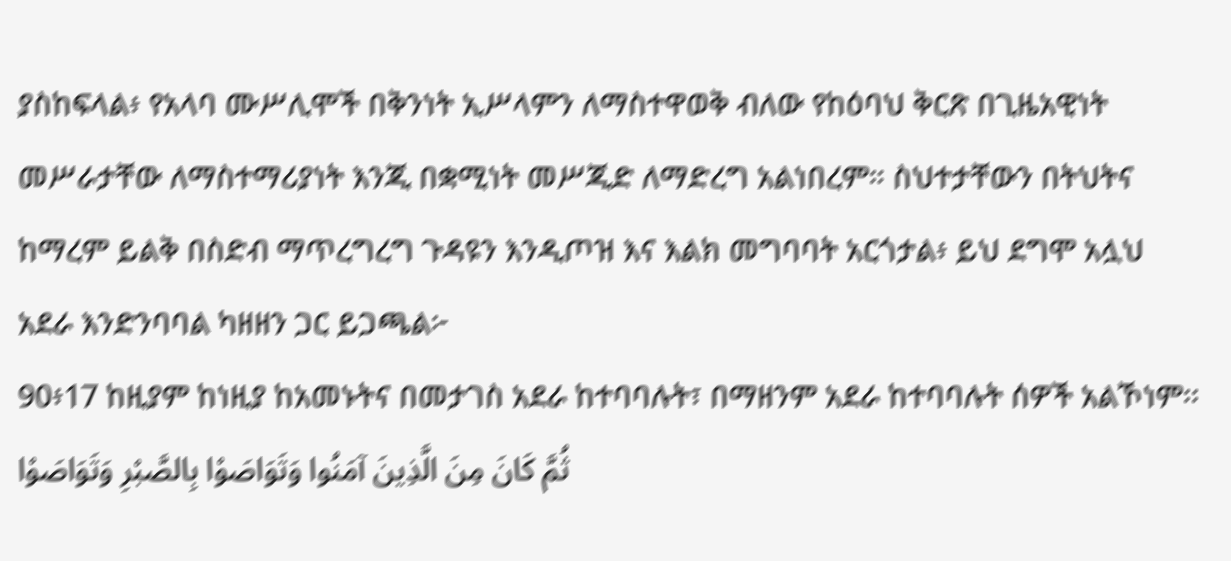ያስከፍላል፥ የአላባ ሙሥሊሞች በቅንነት ኢሥላምን ለማስተዋወቅ ብለው የከዕባህ ቅርጽ በጊዜአዊነት መሥራታቸው ለማስተማሪያነት እንጂ በቋሚነት መሥጂድ ለማድረግ አልነበረም። ስህተታቸውን በትህትና ከማረም ይልቅ በስድብ ማጥረግረግ ጉዳዩን እንዲጦዝ እና እልክ መግባባት አርጎታል፥ ይህ ደግሞ አሏህ አደራ እንድንባባል ካዘዘን ጋር ይጋጫል፦
90፥17 ከዚያም ከነዚያ ከአመኑትና በመታገስ አደራ ከተባባሉት፣ በማዘንም አደራ ከተባባሉት ሰዎች አልኾነም፡፡ ثُمَّ كَانَ مِنَ الَّذِينَ آمَنُوا وَتَوَاصَوْا بِالصَّبْرِ وَتَوَاصَوْا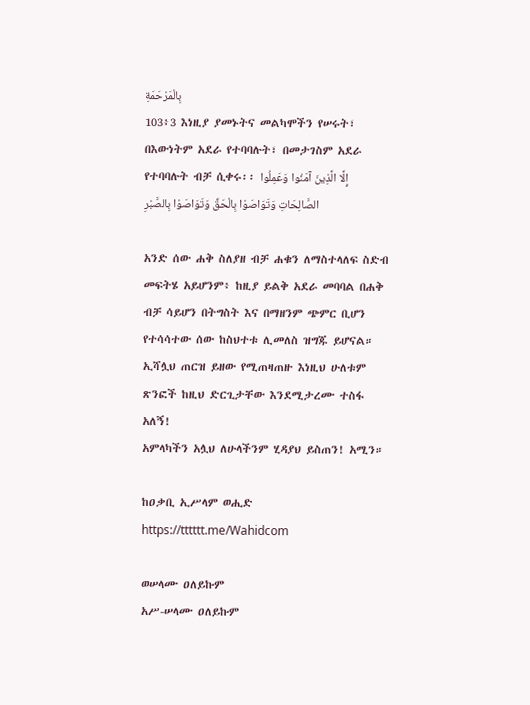بِالْمَرْحَمَةِ
103፥3 እነዚያ ያመኑትና መልካሞችን የሠሩት፣ በእውነትም አደራ የተባባሉት፣ በመታገስም አደራ የተባባሉት ብቻ ሲቀሩ፡፡ إِلَّا الَّذِينَ آمَنُوا وَعَمِلُوا الصَّالِحَاتِ وَتَوَاصَوْا بِالْحَقِّ وَتَوَاصَوْا بِالصَّبْرِ

አንድ ሰው ሐቅ ስለያዘ ብቻ ሐቁን ለማስተላለፍ ስድብ መፍትሄ አይሆንም፥ ከዚያ ይልቅ አደራ መባባል በሐቅ ብቻ ሳይሆን በትግስት እና በማዘንም ጭምር ቢሆን የተሳሳተው ሰው ከስህተቱ ሊመለስ ዝግጁ ይሆናል። ኢሻሏህ ጠርዝ ይዘው የሚጠዛጠዙ እነዚህ ሁለቱም ጽንፎች ከዚህ ድርጊታቸው እንደሚታረሙ ተስፋ አለኝ!
አምላካችን አሏህ ለሁላችንም ሂዳያህ ይስጠን! አሚን።

ከዐቃቢ ኢሥላም ወሒድ
https://tttttt.me/Wahidcom

ወሠላሙ ዐለይኩም
አሥ-ሠላሙ ዐለይኩም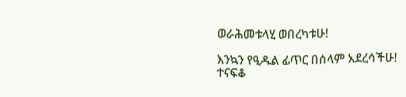ወራሕመቱላሂ ወበረካቱሁ!

እንኳን የዒዱል ፊጥር በሰላም አደረሳችሁ!
ተናፍቆ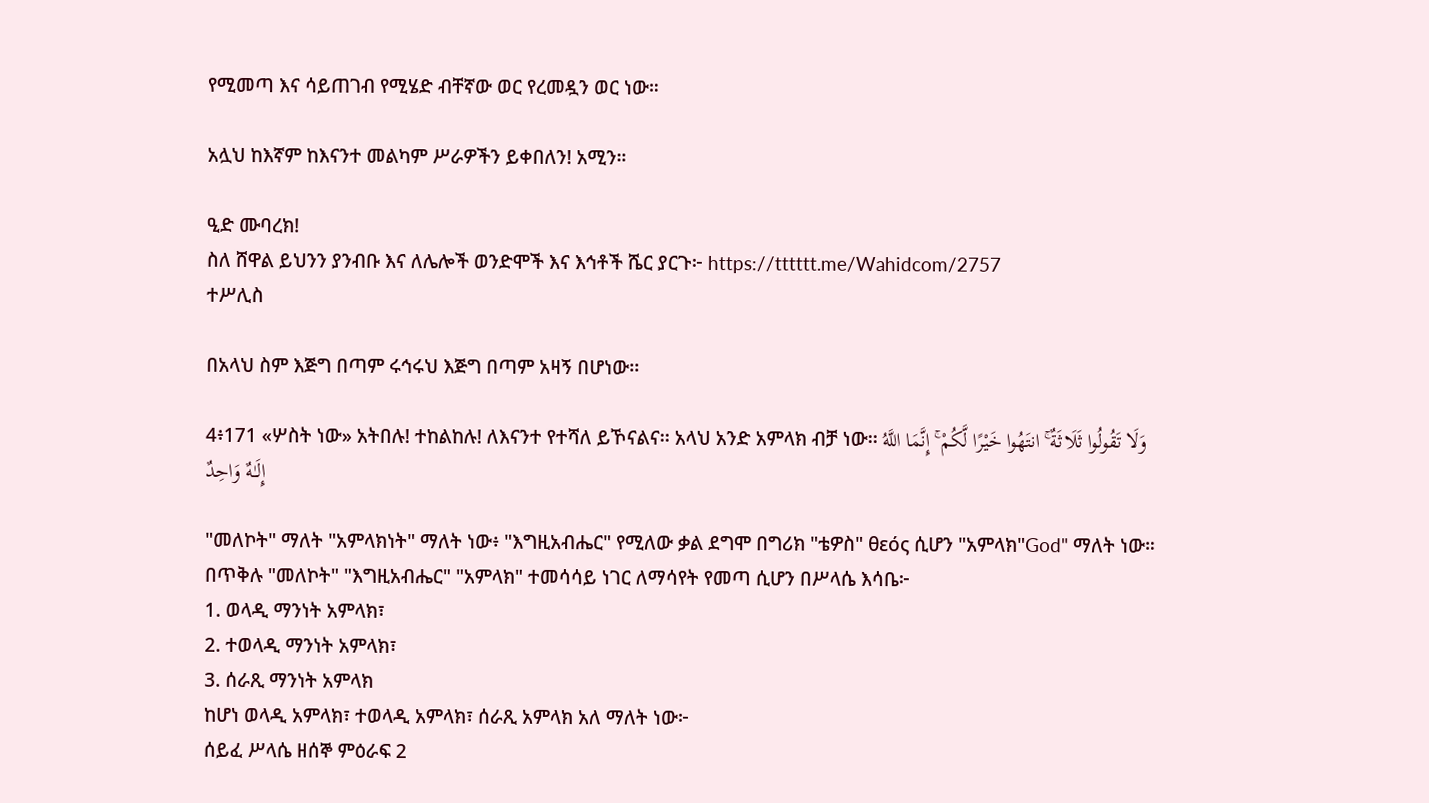የሚመጣ እና ሳይጠገብ የሚሄድ ብቸኛው ወር የረመዷን ወር ነው።

አሏህ ከእኛም ከእናንተ መልካም ሥራዎችን ይቀበለን! አሚን።

ዒድ ሙባረክ!
ስለ ሸዋል ይህንን ያንብቡ እና ለሌሎች ወንድሞች እና እኅቶች ሼር ያርጉ፦ https://tttttt.me/Wahidcom/2757
ተሥሊስ

በአላህ ስም እጅግ በጣም ሩኅሩህ እጅግ በጣም አዛኝ በሆነው፡፡

4፥171 «ሦስት ነው» አትበሉ! ተከልከሉ! ለእናንተ የተሻለ ይኾናልና፡፡ አላህ አንድ አምላክ ብቻ ነው፡፡ وَلَا تَقُولُوا ثَلَاثَةٌ ۚ انتَهُوا خَيْرًا لَّكُمْ ۚ إِنَّمَا اللَّهُ إِلَـٰهٌ وَاحِدٌ

"መለኮት" ማለት "አምላክነት" ማለት ነው፥ "እግዚአብሔር" የሚለው ቃል ደግሞ በግሪክ "ቴዎስ" θεός ሲሆን "አምላክ"God" ማለት ነው። በጥቅሉ "መለኮት" "እግዚአብሔር" "አምላክ" ተመሳሳይ ነገር ለማሳየት የመጣ ሲሆን በሥላሴ እሳቤ፦
1. ወላዲ ማንነት አምላክ፣
2. ተወላዲ ማንነት አምላክ፣
3. ሰራጺ ማንነት አምላክ
ከሆነ ወላዲ አምላክ፣ ተወላዲ አምላክ፣ ሰራጺ አምላክ አለ ማለት ነው፦
ሰይፈ ሥላሴ ዘሰኞ ምዕራፍ 2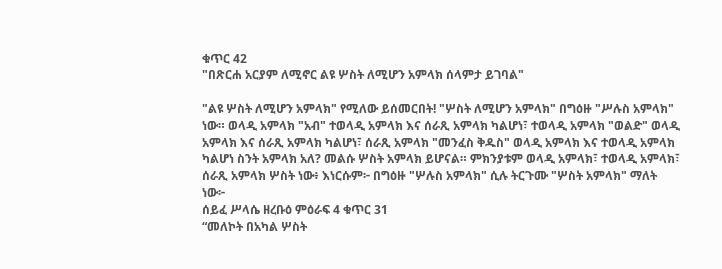ቁጥር 42
"በጽርሐ አርያም ለሚኖር ልዩ ሦስት ለሚሆን አምላክ ሰላምታ ይገባል"

"ልዩ ሦስት ለሚሆን አምላክ" የሚለው ይሰመርበት! "ሦስት ለሚሆን አምላክ" በግዕዙ "ሥሉስ አምላክ" ነው። ወላዲ አምላክ "አብ" ተወላዲ አምላክ እና ሰራጺ አምላክ ካልሆነ፣ ተወላዲ አምላክ "ወልድ" ወላዲ አምላክ እና ሰራጺ አምላክ ካልሆነ፣ ሰራጺ አምላክ "መንፈስ ቅዱስ" ወላዲ አምላክ እና ተወላዲ አምላክ ካልሆነ ስንት አምላክ አለ? መልሱ ሦስት አምላክ ይሆናል። ምክንያቱም ወላዲ አምላክ፣ ተወላዲ አምላክ፣ ሰራጺ አምላክ ሦስት ነው፥ እነርሱም፦ በግዕዙ "ሦሉስ አምላክ" ሲሉ ትርጉሙ "ሦስት አምላክ" ማለት ነው፦
ሰይፈ ሥላሴ ዘረቡዕ ምዕራፍ 4 ቁጥር 31
“መለኮት በአካል ሦስት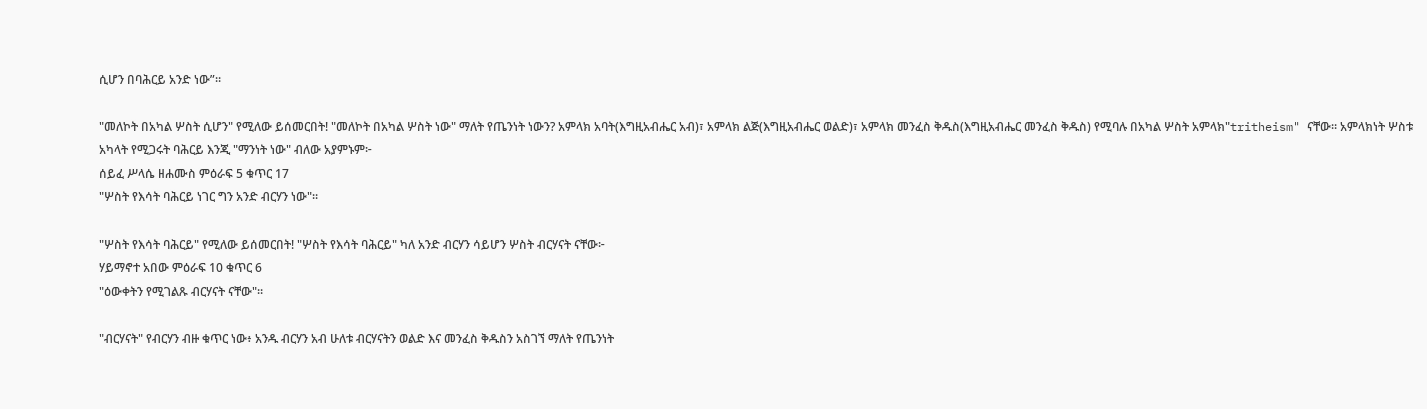ሲሆን በባሕርይ አንድ ነው”።

"መለኮት በአካል ሦስት ሲሆን" የሚለው ይሰመርበት! "መለኮት በአካል ሦስት ነው" ማለት የጤንነት ነውን? አምላክ አባት(እግዚአብሔር አብ)፣ አምላክ ልጅ(እግዚአብሔር ወልድ)፣ አምላክ መንፈስ ቅዱስ(እግዚአብሔር መንፈስ ቅዱስ) የሚባሉ በአካል ሦስት አምላክ"tritheism" ናቸው። አምላክነት ሦስቱ አካላት የሚጋሩት ባሕርይ እንጂ "ማንነት ነው" ብለው አያምኑም፦
ሰይፈ ሥላሴ ዘሐሙስ ምዕራፍ 5 ቁጥር 17
"ሦስት የእሳት ባሕርይ ነገር ግን አንድ ብርሃን ነው"።

"ሦስት የእሳት ባሕርይ" የሚለው ይሰመርበት! "ሦስት የእሳት ባሕርይ" ካለ አንድ ብርሃን ሳይሆን ሦስት ብርሃናት ናቸው፦
ሃይማኖተ አበው ምዕራፍ 10 ቁጥር 6
"ዕውቀትን የሚገልጹ ብርሃናት ናቸው"።

"ብርሃናት" የብርሃን ብዙ ቁጥር ነው፥ አንዱ ብርሃን አብ ሁለቱ ብርሃናትን ወልድ እና መንፈስ ቅዱስን አስገኘ ማለት የጤንነት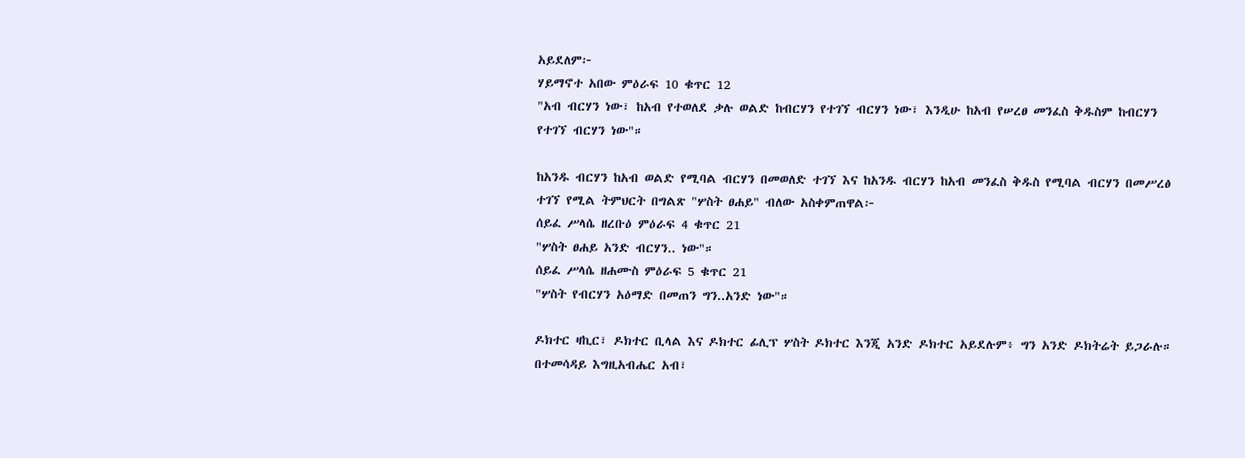አይደለም፦
ሃይማኖተ አበው ምዕራፍ 10 ቁጥር 12
"አብ ብርሃን ነው፣ ከአብ የተወለደ ቃሉ ወልድ ከብርሃን የተገኘ ብርሃን ነው፣ እንዲሁ ከአብ የሠረፀ መንፈስ ቅዱስም ከብርሃን የተገኘ ብርሃን ነው"።

ከአንዱ ብርሃን ከአብ ወልድ የሚባል ብርሃን በመወለድ ተገኘ እና ከአንዱ ብርሃን ከአብ መንፈስ ቅዱስ የሚባል ብርሃን በመሥረፅ ተገኘ የሚል ትምህርት በግልጽ "ሦስት ፀሐይ" ብለው አስቀምጠዋል፦
ሰይፈ ሥላሴ ዘረቡዕ ምዕራፍ 4 ቁጥር 21
"ሦስት ፀሐይ አንድ ብርሃን.. ነው"።
ሰይፈ ሥላሴ ዘሐሙስ ምዕራፍ 5 ቁጥር 21
"ሦስት የብርሃን አዕማድ በመጠን ግን..አንድ ነው"።

ዶክተር ዛኪር፣ ዶክተር ቢላል እና ዶክተር ፊሊፕ ሦስት ዶክተር እንጂ አንድ ዶክተር አይደሉም፥ ግን አንድ ዶክትሬት ይጋራሉ። በተመሳዳይ እግዚአብሔር አብ፣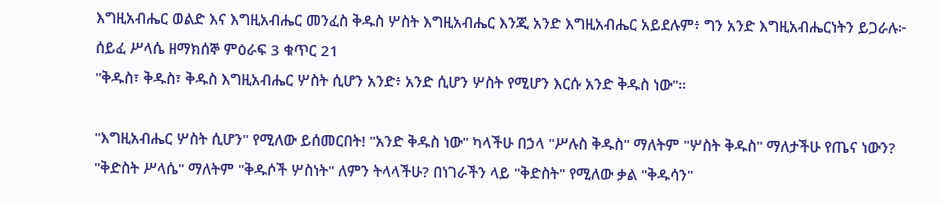እግዚአብሔር ወልድ እና እግዚአብሔር መንፈስ ቅዱስ ሦስት እግዚአብሔር እንጂ አንድ እግዚአብሔር አይደሉም፥ ግን አንድ እግዚአብሔርነትን ይጋራሉ፦
ሰይፈ ሥላሴ ዘማክሰኞ ምዕራፍ 3 ቁጥር 21
"ቅዱስ፣ ቅዱስ፣ ቅዱስ እግዚአብሔር ሦስት ሲሆን አንድ፥ አንድ ሲሆን ሦስት የሚሆን እርሱ አንድ ቅዱስ ነው"።

"እግዚአብሔር ሦስት ሲሆን" የሚለው ይሰመርበት! "አንድ ቅዱስ ነው" ካላችሁ በኃላ "ሥሉስ ቅዱስ" ማለትም "ሦስት ቅዱስ" ማለታችሁ የጤና ነውን? "ቅድስት ሥላሴ" ማለትም "ቅዱሶች ሦስነት" ለምን ትላላችሁ? በነገራችን ላይ "ቅድስት" የሚለው ቃል "ቅዱሳን"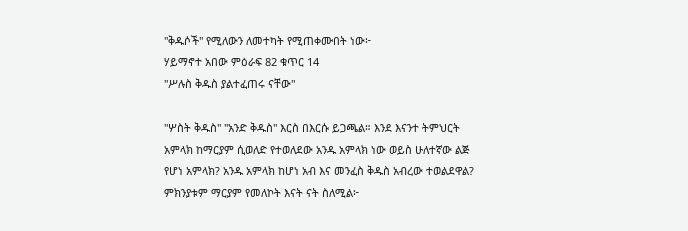"ቅዱሶች" የሚለውን ለመተካት የሚጠቀሙበት ነው፦
ሃይማኖተ አበው ምዕራፍ 82 ቁጥር 14
"ሥሉስ ቅዱስ ያልተፈጠሩ ናቸው"

"ሦስት ቅዱስ" "አንድ ቅዱስ" እርስ በእርሱ ይጋጫል። እንደ እናንተ ትምህርት አምላክ ከማርያም ሲወለድ የተወለደው አንዱ አምላክ ነው ወይስ ሁለተኛው ልጅ የሆነ አምላክ? አንዱ አምላክ ከሆነ አብ እና መንፈስ ቅዱስ አብረው ተወልደዋል? ምክንያቱም ማርያም የመለኮት እናት ናት ስለሚል፦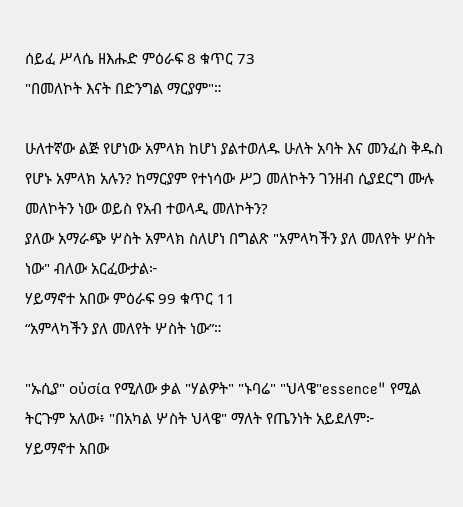ሰይፈ ሥላሴ ዘእሑድ ምዕራፍ 8 ቁጥር 73
"በመለኮት እናት በድንግል ማርያም"።

ሁለተኛው ልጅ የሆነው አምላክ ከሆነ ያልተወለዱ ሁለት አባት እና መንፈስ ቅዱስ የሆኑ አምላክ አሉን? ከማርያም የተነሳው ሥጋ መለኮትን ገንዘብ ሲያደርግ ሙሉ መለኮትን ነው ወይስ የአብ ተወላዲ መለኮትን?
ያለው አማራጭ ሦስት አምላክ ስለሆነ በግልጽ "አምላካችን ያለ መለየት ሦስት ነው" ብለው አርፈውታል፦
ሃይማኖተ አበው ምዕራፍ 99 ቁጥር 11
“አምላካችን ያለ መለየት ሦስት ነው”።

"ኡሲያ" οὐσία የሚለው ቃል "ሃልዎት" "ኑባሬ" "ህላዌ"essence" የሚል ትርጉም አለው፥ "በአካል ሦስት ህላዌ" ማለት የጤንነት አይደለም፦
ሃይማኖተ አበው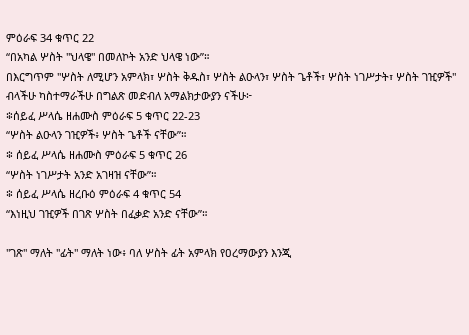ምዕራፍ 34 ቁጥር 22
“በአካል ሦስት "ህላዌ" በመለኮት አንድ ህላዌ ነው”።
በእርግጥም "ሦስት ለሚሆን አምላክ፣ ሦስት ቅዱስ፣ ሦስት ልዑላን፣ ሦስት ጌቶች፣ ሦስት ነገሥታት፣ ሦስት ገዢዎች" ብላችሁ ካስተማራችሁ በግልጽ መድብለ አማልክታውያን ናችሁ፦
፨ሰይፈ ሥላሴ ዘሐሙስ ምዕራፍ 5 ቁጥር 22-23
“ሦስት ልዑላን ገዢዎች፥ ሦስት ጌቶች ናቸው”።
፨ ሰይፈ ሥላሴ ዘሐሙስ ምዕራፍ 5 ቁጥር 26
“ሦስት ነገሥታት አንድ አገዛዝ ናቸው”።
፨ ሰይፈ ሥላሴ ዘረቡዕ ምዕራፍ 4 ቁጥር 54
“እነዚህ ገዢዎች በገጽ ሦስት በፈቃድ አንድ ናቸው”።

"ገጽ" ማለት "ፊት" ማለት ነው፥ ባለ ሦስት ፊት አምላክ የዐረማውያን እንጂ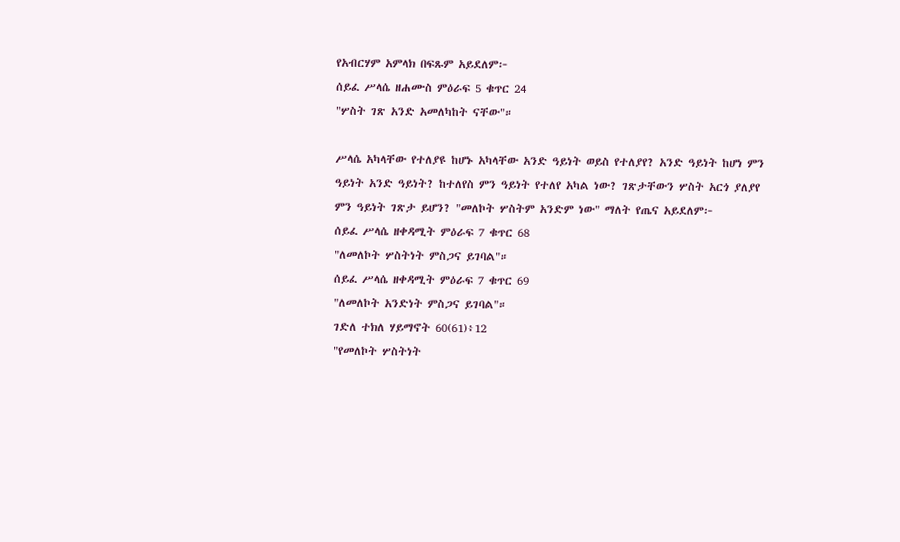የአብርሃም አምላክ በፍጹም አይደለም፦
ሰይፈ ሥላሴ ዘሐሙስ ምዕራፍ 5 ቁጥር 24
"ሦስት ገጽ አንድ አመለካከት ናቸው"።

ሥላሴ አካላቸው የተለያዩ ከሆኑ አካላቸው አንድ ዓይነት ወይስ የተለያየ? አንድ ዓይነት ከሆነ ምን ዓይነት አንድ ዓይነት? ከተለየስ ምን ዓይነት የተለየ አካል ነው? ገጽታቸውን ሦስት አርጎ ያለያየ ምን ዓይነት ገጽታ ይሆን? "መለኮት ሦስትም አንድም ነው" ማለት የጤና አይደለም፦
ሰይፈ ሥላሴ ዘቀዳሚት ምዕራፍ 7 ቁጥር 68
"ለመለኮት ሦስትነት ምስጋና ይገባል"።
ሰይፈ ሥላሴ ዘቀዳሚት ምዕራፍ 7 ቁጥር 69
"ለመለኮት አንድነት ምስጋና ይገባል"።
ገድለ ተክለ ሃይማኖት 60(61)፥12
"የመለኮት ሦስትነት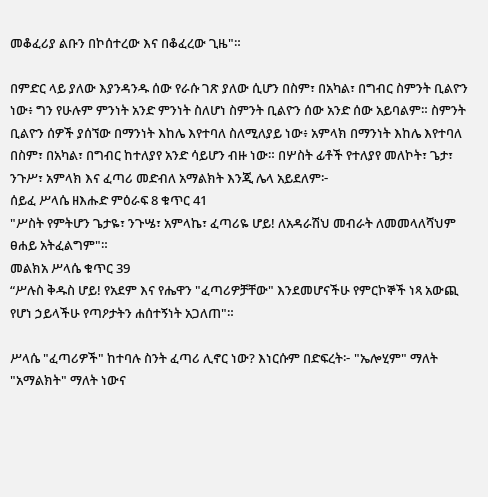መቆፈሪያ ልቡን በኮሰተረው እና በቆፈረው ጊዜ"።

በምድር ላይ ያለው እያንዳንዱ ሰው የራሱ ገጽ ያለው ሲሆን በስም፣ በአካል፣ በግብር ስምንት ቢልዮን ነው፥ ግን የሁሉም ምንነት አንድ ምንነት ስለሆነ ስምንት ቢልዮን ሰው አንድ ሰው አይባልም። ስምንት ቢልዮን ሰዎች ያሰኘው በማንነት እከሌ እየተባለ ስለሚለያይ ነው፥ አምላክ በማንነት እከሌ እየተባለ በስም፣ በአካል፣ በግብር ከተለያየ አንድ ሳይሆን ብዙ ነው። በሦስት ፊቶች የተለያየ መለኮት፣ ጌታ፣ ንጉሥ፣ አምላክ እና ፈጣሪ መድብለ አማልክት እንጂ ሌላ አይደለም፦
ሰይፈ ሥላሴ ዘእሑድ ምዕራፍ 8 ቁጥር 41
"ሥስት የምትሆን ጌታዬ፣ ንጉሤ፣ አምላኬ፣ ፈጣሪዬ ሆይ! ለአዳራሽህ መብራት ለመመላለሻህም ፀሐይ አትፈልግም"።
መልክአ ሥላሴ ቁጥር 39
“ሥሉስ ቅዱስ ሆይ! የአደም እና የሔዋን "ፈጣሪዎቻቸው" እንደመሆናችሁ የምርኮኞች ነጻ አውጪ የሆነ ኃይላችሁ የጣዖታትን ሐሰተኝነት አጋለጠ"።

ሥላሴ "ፈጣሪዎች" ከተባሉ ስንት ፈጣሪ ሊኖር ነው? እነርሱም በድፍረት፦ "ኤሎሂም" ማለት "አማልክት" ማለት ነውና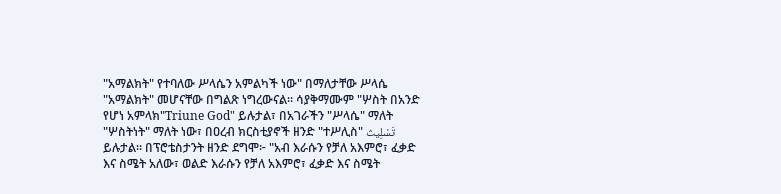"አማልክት" የተባለው ሥላሴን አምልካች ነው" በማለታቸው ሥላሴ "አማልክት" መሆናቸው በግልጽ ነግረውናል። ሳያቅማሙም "ሦስት በአንድ የሆነ አምላክ"Triune God" ይሉታል፣ በአገራችን "ሥላሴ" ማለት "ሦስትነት" ማለት ነው፣ በዐረብ ክርስቲያኖች ዘንድ "ተሥሊስ" تَسْلِيث ይሉታል። በፕሮቴስታንት ዘንድ ደግሞ፦ "አብ እራሱን የቻለ አእምሮ፣ ፈቃድ እና ስሜት አለው፣ ወልድ እራሱን የቻለ አእምሮ፣ ፈቃድ እና ስሜት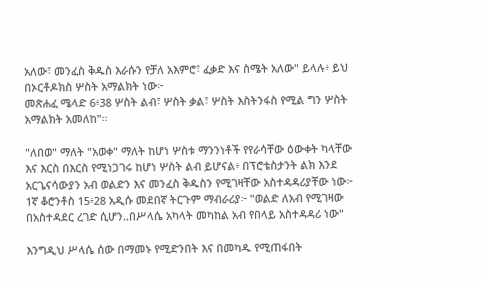አለው፣ መንፈስ ቅዱስ እራሱን የቻለ አእምሮ፣ ፈቃድ እና ስሜት አለው" ይላሉ፥ ይህ በኦርቶዶክስ ሦስት አማልክት ነው፦
መጽሐፈ ሜላድ 6፥38 ሦስት ልብ፣ ሦስት ቃል፣ ሦስት እስትንፋስ የሚል ግን ሦስት አማልክት አመለከ"።

"ለበወ" ማለት "አወቀ" ማለት ከሆነ ሦስቱ ማንንነቶች የየራሳቸው ዕውቀት ካላቸው እና እርስ በእርስ የሚነጋገሩ ከሆነ ሦስት ልብ ይሆናል፥ በፕሮቴስታንት ልክ እንደ አርጌናሳውያን አብ ወልድን እና መንፈስ ቅዱስን የሚገዛቸው አስተዳዳሪያቸው ነው፦
1ኛ ቆሮንቶስ 15፥28 አዲሱ መደበኛ ትርጉም ማብራሪያ፦ "ወልድ ለአብ የሚገዛው በአስተዳደር ረገድ ሲሆን..በሥላሴ አካላት መካከል አብ የበላይ አስተዳዳሪ ነው"

እንግዲህ ሥላሴ ሰው በማመኑ የሚድንበት እና በመካዱ የሚጠፋበት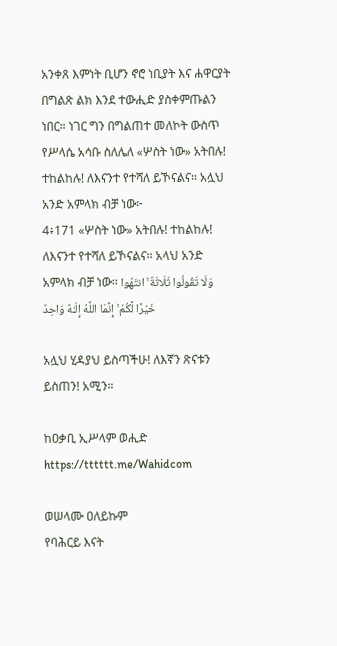አንቀጸ እምነት ቢሆን ኖሮ ነቢያት እና ሐዋርያት በግልጽ ልክ እንደ ተውሒድ ያስቀምጡልን ነበር። ነገር ግን በግልጠተ መለኮት ውስጥ የሥላሴ አሳቡ ስለሌለ «ሦስት ነው» አትበሉ! ተከልከሉ! ለእናንተ የተሻለ ይኾናልና፡፡ አሏህ አንድ አምላክ ብቻ ነው፦
4፥171 «ሦስት ነው» አትበሉ! ተከልከሉ! ለእናንተ የተሻለ ይኾናልና፡፡ አላህ አንድ አምላክ ብቻ ነው፡፡ وَلَا تَقُولُوا ثَلَاثَةٌ ۚ انتَهُوا خَيْرًا لَّكُمْ ۚ إِنَّمَا اللَّهُ إِلَـٰهٌ وَاحِدٌ

አሏህ ሂዳያህ ይስጣችሁ! ለእኛን ጽናቱን ይስጠን! አሚን።

ከዐቃቢ ኢሥላም ወሒድ
https://tttttt.me/Wahidcom

ወሠላሙ ዐለይኩም
የባሕርይ እናት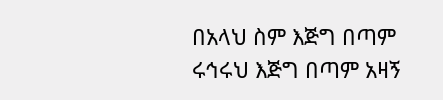በአላህ ስም እጅግ በጣም ሩኅሩህ እጅግ በጣም አዛኝ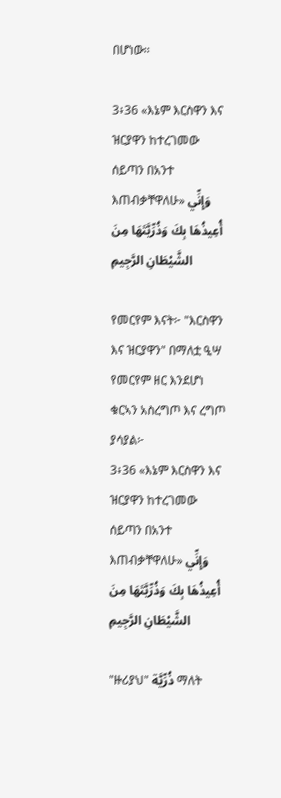በሆነው፡፡

3፥36 «እኔም እርስዋን እና ዝርያዋን ከተረገመው ሰይጣን በአንተ እጠብቃቸዋለሁ» وَإِنِّي أُعِيذُهَا بِكَ وَذُرِّيَّتَهَا مِنَ الشَّيْطَانِ الرَّجِيمِ

የመርየም እናት፦ "እርስዋን እና ዝርያዋን" በማለቷ ዒሣ የመርየም ዘር እንደሆነ ቁርኣን አስረግጦ እና ረግጦ ያሳያል፦
3፥36 «እኔም እርስዋን እና ዝርያዋን ከተረገመው ሰይጣን በአንተ እጠብቃቸዋለሁ» وَإِنِّي أُعِيذُهَا بِكَ وَذُرِّيَّتَهَا مِنَ الشَّيْطَانِ الرَّجِيمِ

"ዙሪያህ" ذُرِّيَّة ማለት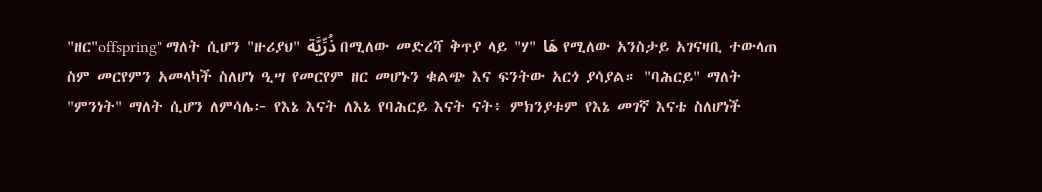"ዘር"offspring" ማለት ሲሆን "ዙሪያህ" ذُرِّيَّة በሚለው መድረሻ ቅጥያ ላይ "ሃ" هَا የሚለው አንስታይ አገናዛቢ ተውላጠ ስም መርየምን አመላካች ስለሆነ ዒሣ የመርየም ዘር መሆኑን ቁልጭ እና ፍንትው አርጎ ያሳያል። "ባሕርይ" ማለት "ምንነት" ማለት ሲሆን ለምሳሌ፦ የእኔ እናት ለእኔ የባሕርይ እናት ናት፥ ምክንያቱም የእኔ መገኛ እናቴ ስለሆነች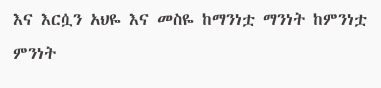እና እርሷን አህዬ እና መስዬ ከማንነቷ ማንነት ከምንነቷ ምንነት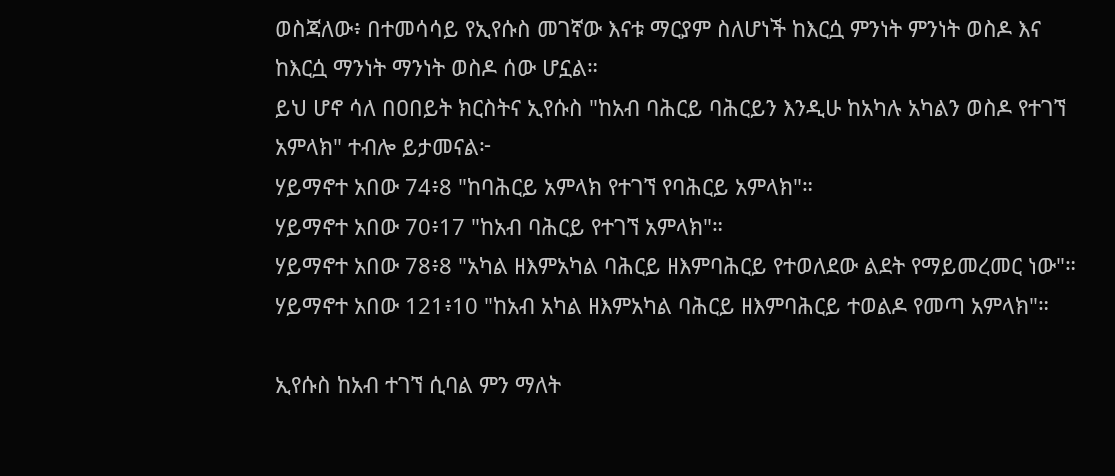ወስጃለው፥ በተመሳሳይ የኢየሱስ መገኛው እናቱ ማርያም ስለሆነች ከእርሷ ምንነት ምንነት ወስዶ እና ከእርሷ ማንነት ማንነት ወስዶ ሰው ሆኗል።
ይህ ሆኖ ሳለ በዐበይት ክርስትና ኢየሱስ "ከአብ ባሕርይ ባሕርይን እንዲሁ ከአካሉ አካልን ወስዶ የተገኘ አምላክ" ተብሎ ይታመናል፦
ሃይማኖተ አበው 74፥8 "ከባሕርይ አምላክ የተገኘ የባሕርይ አምላክ"።
ሃይማኖተ አበው 70፥17 "ከአብ ባሕርይ የተገኘ አምላክ"።
ሃይማኖተ አበው 78፥8 "አካል ዘእምአካል ባሕርይ ዘእምባሕርይ የተወለደው ልደት የማይመረመር ነው"።
ሃይማኖተ አበው 121፥10 "ከአብ አካል ዘእምአካል ባሕርይ ዘእምባሕርይ ተወልዶ የመጣ አምላክ"።

ኢየሱስ ከአብ ተገኘ ሲባል ምን ማለት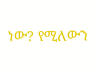ነው? የሚለውን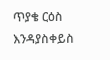ጥያቄ ርዕስ እንዳያስቀይስ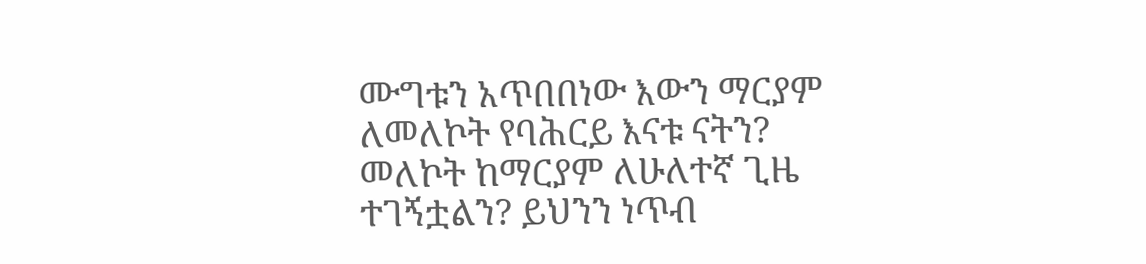ሙግቱን አጥበበነው እውን ማርያም ለመለኮት የባሕርይ እናቱ ናትን? መለኮት ከማርያም ለሁለተኛ ጊዜ ተገኝቷልን? ይህንን ነጥብ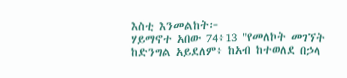እስቲ እንመልከት፦
ሃይማኖተ አበው 74፥13 "የመለኮት መገኘት ከድንግል አይደለም፥ ከአብ ከተወለደ በኃላ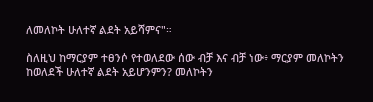ለመለኮት ሁለተኛ ልደት አይሻምና"።

ስለዚህ ከማርያም ተፀንሶ የተወለደው ሰው ብቻ እና ብቻ ነው፥ ማርያም መለኮትን ከወለደች ሁለተኛ ልደት አይሆንምን? መለኮትን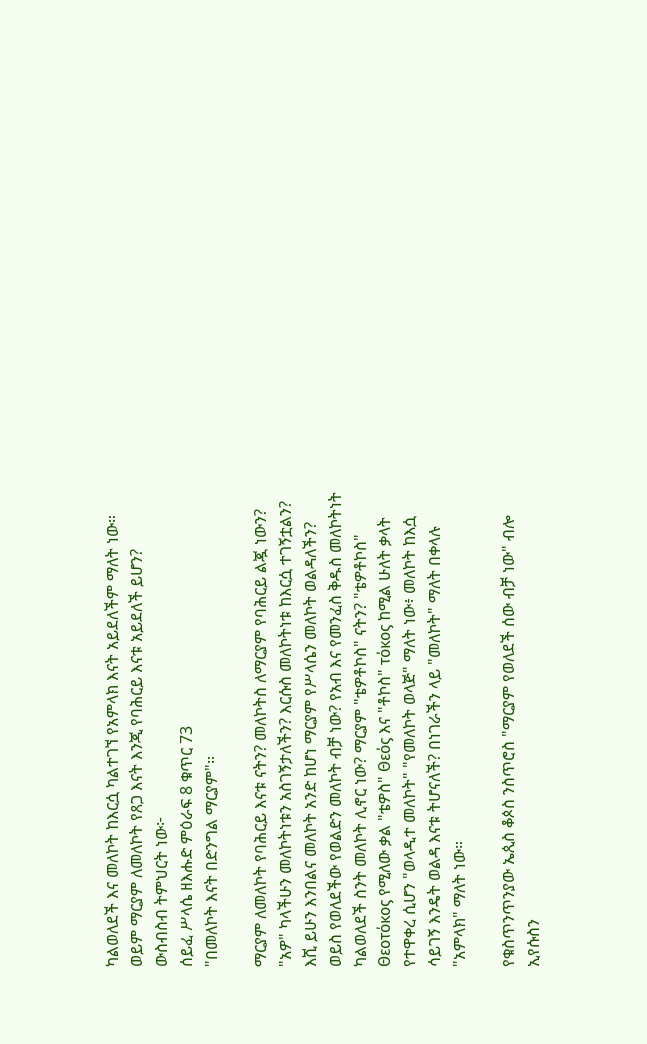ካልወለደች እና መለኮት ከእርሷ ካልተገኘ የአምላክ እናት አይደለችም ማለት ነው። ወይም ማርያም ለመለኮት የጸጋ እናት እንጂ የባሕርይ እናቱ አይደለች ይሆን? ውስብስብ ትምህርት ነው፦
ሰይፈ ሥላሴ ዘእሑድ ምዕራፍ 8 ቁጥር 73
"በመለኮት እናት በድንግል ማርያም"።

ማርያም ለመለኮት የባሕርይ እናቱ ናትን? መለኮትስ ለማርያም የባሕርይ ልጇ ነውን? "አዎ" ካላችሁን መለኮትነቱን አስገኝታለችን? እርሱስ መለኮትነቱ ከእርሷ ተገኝቷልን?
እሺ ይሁን እንበልና መለኮት አንድ ከሆነ ማርያም የሥላሴን መለኮት ወልዳለችን? ወይስ የወለደችው የወልድን መለኮት ብቻ ነው? የአብ እና የመንፈስ ቅዱስ መለኮትነት ካልወለደች ስንት መለኮት ሊኖር ነው? ማርያም "ቴዎቶኮስ" ናትን? "ቴዎቶኮስ" Θεοτόκος የሚለው ቃል "ቴዎስ" Θεός እና "ቶኮስ" τόκος ከሚል ሁለት ቃላት የተዋቀረ ሲሆን "ወላዲተ መለኮት" "የመለኮት ወላጅ" ማለት ነው፥ መለኮት ከእሷ ሳይገኝ እንዴት ወልዳ እናቱ ትሆናለች? በነገራችን ላይ "መለኮት" ማለት በቀላሉ "አምላክ" ማለት ነው።

የቁስጥንጥንያው ኤጲስ ቆጶስ ንስጥሮስ "ማርያም የወለደች ሰው ብቻ ነው" ብሎ ኢየሱስን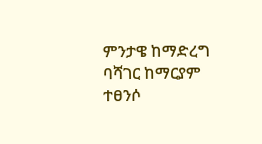ምንታዌ ከማድረግ ባሻገር ከማርያም ተፀንሶ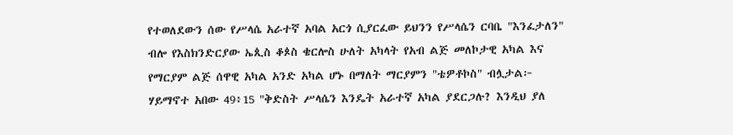የተወለደውን ሰው የሥላሴ አራተኛ አባል አርጎ ሲያርፈው ይህንን የሥላሴን ርባቤ "እንፈታለን" ብሎ የእስክንድርያው ኤጲስ ቆጶስ ቄርሎስ ሁለት አካላት የአብ ልጅ መለኮታዊ አካል እና የማርያም ልጅ ሰዋዊ አካል አንድ አካል ሆኑ በማለት ማርያምን "ቴዎቶኮስ" ብሏታል፦
ሃይማኖተ አበው 49፥15 "ቅድስት ሥላሴን እንዴት አራተኛ አካል ያደርጋሉ? እንዲህ ያለ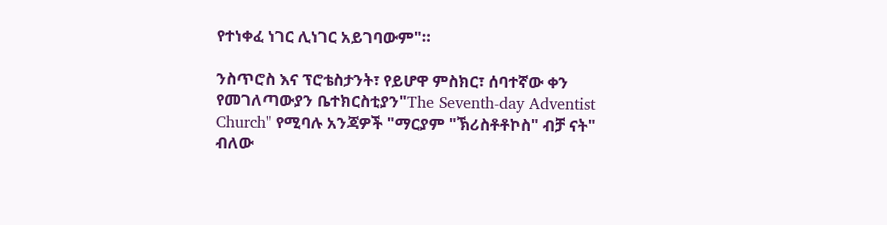የተነቀፈ ነገር ሊነገር አይገባውም"።

ንስጥሮስ እና ፕሮቴስታንት፣ የይሆዋ ምስክር፣ ሰባተኛው ቀን የመገለጣውያን ቤተክርስቲያን"The Seventh-day Adventist Church" የሚባሉ አንጃዎች "ማርያም "ኽሪስቶቶኮስ" ብቻ ናት" ብለው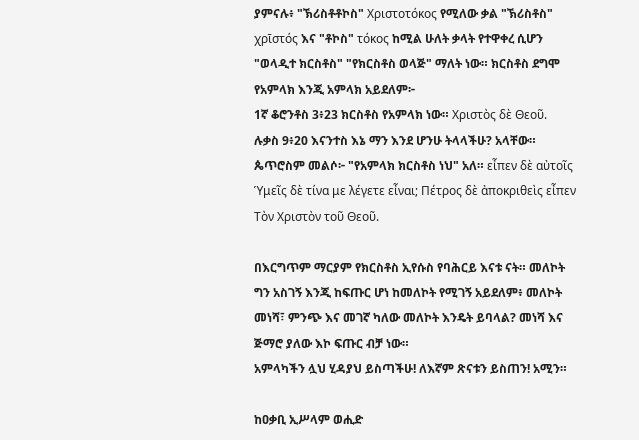ያምናሉ፥ "ኽሪስቶቶኮስ" Χριστοτόκος የሚለው ቃል "ኽሪስቶስ" χρῑστός እና "ቶኮስ" τόκος ከሚል ሁለት ቃላት የተዋቀረ ሲሆን "ወላዲተ ክርስቶስ" "የክርስቶስ ወላጅ" ማለት ነው። ክርስቶስ ደግሞ የአምላክ እንጂ አምላክ አይደለም፦
1ኛ ቆሮንቶስ 3፥23 ክርስቶስ የአምላክ ነው። Χριστὸς δὲ Θεοῦ.
ሉቃስ 9፥20 እናንተስ እኔ ማን እንደ ሆንሁ ትላላችሁ? አላቸው። ጴጥሮስም መልሶ፦ "የአምላክ ክርስቶስ ነህ" አለ። εἶπεν δὲ αὐτοῖς Ὑμεῖς δὲ τίνα με λέγετε εἶναι; Πέτρος δὲ ἀποκριθεὶς εἶπεν Τὸν Χριστὸν τοῦ Θεοῦ.

በእርግጥም ማርያም የክርስቶስ ኢየሱስ የባሕርይ እናቱ ናት። መለኮት ግን አስገኝ እንጂ ከፍጡር ሆነ ከመለኮት የሚገኝ አይደለም፥ መለኮት መነሻ፣ ምንጭ እና መገኛ ካለው መለኮት እንዴት ይባላል? መነሻ እና ጅማሮ ያለው እኮ ፍጡር ብቻ ነው።
አምላካችን ሏህ ሂዳያህ ይስጣችሁ! ለእኛም ጽናቱን ይስጠን! አሚን።

ከዐቃቢ ኢሥላም ወሒድ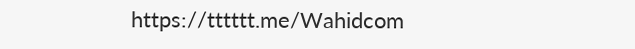https://tttttt.me/Wahidcom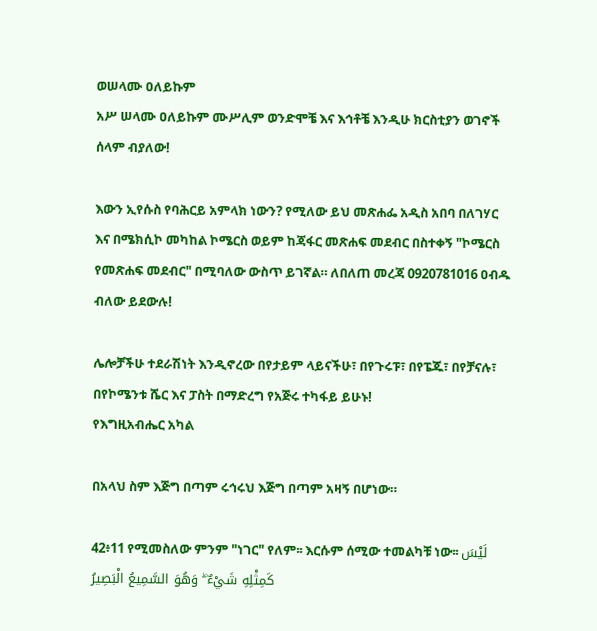ወሠላሙ ዐለይኩም
አሥ ሠላሙ ዐለይኩም ሙሥሊም ወንድሞቼ እና እኅቶቼ እንዲሁ ክርስቲያን ወገኖች ሰላም ብያለው!

እውን ኢየሱስ የባሕርይ አምላክ ነውን? የሚለው ይህ መጽሐፌ አዲስ አበባ በለገሃር እና በሜክሲኮ መካከል ኮሜርስ ወይም ከጃፋር መጽሐፍ መደብር በስተቀኝ "ኮሜርስ የመጽሐፍ መደብር" በሚባለው ውስጥ ይገኛል። ለበለጠ መረጃ 0920781016 ዐብዱ ብለው ይደውሉ!

ሌሎቻችሁ ተደራሽነት እንዲኖረው በየታይም ላይናችሁ፣ በየጉሩፑ፣ በየፔጁ፣ በየቻናሉ፣ በየኮሜንቱ ሼር እና ፓስት በማድረግ የአጅሩ ተካፋይ ይሁኑ!
የእግዚአብሔር አካል

በአላህ ስም እጅግ በጣም ሩኅሩህ እጅግ በጣም አዛኝ በሆነው።

42፥11 የሚመስለው ምንም "ነገር" የለም፡፡ እርሱም ሰሚው ተመልካቹ ነው፡፡ لَيْسَ كَمِثْلِهِ شَيْءٌ ۖ وَهُوَ السَّمِيعُ الْبَصِيرُ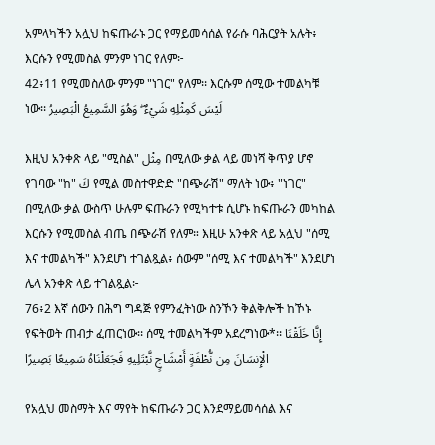አምላካችን አሏህ ከፍጡራኑ ጋር የማይመሳሰል የራሱ ባሕርያት አሉት፥ እርሱን የሚመስል ምንም ነገር የለም፦
42፥11 የሚመስለው ምንም "ነገር" የለም፡፡ እርሱም ሰሚው ተመልካቹ ነው፡፡ لَيْسَ كَمِثْلِهِ شَيْءٌ ۖ وَهُوَ السَّمِيعُ الْبَصِيرُ

እዚህ አንቀጽ ላይ "ሚስል" مِثْل በሚለው ቃል ላይ መነሻ ቅጥያ ሆኖ የገባው "ከ" كَ የሚል መስተዋድድ "በጭራሽ" ማለት ነው፥ "ነገር" በሚለው ቃል ውስጥ ሁሉም ፍጡራን የሚካተቱ ሲሆኑ ከፍጡራን መካከል እርሱን የሚመስል ብጤ በጭራሽ የለም። እዚሁ አንቀጽ ላይ አሏህ "ሰሚ እና ተመልካች" እንደሆነ ተገልጿል፥ ሰውም "ሰሚ እና ተመልካች" እንደሆነ ሌላ አንቀጽ ላይ ተገልጿል፦
76፥2 እኛ ሰውን በሕግ ግዳጅ የምንፈትነው ስንኾን ቅልቅሎች ከኾኑ የፍትወት ጠብታ ፈጠርነው፡፡ ሰሚ ተመልካችም አደረግነው*፡፡ إِنَّا خَلَقْنَا الْإِنسَانَ مِن نُّطْفَةٍ أَمْشَاجٍ نَّبْتَلِيهِ فَجَعَلْنَاهُ سَمِيعًا بَصِيرًا

የአሏህ መስማት እና ማየት ከፍጡራን ጋር እንደማይመሳሰል እና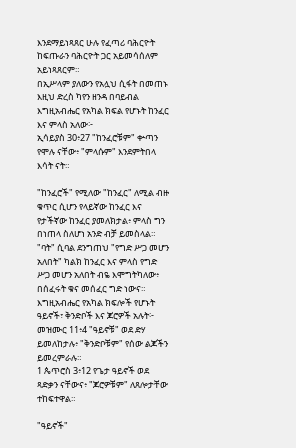እንደማይነጻጸር ሁሉ የፈጣሪ ባሕርዮት ከፍጡራን ባሕርዮት ጋር አይመሳሰለም አይነጻጸርም።
በኢሥላም ያለውን የአሏህ ሲፋት በመጠኑ እዚህ ድረስ ካየን ዘንዳ በባይብል እግዚአብሔር የአካል ክፍል የሆኑት ከንፈር እና ምላስ አለው፦
ኢሳይያስ 30፥27 "ከንፈሮቹም" ቍጣን የሞሉ ናቸው፥ "ምላሱም" እንደምትበላ እሳት ናት።

"ከንፈሮች" የሚለው "ከንፈር" ለሚል ብዙ ቁጥር ሲሆን የላይኛው ከንፈር እና የታችኛው ከንፈር ያመለክታል፥ ምላስ ግን በነጠላ ስለሆነ አንድ ብቻ ይመስላል። "ባት" ሲባል ደንግጠህ "የግድ ሥጋ መሆን አለበት" ካልክ ከንፈር እና ምላስ የግድ ሥጋ መሆን አለበት ብዬ እሞግትካለው፥ በሰፈሩት ቁና መሰፈር ግድ ነውና። እግዚአብሔር የአካል ክፍሎች የሆኑት ዓይኖች፣ ቅንድቦች እና ጆሮዎች አሉት፦
መዝሙር 11፥4 "ዓይኖቹ" ወደ ድሃ ይመለከታሉ፥ "ቅንድቦቹም" የሰው ልጆችን ይመረምራሉ።
1 ጴጥሮስ 3፥12 የጌታ ዓይኖች ወደ ጻድቃን ናቸውና፥ "ጆሮዎቹም" ለጸሎታቸው ተከፍተዋል።

"ዓይኖች"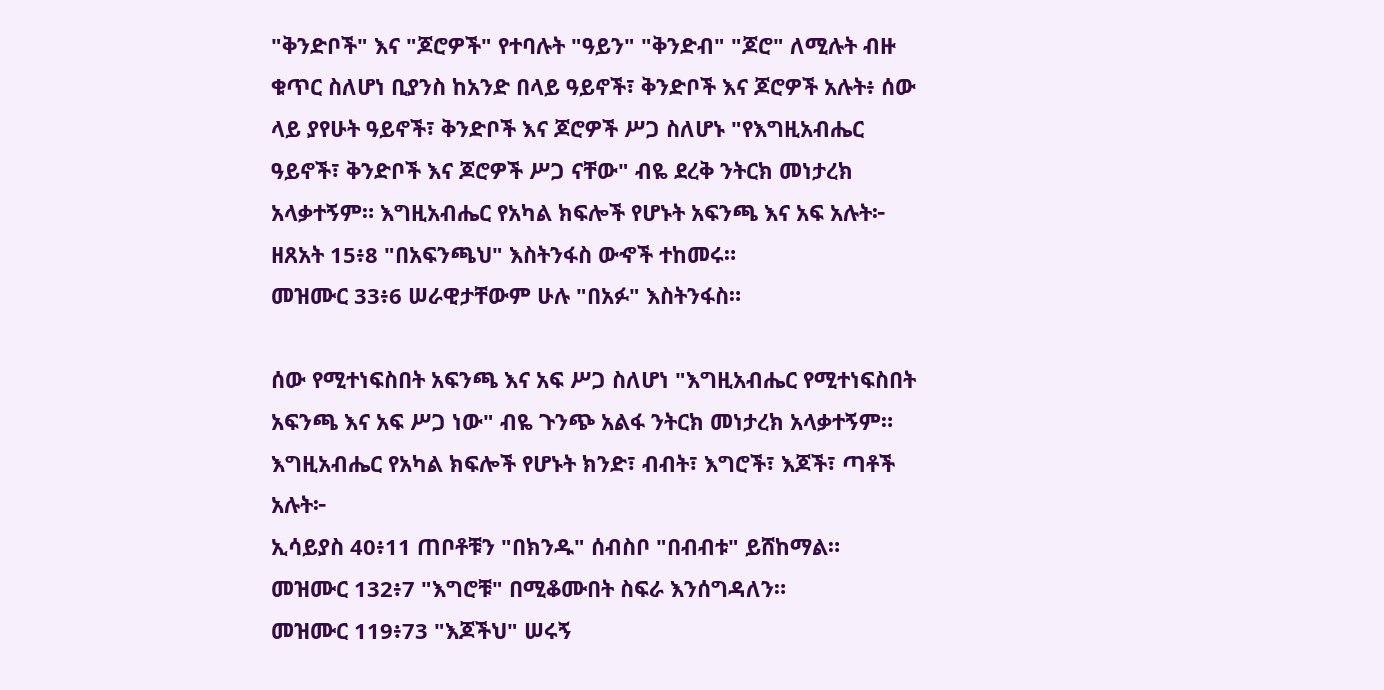"ቅንድቦች" እና "ጆሮዎች" የተባሉት "ዓይን" "ቅንድብ" "ጆሮ" ለሚሉት ብዙ ቁጥር ስለሆነ ቢያንስ ከአንድ በላይ ዓይኖች፣ ቅንድቦች እና ጆሮዎች አሉት፥ ሰው ላይ ያየሁት ዓይኖች፣ ቅንድቦች እና ጆሮዎች ሥጋ ስለሆኑ "የእግዚአብሔር ዓይኖች፣ ቅንድቦች እና ጆሮዎች ሥጋ ናቸው" ብዬ ደረቅ ንትርክ መነታረክ አላቃተኝም። እግዚአብሔር የአካል ክፍሎች የሆኑት አፍንጫ እና አፍ አሉት፦
ዘጸአት 15፥8 "በአፍንጫህ" እስትንፋስ ውኆች ተከመሩ።
መዝሙር 33፥6 ሠራዊታቸውም ሁሉ "በአፉ" እስትንፋስ።

ሰው የሚተነፍስበት አፍንጫ እና አፍ ሥጋ ስለሆነ "እግዚአብሔር የሚተነፍስበት አፍንጫ እና አፍ ሥጋ ነው" ብዬ ጉንጭ አልፋ ንትርክ መነታረክ አላቃተኝም። እግዚአብሔር የአካል ክፍሎች የሆኑት ክንድ፣ ብብት፣ እግሮች፣ እጆች፣ ጣቶች አሉት፦
ኢሳይያስ 40፥11 ጠቦቶቹን "በክንዱ" ሰብስቦ "በብብቱ" ይሸከማል።
መዝሙር 132፥7 "እግሮቹ" በሚቆሙበት ስፍራ እንሰግዳለን።
መዝሙር 119፥73 "እጆችህ" ሠሩኝ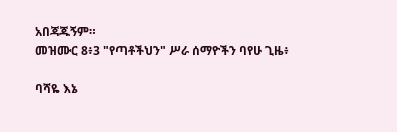አበጃጁኝም።
መዝሙር 8፥3 "የጣቶችህን" ሥራ ሰማዮችን ባየሁ ጊዜ፥

ባሻዬ እኔ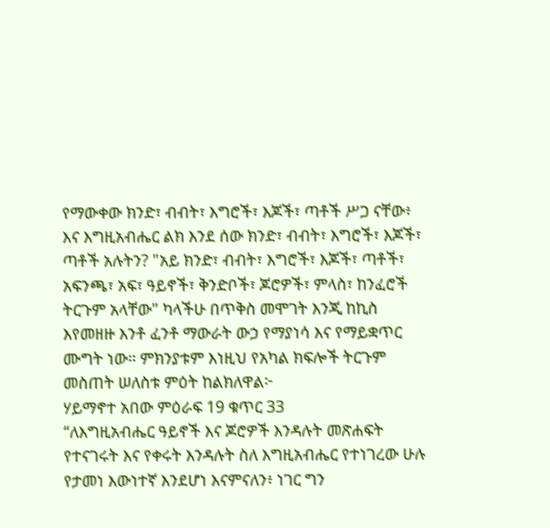የማውቀው ክንድ፣ ብብት፣ እግሮች፣ እጆች፣ ጣቶች ሥጋ ናቸው፥ እና እግዚአብሔር ልክ እንደ ሰው ክንድ፣ ብብት፣ እግሮች፣ እጆች፣ ጣቶች አሉትን? "አይ ክንድ፣ ብብት፣ እግሮች፣ እጆች፣ ጣቶች፣ አፍንጫ፣ አፍ፣ ዓይኖች፣ ቅንድቦች፣ ጆሮዎች፣ ምላስ፣ ከንፈሮች ትርጉም አላቸው" ካላችሁ በጥቅስ መሞገት እንጂ ከኪስ እየመዘዙ እንቶ ፈንቶ ማውራት ውኃ የማያነሳ እና የማይቋጥር ሙግት ነው። ምክንያቱም እነዚህ የአካል ክፍሎች ትርጉም መስጠት ሠለስቱ ምዕት ከልክለዋል፦
ሃይማኖተ አበው ምዕራፍ 19 ቁጥር 33
“ለእግዚአብሔር ዓይኖች እና ጆሮዎች እንዳሉት መጽሐፍት የተናገሩት እና የቀሩት እንዳሉት ስለ እግዚአብሔር የተነገረው ሁሉ የታመነ እውነተኛ እንደሆነ እናምናለን፥ ነገር ግን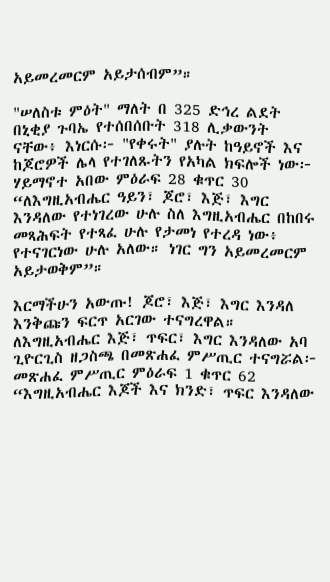አይመረመርም አይታሰብም”።

"ሠለስቱ ምዕት" ማለት በ 325 ድኅረ ልደት በኒቂያ ጉባኤ የተሰበሰቡት 318 ሊቃውንት ናቸው፥ እነርሱ፦ "የቀሩት" ያሉት ከዓይኖች እና ከጆሮዎች ሌላ የተገለጹትን የአካል ክፍሎች ነው፦
ሃይማኖተ አበው ምዕራፍ 28 ቁጥር 30
“ለእግዚአብሔር ዓይን፣ ጆሮ፣ እጅ፣ እግር እንዳለው የተነገረው ሁሉ ስለ እግዚአብሔር በከበሩ መጻሕፍት የተጻፈ ሁሉ የታመነ የተረዳ ነው፥ የተናገርነው ሁሉ አለው። ነገር ግን አይመረመርም አይታወቅም”።

እርማችሁን አውጡ! ጆሮ፣ እጅ፣ እግር እንዳለ እንቅጩን ፍርጥ አርገው ተናግረዋል። ለእግዚአብሔር እጅ፣ ጥፍር፣ እግር እንዳለው አባ ጊዮርጊስ ዘጋስጫ በመጽሐፈ ምሥጢር ተናግሯል፦
መጽሐፈ ምሥጢር ምዕራፍ 1 ቁጥር 62
“እግዚአብሔር እጆች እና ክንድ፣ ጥፍር እንዳለው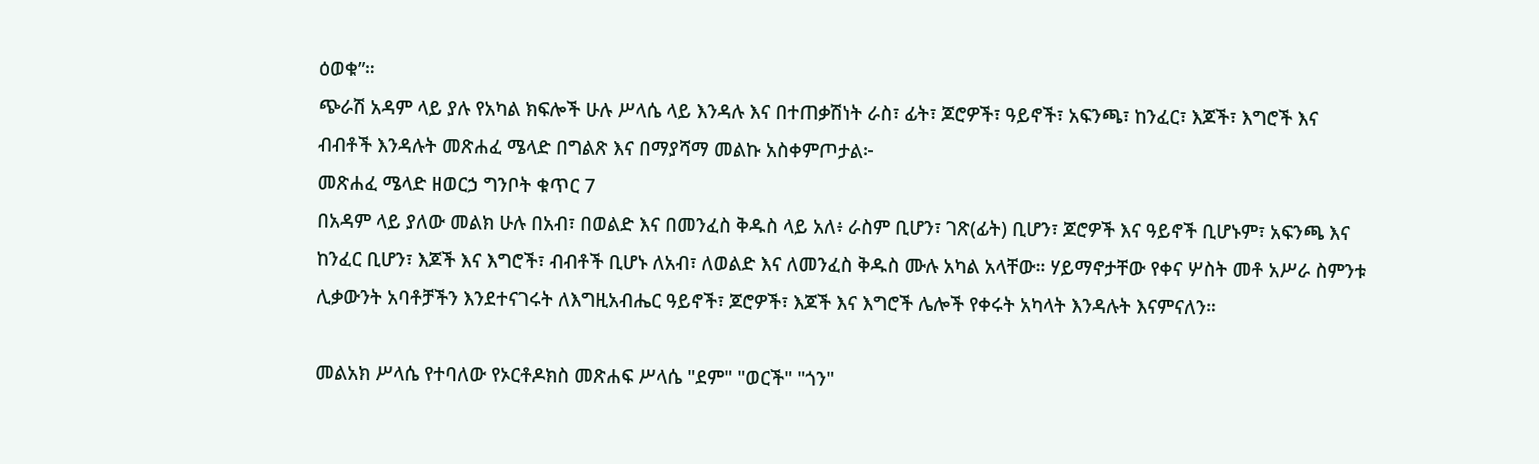ዕወቁ”።
ጭራሽ አዳም ላይ ያሉ የአካል ክፍሎች ሁሉ ሥላሴ ላይ እንዳሉ እና በተጠቃሽነት ራስ፣ ፊት፣ ጆሮዎች፣ ዓይኖች፣ አፍንጫ፣ ከንፈር፣ እጆች፣ እግሮች እና ብብቶች እንዳሉት መጽሐፈ ሜላድ በግልጽ እና በማያሻማ መልኩ አስቀምጦታል፦
መጽሐፈ ሜላድ ዘወርኃ ግንቦት ቁጥር 7
በአዳም ላይ ያለው መልክ ሁሉ በአብ፣ በወልድ እና በመንፈስ ቅዱስ ላይ አለ፥ ራስም ቢሆን፣ ገጽ(ፊት) ቢሆን፣ ጆሮዎች እና ዓይኖች ቢሆኑም፣ አፍንጫ እና ከንፈር ቢሆን፣ እጆች እና እግሮች፣ ብብቶች ቢሆኑ ለአብ፣ ለወልድ እና ለመንፈስ ቅዱስ ሙሉ አካል አላቸው። ሃይማኖታቸው የቀና ሦስት መቶ አሥራ ስምንቱ ሊቃውንት አባቶቻችን እንደተናገሩት ለእግዚአብሔር ዓይኖች፣ ጆሮዎች፣ እጆች እና እግሮች ሌሎች የቀሩት አካላት እንዳሉት እናምናለን።

መልአክ ሥላሴ የተባለው የኦርቶዶክስ መጽሐፍ ሥላሴ "ደም" "ወርች" "ጎን"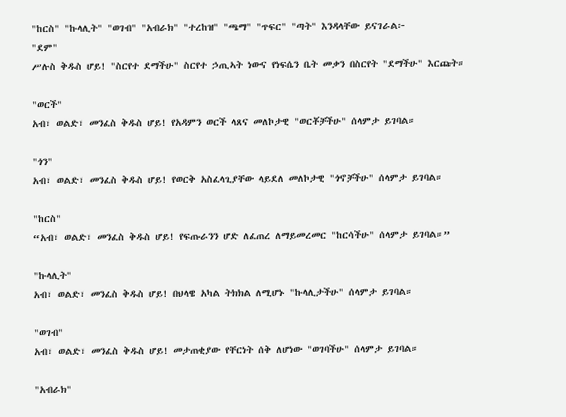"ከርስ" "ኩላሊት" "ወገብ" "አብራክ" "ተረከዝ" "ጫማ" "ጥፍር" "ጣት" እንዳላቸው ይናገራል፦
"ደም"
ሥሉስ ቅዱስ ሆይ! "ስርየተ ደማችሁ" ስርየተ ኃጢኣት ነውና የነፍሴን ቤት መቃን በስርየት "ደማችሁ" እርጩት።

"ወርች"
አብ፣ ወልድ፣ መንፈስ ቅዱስ ሆይ! የአዳምን ወርች ላጸና መለኮታዊ "ወርቾቻችሁ" ሰላምታ ይገባል።

"ጎን"
አብ፣ ወልድ፣ መንፈስ ቅዱስ ሆይ! የወርቅ አስፈላጊያቸው ላይደለ መለኮታዊ "ጎኖቻችሁ" ሰላምታ ይገባል።

"ከርስ"
“አብ፣ ወልድ፣ መንፈስ ቅዱስ ሆይ! የፍጡራንን ሆድ ለፈጠረ ለማይመረመር "ከርሳችሁ" ሰላምታ ይገባል።”

"ኩላሊት"
አብ፣ ወልድ፣ መንፈስ ቅዱስ ሆይ! በህላዌ አካል ትክክል ለሚሆኑ "ኩላሊታችሁ" ሰላምታ ይገባል።

"ወገብ"
አብ፣ ወልድ፣ መንፈስ ቅዱስ ሆይ! መታጠቂያው የቸርነት ሰቅ ለሆነው "ወገባችሁ" ሰላምታ ይገባል።

"አብራክ"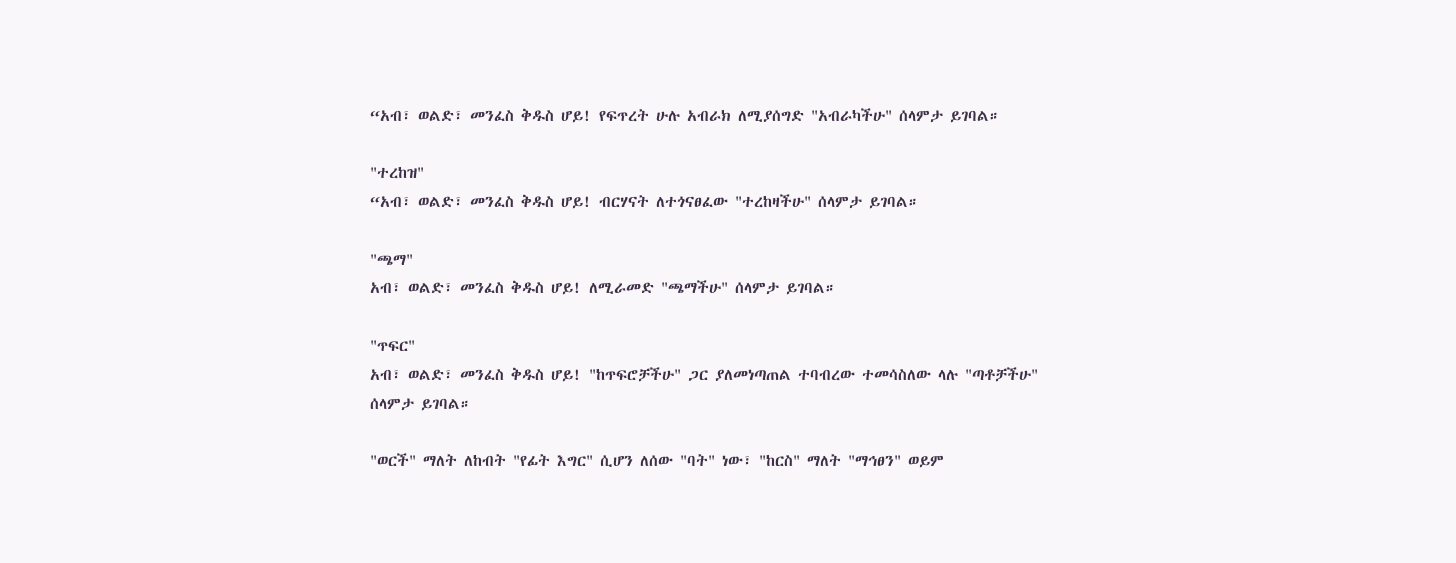“አብ፣ ወልድ፣ መንፈስ ቅዱስ ሆይ! የፍጥረት ሁሉ አብራክ ለሚያሰግድ "አብራካችሁ" ሰላምታ ይገባል።

"ተረከዝ"
“አብ፣ ወልድ፣ መንፈስ ቅዱስ ሆይ! ብርሃናት ለተጎናፀፈው "ተረከዛችሁ" ሰላምታ ይገባል።

"ጫማ"
አብ፣ ወልድ፣ መንፈስ ቅዱስ ሆይ! ለሚራመድ "ጫማችሁ" ሰላምታ ይገባል።

"ጥፍር"
አብ፣ ወልድ፣ መንፈስ ቅዱስ ሆይ! "ከጥፍሮቻችሁ" ጋር ያለመነጣጠል ተባብረው ተመሳስለው ላሉ "ጣቶቻችሁ" ሰላምታ ይገባል።

"ወርች" ማለት ለከብት "የፊት እግር" ሲሆን ለሰው "ባት" ነው፣ "ከርስ" ማለት "ማኅፀን" ወይም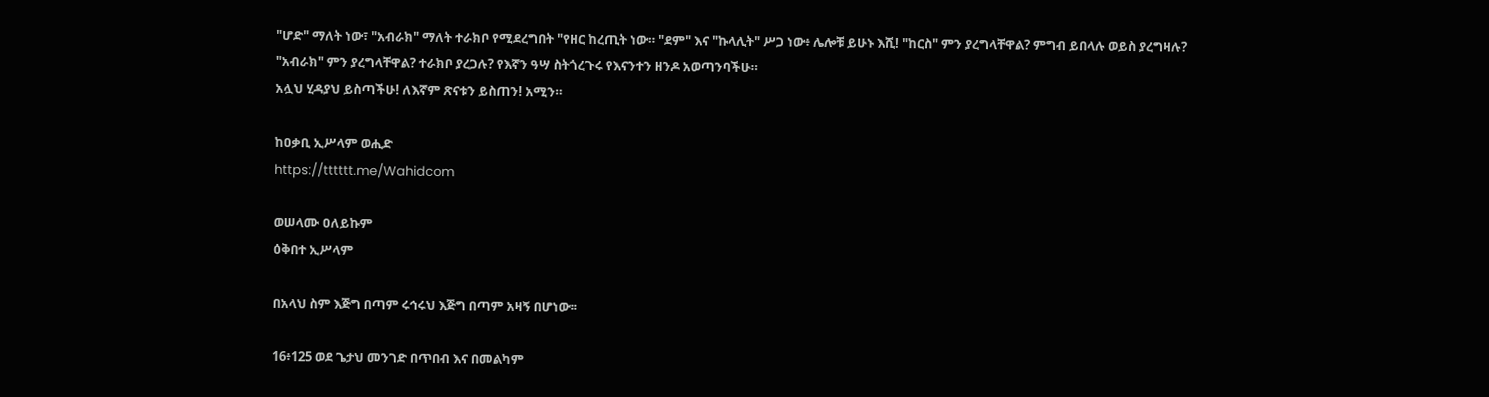"ሆድ" ማለት ነው፣ "አብራክ" ማለት ተራክቦ የሚደረግበት "የዘር ከረጢት ነው። "ደም" እና "ኩላሊት" ሥጋ ነው፥ ሌሎቹ ይሁኑ እሺ! "ከርስ" ምን ያረግላቸዋል? ምግብ ይበላሉ ወይስ ያረግዛሉ? "አብራክ" ምን ያረግላቸዋል? ተራክቦ ያረጋሉ? የእኛን ዓሣ ስትጎረጉሩ የእናንተን ዘንዶ አወጣንባችሁ።
አሏህ ሂዳያህ ይስጣችሁ! ለእኛም ጽናቱን ይስጠን! አሚን።

ከዐቃቢ ኢሥላም ወሒድ
https://tttttt.me/Wahidcom

ወሠላሙ ዐለይኩም
ዕቅበተ ኢሥላም

በአላህ ስም እጅግ በጣም ሩኅሩህ እጅግ በጣም አዛኝ በሆነው፡፡

16፥125 ወደ ጌታህ መንገድ በጥበብ እና በመልካም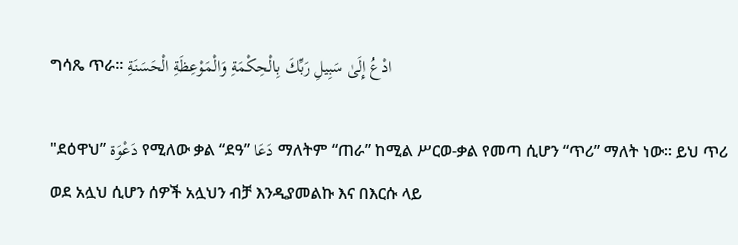ግሳጼ ጥራ፡፡ ادْعُ إِلَىٰ سَبِيلِ رَبِّكَ بِالْحِكْمَةِ وَالْمَوْعِظَةِ الْحَسَنَةِ

"ደዕዋህ” دَعْوَة የሚለው ቃል “ደዓ” دَعَا ማለትም “ጠራ” ከሚል ሥርወ-ቃል የመጣ ሲሆን “ጥሪ” ማለት ነው። ይህ ጥሪ ወደ አሏህ ሲሆን ሰዎች አሏህን ብቻ እንዲያመልኩ እና በእርሱ ላይ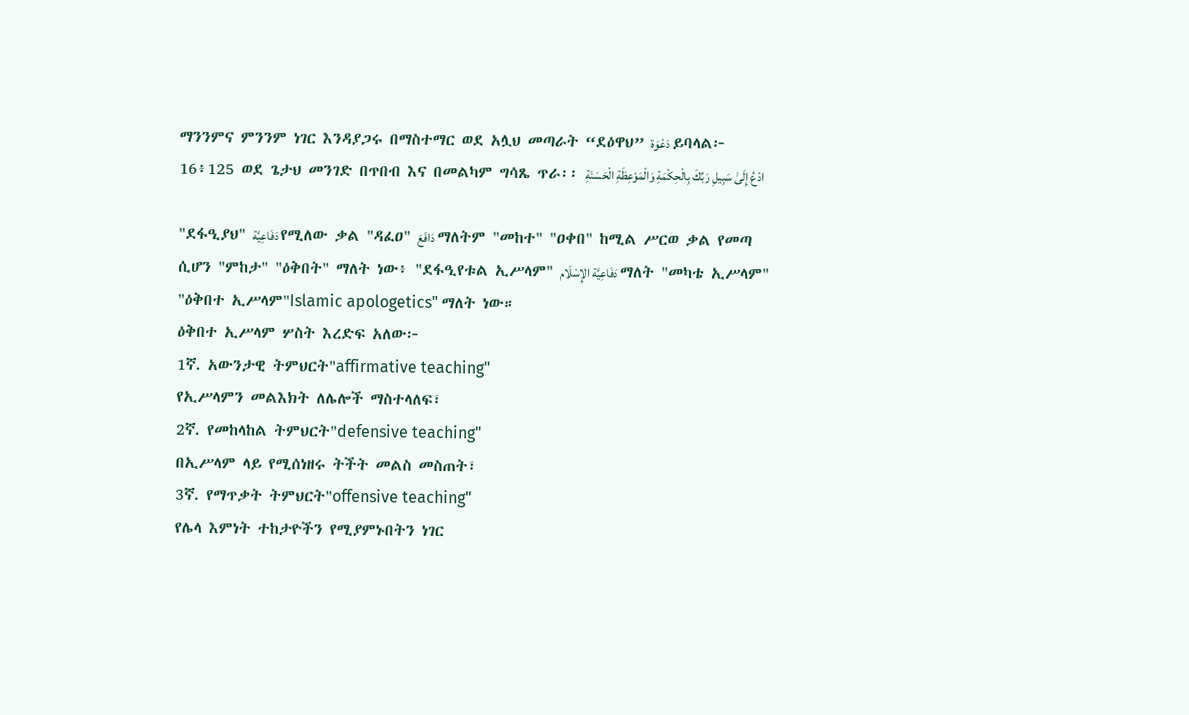ማንንምና ምንንም ነገር እንዳያጋሩ በማስተማር ወደ አሏህ መጣራት “ደዕዋህ” دَعْوَة ይባላል፦
16፥125 ወደ ጌታህ መንገድ በጥበብ እና በመልካም ግሳጼ ጥራ፡፡ ادْعُ إِلَىٰ سَبِيلِ رَبِّكَ بِالْحِكْمَةِ وَالْمَوْعِظَةِ الْحَسَنَةِ

"ደፋዒያህ" دَفَاعِيَّة የሚለው ቃል "ዳፈዐ" دَافَعَ ማለትም "መከተ" "ዐቀበ" ከሚል ሥርወ ቃል የመጣ ሲሆን "ምከታ" "ዕቅበት" ማለት ነው፥ "ደፋዒየቱል ኢሥላም" دَفَاعِيَّة الإِسْلَام ማለት "መካቴ ኢሥላም" "ዕቅበተ ኢሥላም"Islamic apologetics" ማለት ነው።
ዕቅበተ ኢሥላም ሦስት እረድፍ አለው፦
1ኛ. አውንታዊ ትምህርት"affirmative teaching"
የኢሥላምን መልእክት ለሌሎች ማስተላለፍ፣
2ኛ. የመከላከል ትምህርት"defensive teaching"
በኢሥላም ላይ የሚሰነዘሩ ትችት መልስ መስጠት፣
3ኛ. የማጥቃት ትምህርት"offensive teaching"
የሌላ እምነት ተከታዮችን የሚያምኑበትን ነገር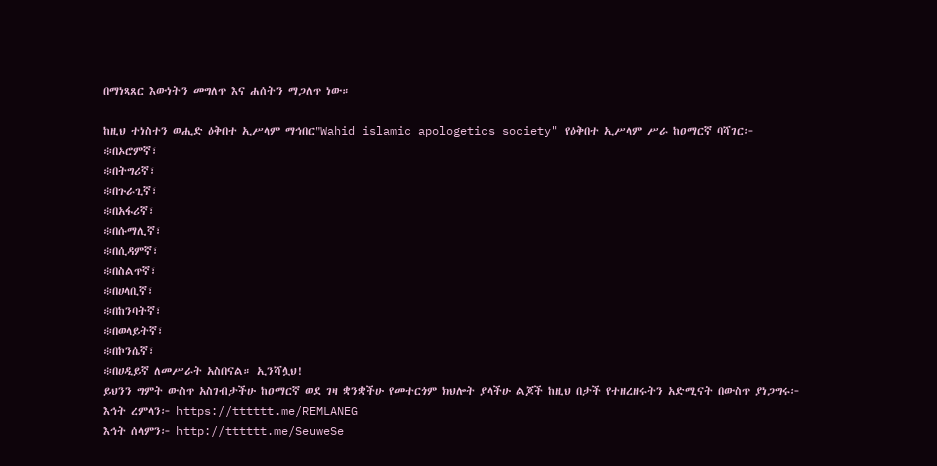በማነጻጸር እውነትን መግለጥ እና ሐሰትን ማጋለጥ ነው።

ከዚህ ተነስተን ወሒድ ዕቅበተ ኢሥላም ማኅበር"Wahid islamic apologetics society" የዕቅበተ ኢሥላም ሥራ ከዐማርኛ ባሻገር፦
፨በኦሮምኛ፣
፨በትግሪኛ፣
፨በጉራጊኛ፣
፨በአፋሪኛ፣
፨በሱማሊኛ፣
፨በሲዳምኛ፣
፨በስልጥኛ፣
፨በሀላቢኛ፣
፨በከንባትኛ፣
፨በወላይትኛ፣
፨በኮንሴኛ፣
፨በሀዲይኛ ለመሥራት አስበናል። ኢንሻሏህ!
ይህንን ግምት ውስጥ አስገብታችሁ ከዐማርኛ ወደ ገዛ ቋንቋችሁ የመተርጎም ክህሎት ያላችሁ ልጆች ከዚህ በታች የተዘረዘሩትን አድሚናት በውስጥ ያነጋግሩ፦
እኅት ረምላን፦ https://tttttt.me/REMLANEG
እኅት ሰላምን፦ http://tttttt.me/SeuweSe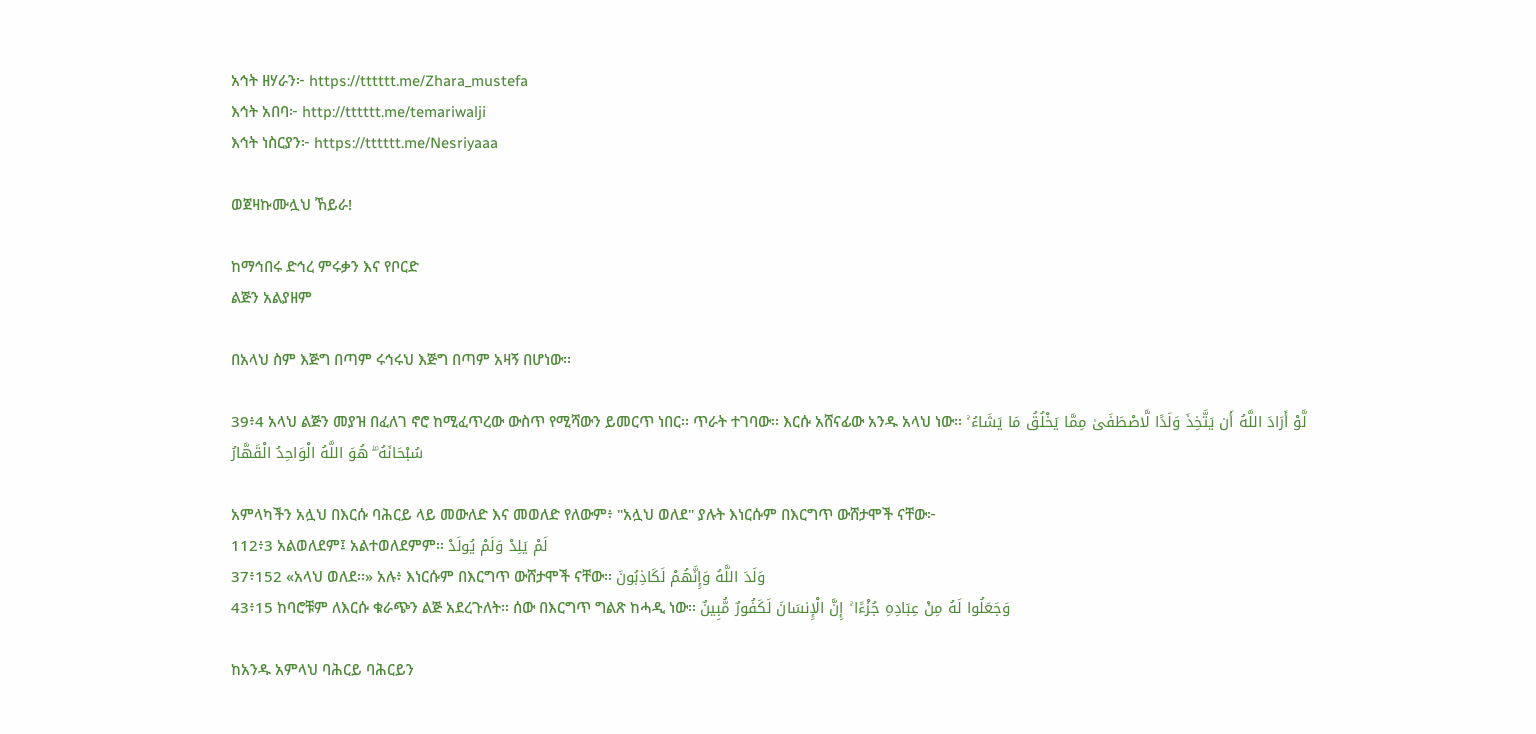አኅት ዘሃራን፦ https://tttttt.me/Zhara_mustefa
እኅት አበባ፦ http://tttttt.me/temariwalji
እኅት ነስርያን፦ https://tttttt.me/Nesriyaaa

ወጀዛኩሙሏህ ኸይራ!

ከማኅበሩ ድኅረ ምሩቃን እና የቦርድ
ልጅን አልያዘም

በአላህ ስም እጅግ በጣም ሩኅሩህ እጅግ በጣም አዛኝ በሆነው፡፡

39፥4 አላህ ልጅን መያዝ በፈለገ ኖሮ ከሚፈጥረው ውስጥ የሚሻውን ይመርጥ ነበር፡፡ ጥራት ተገባው፡፡ እርሱ አሸናፊው አንዱ አላህ ነው፡፡ لَّوْ أَرَادَ اللَّهُ أَن يَتَّخِذَ وَلَدًا لَّاصْطَفَىٰ مِمَّا يَخْلُقُ مَا يَشَاءُ ۚ سُبْحَانَهُ ۖ هُوَ اللَّهُ الْوَاحِدُ الْقَهَّارُ

አምላካችን አሏህ በእርሱ ባሕርይ ላይ መውለድ እና መወለድ የለውም፥ "አሏህ ወለደ" ያሉት እነርሱም በእርግጥ ውሸታሞች ናቸው፦
112፥3 አልወለደም፤ አልተወለደምም፡፡ لَمْ يَلِدْ وَلَمْ يُولَدْ
37፥152 «አላህ ወለደ፡፡» አሉ፥ እነርሱም በእርግጥ ውሸታሞች ናቸው፡፡ وَلَدَ اللَّهُ وَإِنَّهُمْ لَكَاذِبُونَ
43፥15 ከባሮቹም ለእርሱ ቁራጭን ልጅ አደረጉለት፡፡ ሰው በእርግጥ ግልጽ ከሓዲ ነው፡፡ وَجَعَلُوا لَهُ مِنْ عِبَادِهِ جُزْءًا ۚ إِنَّ الْإِنسَانَ لَكَفُورٌ مُّبِينٌ

ከአንዱ አምላህ ባሕርይ ባሕርይን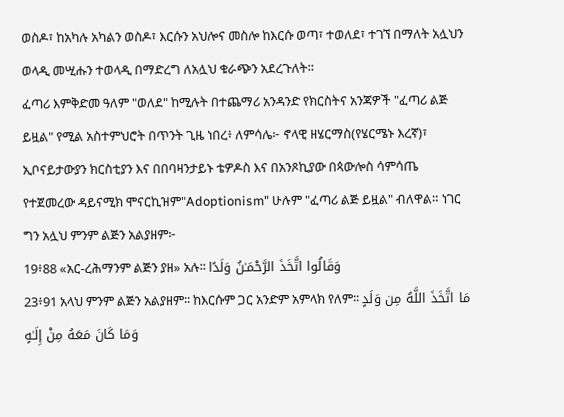ወስዶ፣ ከአካሉ አካልን ወስዶ፣ እርሱን አህሎና መስሎ ከእርሱ ወጣ፣ ተወለደ፣ ተገኘ በማለት አሏህን ወላዲ መሢሑን ተወላዲ በማድረግ ለአሏህ ቁራጭን አደረጉለት።
ፈጣሪ እምቅድመ ዓለም "ወለደ" ከሚሉት በተጨማሪ አንዳንድ የክርስትና አንጃዎች "ፈጣሪ ልጅ ይዟል" የሚል አስተምህሮት በጥንት ጊዜ ነበረ፥ ለምሳሌ፦ ኖላዊ ዘሄርማስ(የሄርሜኑ እረኛ)፣ ኢቦናይታውያን ክርስቲያን እና በበባዛንታይኑ ቴዎዶስ እና በአንጾኪያው በጳውሎስ ሳምሳጤ የተጀመረው ዳይናሚክ ሞናርኪዝም"Adoptionism" ሁሉም "ፈጣሪ ልጅ ይዟል" ብለዋል። ነገር ግን አሏህ ምንም ልጅን አልያዘም፦
19፥88 «አር-ረሕማንም ልጅን ያዘ» አሉ፡፡ وَقَالُوا اتَّخَذَ الرَّحْمَـٰنُ وَلَدًا
23፥91 አላህ ምንም ልጅን አልያዘም፡፡ ከእርሱም ጋር አንድም አምላክ የለም፡፡ مَا اتَّخَذَ اللَّهُ مِن وَلَدٍ وَمَا كَانَ مَعَهُ مِنْ إِلَـٰهٍ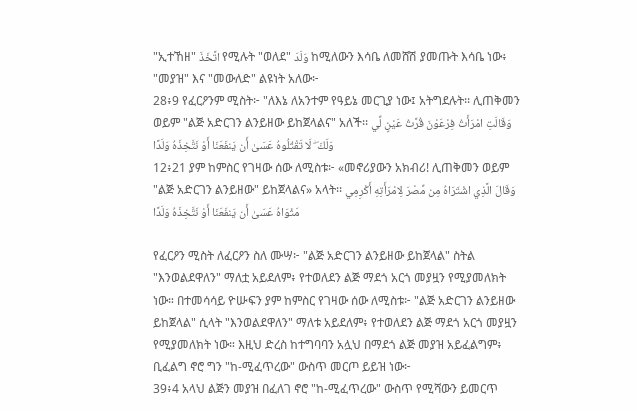"ኢተኸዘ" اتَّخَذَ የሚሉት "ወለደ" وَلَدَ ከሚለውን እሳቤ ለመሸሽ ያመጡት እሳቤ ነው፥ "መያዝ" እና "መውለድ" ልዩነት አለው፦
28፥9 የፈርዖንም ሚስት፦ "ለእኔ ለአንተም የዓይኔ መርጊያ ነው፤ አትግደሉት፡፡ ሊጠቅመን ወይም "ልጅ አድርገን ልንይዘው ይከጀላልና" አለች፡፡ وَقَالَتِ امْرَأَتُ فِرْعَوْنَ قُرَّتُ عَيْنٍ لِّي وَلَكَ ۖ لَا تَقْتُلُوهُ عَسَىٰ أَن يَنفَعَنَا أَوْ نَتَّخِذَهُ وَلَدًا
12፥21 ያም ከምስር የገዛው ሰው ለሚስቱ፦ «መኖሪያውን አክብሪ! ሊጠቅመን ወይም "ልጅ አድርገን ልንይዘው" ይከጀላልና» አላት፡፡ وَقَالَ الَّذِي اشْتَرَاهُ مِن مِّصْرَ لِامْرَأَتِهِ أَكْرِمِي مَثْوَاهُ عَسَىٰ أَن يَنفَعَنَا أَوْ نَتَّخِذَهُ وَلَدًا

የፈርዖን ሚስት ለፈርዖን ስለ ሙሣ፦ "ልጅ አድርገን ልንይዘው ይከጀላል" ስትል "እንወልደዋለን" ማለቷ አይደለም፥ የተወለደን ልጅ ማደጎ አርጎ መያዟን የሚያመለክት ነው። በተመሳሳይ ዮሡፍን ያም ከምስር የገዛው ሰው ለሚስቱ፦ "ልጅ አድርገን ልንይዘው ይከጀላል" ሲላት "እንወልደዋለን" ማለቱ አይደለም፥ የተወለደን ልጅ ማደጎ አርጎ መያዟን የሚያመለክት ነው። እዚህ ድረስ ከተግባባን አሏህ በማደጎ ልጅ መያዝ አይፈልግም፥ ቢፈልግ ኖሮ ግን "ከ-ሚፈጥረው" ውስጥ መርጦ ይይዝ ነው፦
39፥4 አላህ ልጅን መያዝ በፈለገ ኖሮ "ከ-ሚፈጥረው" ውስጥ የሚሻውን ይመርጥ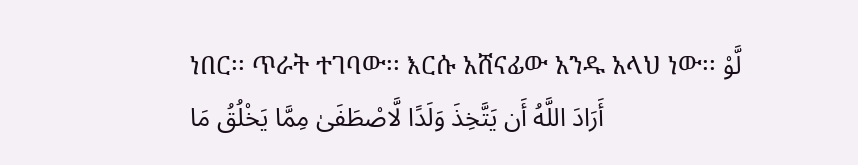ነበር፡፡ ጥራት ተገባው፡፡ እርሱ አሸናፊው አንዱ አላህ ነው፡፡ لَّوْ أَرَادَ اللَّهُ أَن يَتَّخِذَ وَلَدًا لَّاصْطَفَىٰ مِمَّا يَخْلُقُ مَا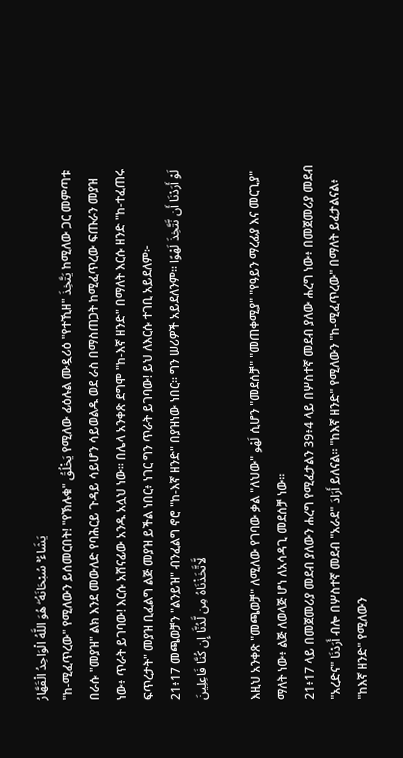يَشَاءُ ۚ سُبْحَانَهُ ۖ هُوَ اللَّهُ الْوَاحِدُ الْقَهَّارُ
"ከ-ሚፈጥረው" የሚለውን ይሰመርበት! "የኽሉቁ" يَخْلُقُ የሚለው ፊዕሉል ሙዷሪዕ "የተኺዘ" يَتَّخِذَ ከሚለው ጋር መምጣቱ በራሱ "መያዝ" ልክ እንደ መውለድ የባሕርይ ጉዳይ ሳይሆን ሳይወልዱ ወደ ራስ በማስጠጋት ከሚፈጥረው ፍጡራን መያዝ ነው፥ ጥራት ይገባው! እርሱ አሸናፊው አንዱ አሏህ ነው፡፡ በሌላ አንቀጽ ደግሞ "ከ-እኛ ዘንድ" በማለት እርሱ ዘንድ "ከ-ተፈጠሩ ፍጥረታት" መያዝ ቢፈልግ ልጅ መያዝ ይችል ነበር፥ ነገር ግን ጥራት ይገባው! ይህ ለእርሱ ተገቢ አይደለም፦
21፥17 መጫወቻን "ልንይዝ" ብንፈልግ ኖሮ "ከ-እኛ ዘንድ" በያዝነው ነበር፡፡ ግን ሠሪዎች አይደለንም፡፡ لَوْ أَرَدْنَا أَن نَّتَّخِذَ لَهْوًا لَّاتَّخَذْنَاهُ مِن لَّدُنَّا إِن كُنَّا فَاعِلِينَ

እዚህ አንቀጽ "መጫወቻ" ለሚለው የገባው ቃል "ለህው" لَهْو ሲሆን "መደሰቻ" "መጠቀሚያ" "የዓይን ማረፊያ እና መርጊያ" ማለት ነው፥ ልጅ ለወላጅ ሆነ ለአሳዳጊ መደሰቻ ነው።
21፥17 ላይ በመጀመሪያ መደብ ያለውን ሐረግ የሚፈታልን 39፥4 ላይ በሦስተኛ መደብ ያለው ሐረግ ነው፥ በመጀመሪያ መደብ "አረድና" أَرَدْنَا ብሎ በሦስተኛ መደብ "አራደ" أَرَادَ ይለናል። "ከእኛ ዘንድ" የሚለውን "ከ-ሚፈጥረው" በማለት ይፈታልናል፥ "ከእኛ ዘንድ" የሚለውን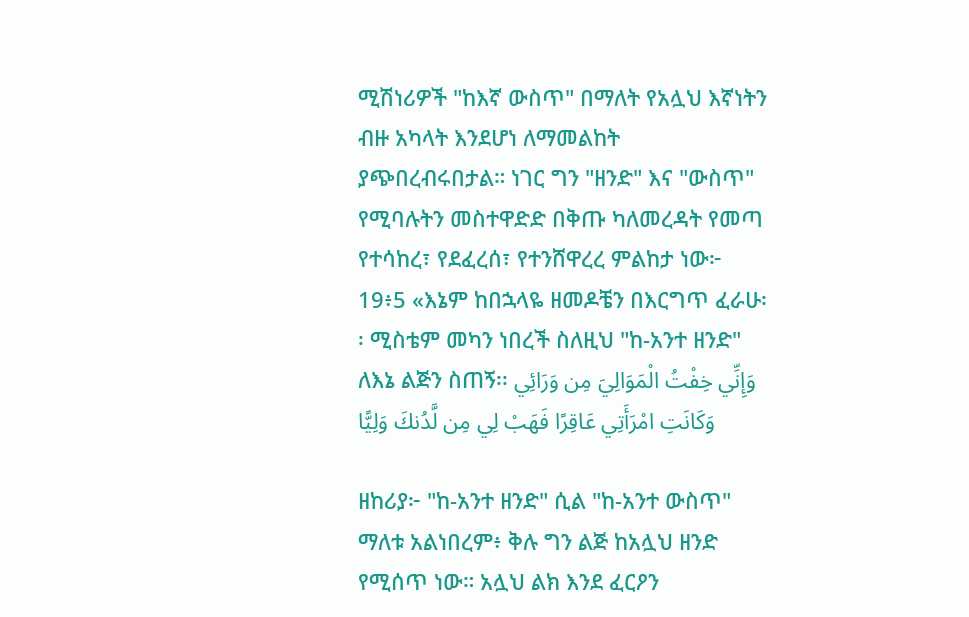ሚሽነሪዎች "ከእኛ ውስጥ" በማለት የአሏህ እኛነትን ብዙ አካላት እንደሆነ ለማመልከት ያጭበረብሩበታል። ነገር ግን "ዘንድ" እና "ውስጥ" የሚባሉትን መስተዋድድ በቅጡ ካለመረዳት የመጣ የተሳከረ፣ የደፈረሰ፣ የተንሸዋረረ ምልከታ ነው፦
19፥5 «እኔም ከበኋላዬ ዘመዶቼን በእርግጥ ፈራሁ፡፡ ሚስቴም መካን ነበረች ስለዚህ "ከ-አንተ ዘንድ" ለእኔ ልጅን ስጠኝ፡፡ وَإِنِّي خِفْتُ الْمَوَالِيَ مِن وَرَائِي وَكَانَتِ امْرَأَتِي عَاقِرًا فَهَبْ لِي مِن لَّدُنكَ وَلِيًّا

ዘከሪያ፦ "ከ-አንተ ዘንድ" ሲል "ከ-አንተ ውስጥ" ማለቱ አልነበረም፥ ቅሉ ግን ልጅ ከአሏህ ዘንድ የሚሰጥ ነው። አሏህ ልክ እንደ ፈርዖን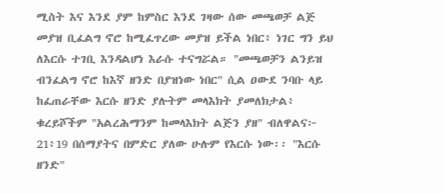ሚስት እና እንደ ያም ከምስር እንደ ገዛው ሰው መጫወቻ ልጅ መያዝ ቢፈልግ ኖሮ ከሚፈጥረው መያዝ ይችል ነበር፥ ነገር ግን ይህ ለእርሱ ተገቢ እንዳልሆነ እራሱ ተናግሯል። "መጫወቻን ልንይዝ ብንፈልግ ኖሮ ከእኛ ዘንድ በያዝነው ነበር" ሲል ዐውደ ንባቡ ላይ ከፈጠራቸው እርሱ ዘንድ ያሉትም መላእክት ያመለክታል፥ ቁረይሾችም "አልረሕማንም ከመላእክት ልጅን ያዘ" ብለዋልና፦
21፥19 በሰማያትና በምድር ያለው ሁሉም የእርሱ ነው፡፡ "እርሱ ዘንድ"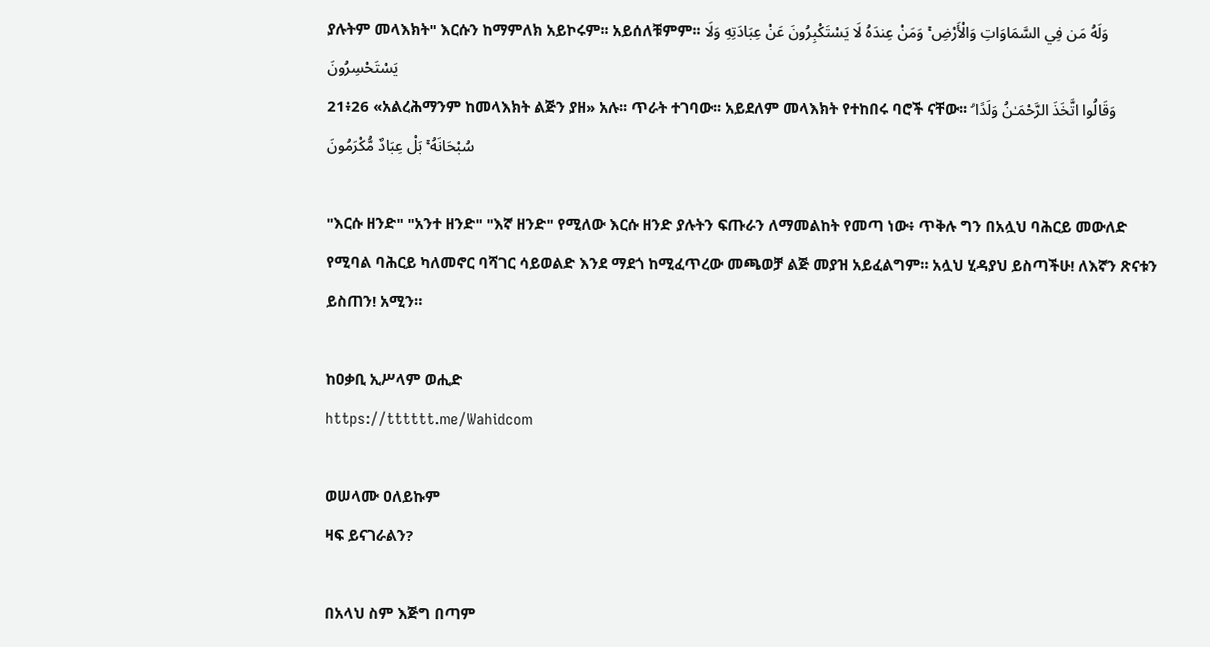ያሉትም መላእክት" እርሱን ከማምለክ አይኮሩም፡፡ አይሰለቹምም፡፡ وَلَهُ مَن فِي السَّمَاوَاتِ وَالْأَرْضِ ۚ وَمَنْ عِندَهُ لَا يَسْتَكْبِرُونَ عَنْ عِبَادَتِهِ وَلَا يَسْتَحْسِرُونَ
21፥26 «አልረሕማንም ከመላእክት ልጅን ያዘ» አሉ፡፡ ጥራት ተገባው፡፡ አይደለም መላእክት የተከበሩ ባሮች ናቸው፡፡ وَقَالُوا اتَّخَذَ الرَّحْمَـٰنُ وَلَدًا ۗ سُبْحَانَهُ ۚ بَلْ عِبَادٌ مُّكْرَمُونَ

"እርሱ ዘንድ" "አንተ ዘንድ" "እኛ ዘንድ" የሚለው እርሱ ዘንድ ያሉትን ፍጡራን ለማመልከት የመጣ ነው፥ ጥቅሉ ግን በአሏህ ባሕርይ መውለድ የሚባል ባሕርይ ካለመኖር ባሻገር ሳይወልድ እንደ ማደጎ ከሚፈጥረው መጫወቻ ልጅ መያዝ አይፈልግም። አሏህ ሂዳያህ ይስጣችሁ! ለእኛን ጽናቱን ይስጠን! አሚን።

ከዐቃቢ ኢሥላም ወሒድ
https://tttttt.me/Wahidcom

ወሠላሙ ዐለይኩም
ዛፍ ይናገራልን?

በአላህ ስም እጅግ በጣም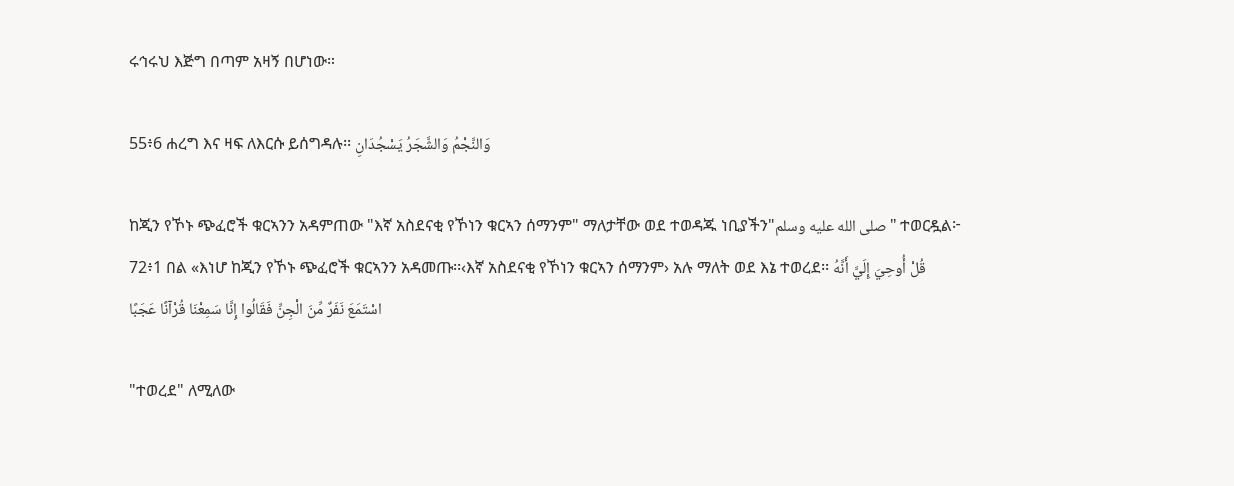ሩኅሩህ እጅግ በጣም አዛኝ በሆነው።

55፥6 ሐረግ እና ዛፍ ለእርሱ ይሰግዳሉ፡፡ وَالنَّجْمُ وَالشَّجَرُ يَسْجُدَانِ

ከጂን የኾኑ ጭፈሮች ቁርኣንን አዳምጠው "እኛ አስደናቂ የኾነን ቁርኣን ሰማንም" ማለታቸው ወደ ተወዳጁ ነቢያችን"صلى الله عليه وسلم" ተወርዷል፦
72፥1 በል «እነሆ ከጂን የኾኑ ጭፈሮች ቁርኣንን አዳመጡ፡፡‹እኛ አስደናቂ የኾነን ቁርኣን ሰማንም› አሉ ማለት ወደ እኔ ተወረደ፡፡ قُلْ أُوحِيَ إِلَيَّ أَنَّهُ اسْتَمَعَ نَفَرٌ مِّنَ الْجِنِّ فَقَالُوا إِنَّا سَمِعْنَا قُرْآنًا عَجَبًا

"ተወረደ" ለሚለው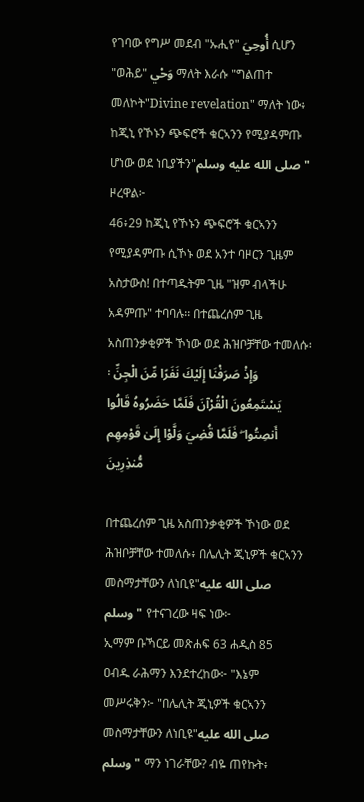የገባው የግሥ መደብ "ኡሒየ" أُوحِيَ ሲሆን "ወሕይ" وَحْي ማለት እራሱ "ግልጠተ መለኮት"Divine revelation" ማለት ነው፥ ከጂኒ የኾኑን ጭፍሮች ቁርኣንን የሚያዳምጡ ሆነው ወደ ነቢያችን"صلى الله عليه وسلم" ዞረዋል፦
46፥29 ከጂኒ የኾኑን ጭፍሮች ቁርኣንን የሚያዳምጡ ሲኾኑ ወደ አንተ ባዞርን ጊዜም አስታውስ! በተጣዱትም ጊዜ "ዝም ብላችሁ አዳምጡ" ተባባሉ፡፡ በተጨረሰም ጊዜ አስጠንቃቂዎች ኾነው ወደ ሕዝቦቻቸው ተመለሱ፡፡ وَإِذْ صَرَفْنَا إِلَيْكَ نَفَرًا مِّنَ الْجِنِّ يَسْتَمِعُونَ الْقُرْآنَ فَلَمَّا حَضَرُوهُ قَالُوا أَنصِتُوا ۖ فَلَمَّا قُضِيَ وَلَّوْا إِلَىٰ قَوْمِهِم مُّنذِرِينَ

በተጨረሰም ጊዜ አስጠንቃቂዎች ኾነው ወደ ሕዝቦቻቸው ተመለሱ፥ በሌሊት ጂኒዎች ቁርኣንን መስማታቸውን ለነቢዩ"صلى الله عليه وسلم" የተናገረው ዛፍ ነው፦
ኢማም ቡኻርይ መጽሐፍ 63 ሐዲስ 85
ዐብዱ ራሕማን እንደተረከው፦ "እኔም መሥሩቅን፦ "በሌሊት ጂኒዎች ቁርኣንን መስማታቸውን ለነቢዩ"صلى الله عليه وسلم" ማን ነገራቸው? ብዬ ጠየኩት፥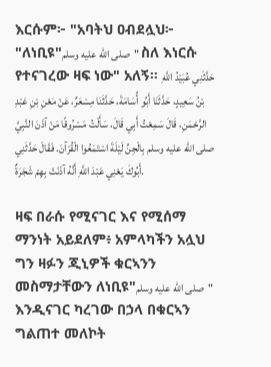እርሱም፦ "አባትህ ዐብደሏህ፦ "ለነቢዩ"صلى الله عليه وسلم" ስለ እነርሱ የተናገረው ዛፍ ነው" አለኝ። حَدَّثَنِي عُبَيْدُ اللَّهِ بْنُ سَعِيدٍ، حَدَّثَنَا أَبُو أُسَامَةَ، حَدَّثَنَا مِسْعَرٌ، عَنْ مَعْنِ بْنِ عَبْدِ الرَّحْمَنِ، قَالَ سَمِعْتُ أَبِي قَالَ، سَأَلْتُ مَسْرُوقًا مَنْ آذَنَ النَّبِيَّ صلى الله عليه وسلم بِالْجِنِّ لَيْلَةَ اسْتَمَعُوا الْقُرْآنَ. فَقَالَ حَدَّثَنِي أَبُوكَ يَعْنِي عَبْدَ اللَّهِ أَنَّهُ آذَنَتْ بِهِمْ شَجَرَةٌ.

ዛፍ በራሱ የሚናገር እና የሚሰማ ማንነት አይደለም፥ አምላካችን አሏህ ግን ዛፉን ጂኒዎች ቁርኣንን መስማታቸውን ለነቢዩ"صلى الله عليه وسلم" እንዲናገር ካረገው በኃላ በቁርኣን ግልጠተ መለኮት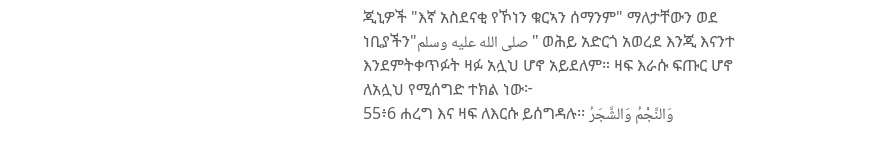ጂኒዎች "እኛ አስደናቂ የኾነን ቁርኣን ሰማንም" ማለታቸውን ወደ ነቢያችን"صلى الله عليه وسلم" ወሕይ አድርጎ አወረደ እንጂ እናንተ እንደምትቀጥፉት ዛፉ አሏህ ሆኖ አይደለም። ዛፍ እራሱ ፍጡር ሆኖ ለአሏህ የሚሰግድ ተክል ነው፦
55፥6 ሐረግ እና ዛፍ ለእርሱ ይሰግዳሉ፡፡ وَالنَّجْمُ وَالشَّجَرُ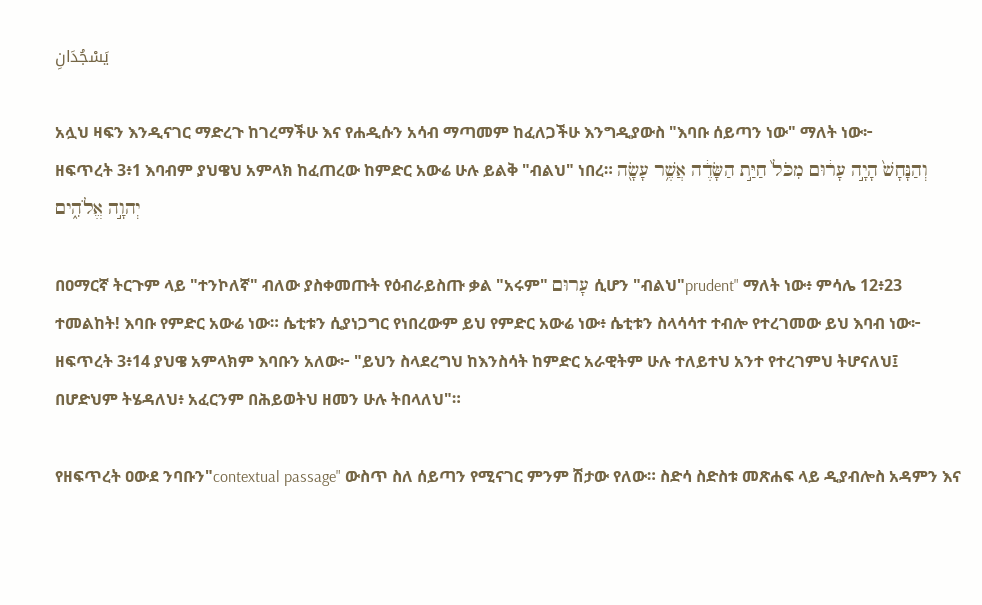يَسْجُدَانِ

አሏህ ዛፍን እንዲናገር ማድረጉ ከገረማችሁ እና የሐዲሱን አሳብ ማጣመም ከፈለጋችሁ እንግዲያውስ "እባቡ ሰይጣን ነው" ማለት ነው፦
ዘፍጥረት 3፥1 እባብም ያህዌህ አምላክ ከፈጠረው ከምድር አውሬ ሁሉ ይልቅ "ብልህ" ነበረ። וְהַנָּחָשׁ֙ הָיָ֣ה עָר֔וּם מִכֹּל֙ חַיַּ֣ת הַשָּׂדֶ֔ה אֲשֶׁ֥ר עָשָׂ֖ה יְהוָ֣ה אֱלֹהִ֑ים

በዐማርኛ ትርጉም ላይ "ተንኮለኛ" ብለው ያስቀመጡት የዕብራይስጡ ቃል "አሩም" עָרוּם ሲሆን "ብልህ"prudent" ማለት ነው፥ ምሳሌ 12፥23 ተመልከት! እባቡ የምድር አውሬ ነው። ሴቲቱን ሲያነጋግር የነበረውም ይህ የምድር አውሬ ነው፥ ሴቲቱን ስላሳሳተ ተብሎ የተረገመው ይህ እባብ ነው፦
ዘፍጥረት 3፥14 ያህዌ አምላክም እባቡን አለው፦ "ይህን ስላደረግህ ከእንስሳት ከምድር አራዊትም ሁሉ ተለይተህ አንተ የተረገምህ ትሆናለህ፤ በሆድህም ትሄዳለህ፥ አፈርንም በሕይወትህ ዘመን ሁሉ ትበላለህ"።

የዘፍጥረት ዐውደ ንባቡን"contextual passage" ውስጥ ስለ ሰይጣን የሚናገር ምንም ሽታው የለው። ስድሳ ስድስቱ መጽሐፍ ላይ ዲያብሎስ አዳምን እና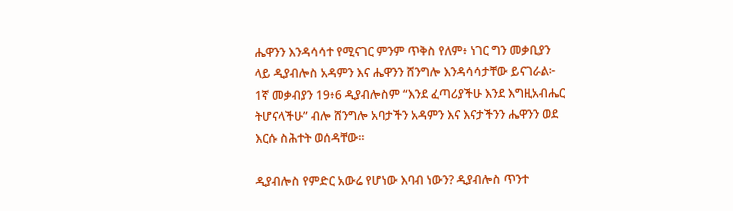ሔዋንን እንዳሳሳተ የሚናገር ምንም ጥቅስ የለም፥ ነገር ግን መቃቢያን ላይ ዲያብሎስ አዳምን እና ሔዋንን ሸንግሎ እንዳሳሳታቸው ይናገራል፦
1ኛ መቃብያን 19፥6 ዲያብሎስም “እንደ ፈጣሪያችሁ እንደ እግዚአብሔር ትሆናላችሁ” ብሎ ሸንግሎ አባታችን አዳምን እና እናታችንን ሔዋንን ወደ እርሱ ስሕተት ወሰዳቸው።

ዲያብሎስ የምድር አውሬ የሆነው እባብ ነውን? ዲያብሎስ ጥንተ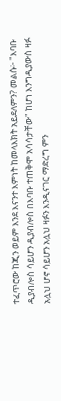ተፈጥሮው ከጂን ወይም እንደ እናንተ እምነት ከመላእክት አይደለምን? መልሱ፦ "እባቡ ዲያብሎስ ሳይሆን ዲያብሎስ በእባቡ ተጠቅሞ አሳሳታቸው" ከሆነ እንግዲያውስ ዛፉ አሏህ ሆኖ ሳይሆን አሏህ ዛፉን እንዲናገር ማድረግ ምን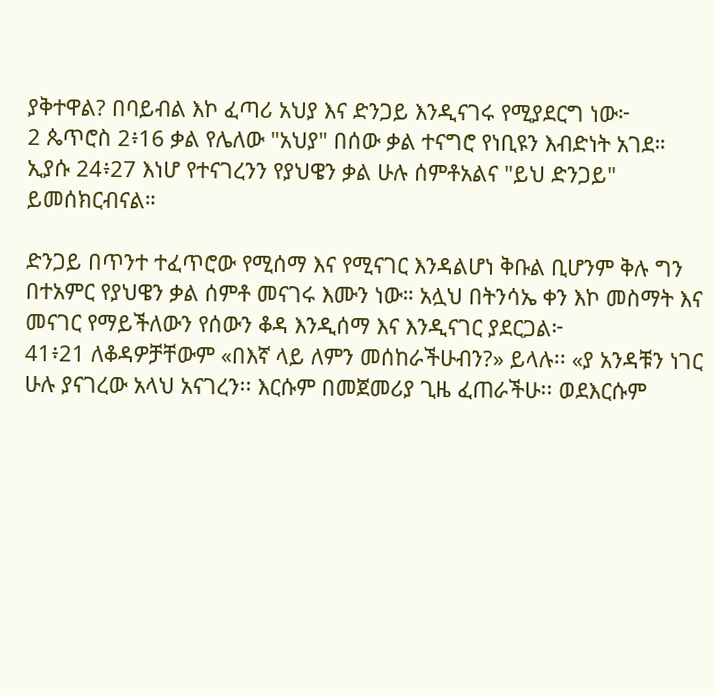ያቅተዋል? በባይብል እኮ ፈጣሪ አህያ እና ድንጋይ እንዲናገሩ የሚያደርግ ነው፦
2 ጴጥሮስ 2፥16 ቃል የሌለው "አህያ" በሰው ቃል ተናግሮ የነቢዩን እብድነት አገደ።
ኢያሱ 24፥27 እነሆ የተናገረንን የያህዌን ቃል ሁሉ ሰምቶአልና "ይህ ድንጋይ" ይመሰክርብናል።

ድንጋይ በጥንተ ተፈጥሮው የሚሰማ እና የሚናገር እንዳልሆነ ቅቡል ቢሆንም ቅሉ ግን በተአምር የያህዌን ቃል ሰምቶ መናገሩ እሙን ነው። አሏህ በትንሳኤ ቀን እኮ መስማት እና መናገር የማይችለውን የሰውን ቆዳ እንዲሰማ እና እንዲናገር ያደርጋል፦
41፥21 ለቆዳዎቻቸውም «በእኛ ላይ ለምን መሰከራችሁብን?» ይላሉ፡፡ «ያ አንዳቹን ነገር ሁሉ ያናገረው አላህ አናገረን፡፡ እርሱም በመጀመሪያ ጊዜ ፈጠራችሁ፡፡ ወደእርሱም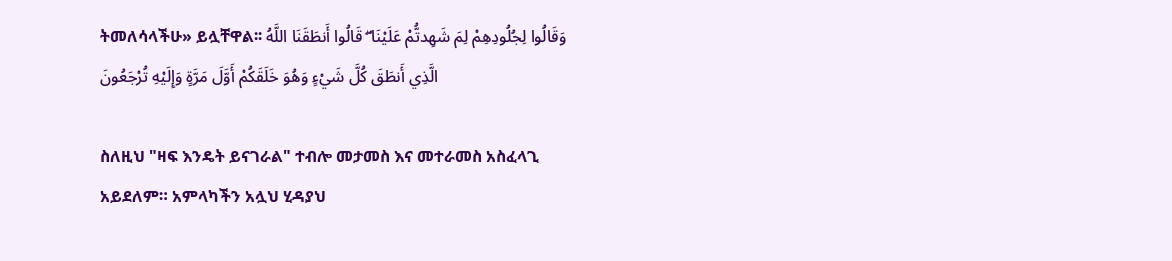ትመለሳላችሁ» ይሏቸዋል፡፡ وَقَالُوا لِجُلُودِهِمْ لِمَ شَهِدتُّمْ عَلَيْنَا ۖ قَالُوا أَنطَقَنَا اللَّهُ الَّذِي أَنطَقَ كُلَّ شَيْءٍ وَهُوَ خَلَقَكُمْ أَوَّلَ مَرَّةٍ وَإِلَيْهِ تُرْجَعُونَ

ስለዚህ "ዛፍ እንዴት ይናገራል" ተብሎ መታመስ እና መተራመስ አስፈላጊ አይደለም። አምላካችን አሏህ ሂዳያህ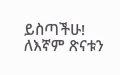ይስጣችሁ! ለእኛም ጽናቱን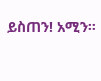ይስጠን! አሚን።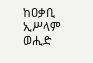ከዐቃቢ ኢሥላም ወሒድ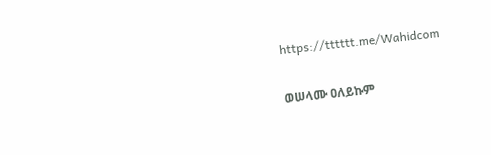https://tttttt.me/Wahidcom

ወሠላሙ ዐለይኩም